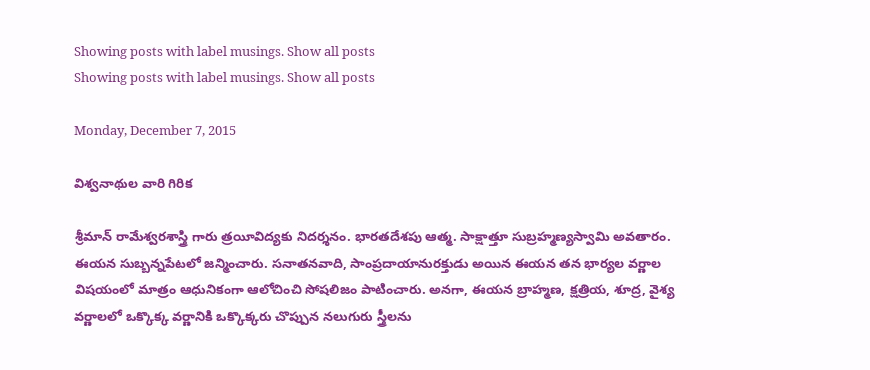Showing posts with label musings. Show all posts
Showing posts with label musings. Show all posts

Monday, December 7, 2015

విశ్వనాథుల వారి గిరిక

శ్రీమాన్ రామేశ్వరశాస్త్రి గారు త్రయీవిద్యకు నిదర్శనం. భారతదేశపు ఆత్మ. సాక్షాత్తూ సుబ్రహ్మణ్యస్వామి అవతారం. ఈయన సుబ్బన్నపేటలో జన్మించారు. సనాతనవాది, సాంప్రదాయానురక్తుడు అయిన ఈయన తన భార్యల వర్ణాల విషయంలో మాత్రం ఆధునికంగా ఆలోచించి సోషలిజం పాటించారు. అనగా, ఈయన బ్రాహ్మణ, క్షత్రియ, శూద్ర, వైశ్య వర్ణాలలో ఒక్కొక్క వర్ణానికి ఒక్కొక్కరు చొప్పున నలుగురు స్త్రీలను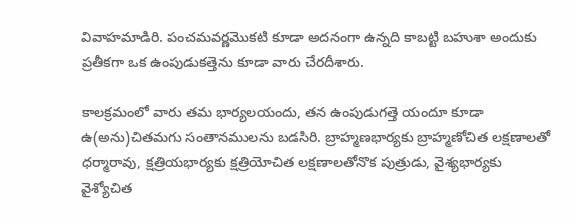వివాహమాడిరి. పంచమవర్ణమొకటి కూడా అదనంగా ఉన్నది కాబట్టి బహుశా అందుకు ప్రతీకగా ఒక ఉంపుడుకత్తెను కూడా వారు చేరదీశారు.

కాలక్రమంలో వారు తమ భార్యలయందు, తన ఉంపుడుగత్తె యందూ కూడా ఉ(అను)చితమగు సంతానములను బడసిరి. బ్రాహ్మణభార్యకు బ్రాహ్మణోచిత లక్షణాలతో ధర్మారావు, క్షత్రియభార్యకు క్షత్రియోచిత లక్షణాలతోనొక పుత్రుడు, వైశ్యభార్యకు వైశ్యోచిత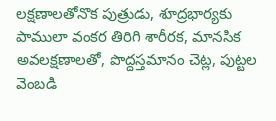లక్షణాలతోనొక పుత్రుడు, శూద్రభార్యకు పాములా వంకర తిరిగి శారీరక, మానసిక అవలక్షణాలతో, పొద్దస్తమానం చెట్ల, పుట్టల వెంబడి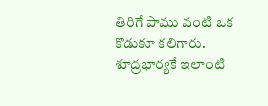తిరిగే పాము వంటి ఒక కొడుకూ కలిగారు. శూద్రభార్యకే ఇలాంటి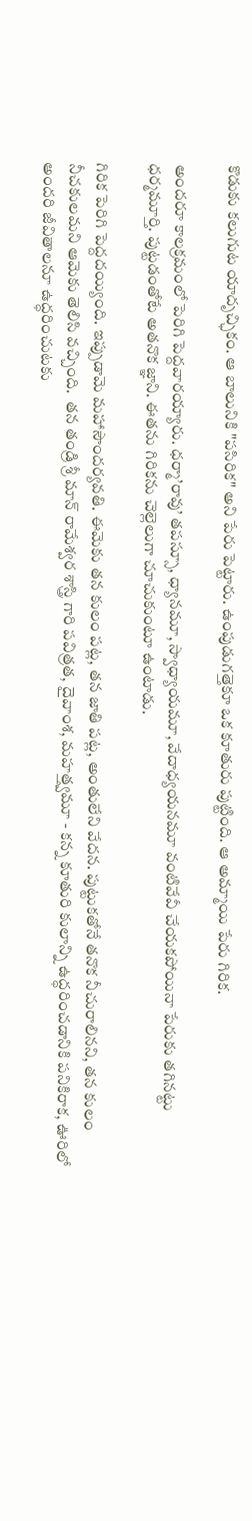కొడుకు కలుగుట యాదృచ్ఛికం. ఆ బాలునికి "పసిరిక" అని పేరు పెట్టారు. ఉంపుడుగత్తెకూ ఒక కూతురు పుట్టింది. ఆ అమ్మాయి పేరు గిరిక.

అందరూ కాలక్రమంలో పెరిగి పెద్దవారయ్యారు. ధర్మా’రావు’ తపస్సూ, ధ్యానమూ, స్వాధ్యాయమూ, వేదాధ్యయనమూ వంటివేవీ చేయకపోయినా పేరుకు తగినట్టు ధర్మమూర్తి. పుట్టడంతోటే అతనొక జ్ఞాని. ఈతను గిరికను చెల్లెలుగా చూచుకుంటూ ఉంటాడు.

గిరిక పెరిగి పెద్దదయ్యింది. ఇప్పుడామె మహాసౌందర్యవతి. ఈమెకు తన కులం పట్ల, తన జాతి పట్ల, అంతులేని వేదన. పుట్టుకతోనే తనొక నీచురాలినని, తన కులం నీచకులమని ఆమెకు తెలిసి వచ్చింది.  తన తండ్రి శ్రీ మాన్ రామేశ్వర శాస్త్రి గారి పవిత్రత, దైవాంశ, మహత్త్వమూ - కన్న కూతురి కులాన్ని ఉద్ధరించడానికి పనికిరాక, ఊరిలో అందరి జీవితాలనూ ఉద్ధరించుటకు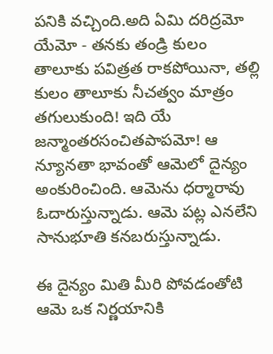పనికి వచ్చింది.అది ఏమి దరిద్రమో యేమో - తనకు తండ్రి కులం తాలూకు పవిత్రత రాకపోయినా, తల్లి కులం తాలూకు నీచత్వం మాత్రం తగులుకుంది! ఇది యే జన్మాంతరసంచితపాపమో! ఆ న్యూనతా భావంతో ఆమెలో దైన్యం అంకురించింది. ఆమెను ధర్మారావు ఓదారుస్తున్నాడు. ఆమె పట్ల ఎనలేని సానుభూతి కనబరుస్తున్నాడు.

ఈ దైన్యం మితి మీరి పోవడంతోటి ఆమె ఒక నిర్ణయానికి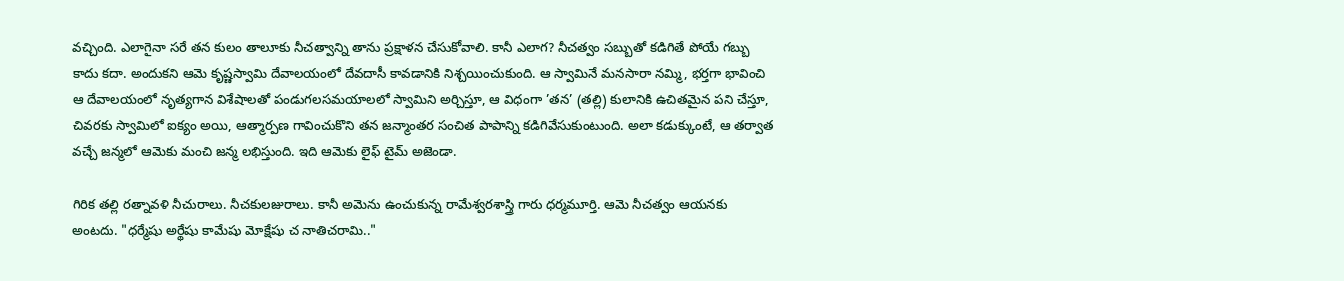వచ్చింది. ఎలాగైనా సరే తన కులం తాలూకు నీచత్వాన్ని తాను ప్రక్షాళన చేసుకోవాలి. కానీ ఎలాగ? నీచత్వం సబ్బుతో కడిగితే పోయే గబ్బు కాదు కదా. అందుకని ఆమె కృష్ణస్వామి దేవాలయంలో దేవదాసీ కావడానికి నిశ్చయించుకుంది. ఆ స్వామినే మనసారా నమ్మి, భర్తగా భావించి ఆ దేవాలయంలో నృత్యగాన విశేషాలతో పండుగలసమయాలలో స్వామిని అర్చిస్తూ, ఆ విధంగా ’తన’ (తల్లి) కులానికి ఉచితమైన పని చేస్తూ, చివరకు స్వామిలో ఐక్యం అయి, ఆత్మార్పణ గావించుకొని తన జన్మాంతర సంచిత పాపాన్ని కడిగివేసుకుంటుంది. అలా కడుక్కుంటే, ఆ తర్వాత వచ్చే జన్మలో ఆమెకు మంచి జన్మ లభిస్తుంది. ఇది ఆమెకు లైఫ్ టైమ్ అజెండా.

గిరిక తల్లి రత్నావళి నీచురాలు. నీచకులజురాలు. కానీ అమెను ఉంచుకున్న రామేశ్వరశాస్త్రి గారు ధర్మమూర్తి. ఆమె నీచత్వం ఆయనకు అంటదు. "ధర్మేషు అర్థేషు కామేషు మోక్షేషు చ నాతిచరామి.."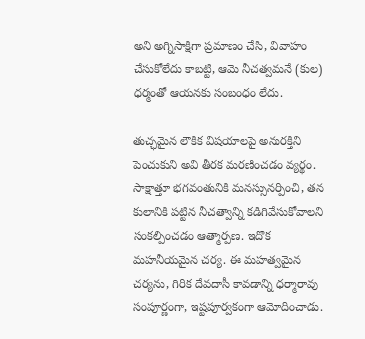అని అగ్నిసాక్షిగా ప్రమాణం చేసి, వివాహం చేసుకోలేదు కాబట్టి, ఆమె నీచత్వమనే (కుల) ధర్మంతో ఆయనకు సంబంధం లేదు.

తుచ్ఛమైన లౌకిక విషయాలపై అనురక్తిని పెంచుకుని అవి తీరక మరణించడం వ్యర్థం. సాక్షాత్తూ భగవంతునికి మనస్సునర్పించి, తన కులానికి పట్టిన నీచత్వాన్ని కడిగివేసుకోవాలని సంకల్పించడం ఆత్మార్పణ. ఇదొక మహనీయమైన చర్య. ఈ మహత్వమైన చర్యను, గిరిక దేవదాసీ కావడాన్ని ధర్మారావు సంపూర్ణంగా, ఇష్టపూర్వకంగా ఆమోదించాడు.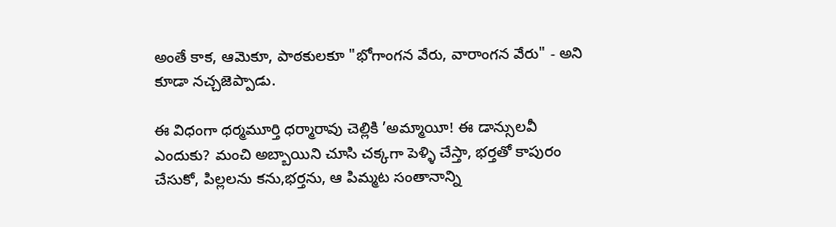అంతే కాక, ఆమెకూ, పాఠకులకూ "భోగాంగన వేరు, వారాంగన వేరు" - అని కూడా నచ్చజెప్పాడు.

ఈ విధంగా ధర్మమూర్తి ధర్మారావు చెల్లికి ’అమ్మాయీ! ఈ డాన్సులవీ ఎందుకు? మంచి అబ్బాయిని చూసి చక్కగా పెళ్ళి చేస్తా, భర్తతో కాపురం చేసుకో, పిల్లలను కను,భర్తను, ఆ పిమ్మట సంతానాన్ని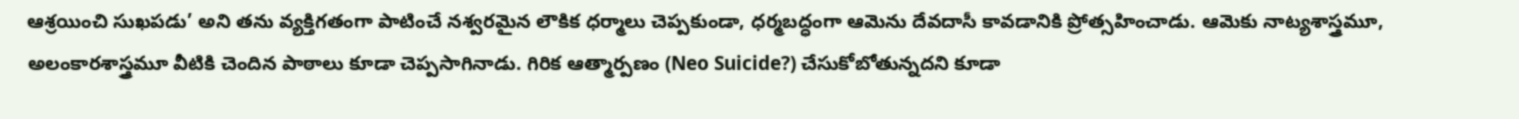ఆశ్రయించి సుఖపడు’ అని తను వ్యక్తిగతంగా పాటించే నశ్వరమైన లౌకిక ధర్మాలు చెప్పకుండా, ధర్మబద్ధంగా ఆమెను దేవదాసీ కావడానికి ప్రోత్సహించాడు. ఆమెకు నాట్యశాస్త్రమూ, అలంకారశాస్త్రమూ వీటికి చెందిన పాఠాలు కూడా చెప్పసాగినాడు. గిరిక ఆత్మార్పణం (Neo Suicide?) చేసుకోబోతున్నదని కూడా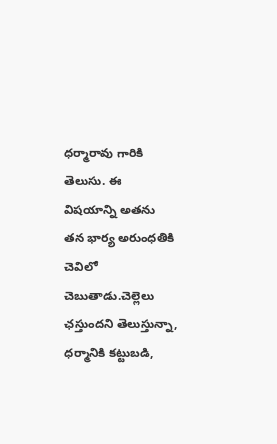ధర్మారావు గారికి తెలుసు. ఈ విషయాన్ని అతను తన భార్య అరుంధతికి చెవిలో చెబుతాడు.చెల్లెలు ఛస్తుందని తెలుస్తున్నా, ధర్మానికి కట్టుబడి,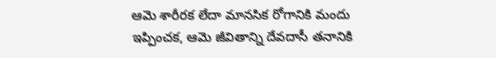ఆమె శారీరక లేదా మానసిక రోగానికి మందు ఇప్పించక, ఆమె జీవితాన్ని దేవదాసీ తనానికి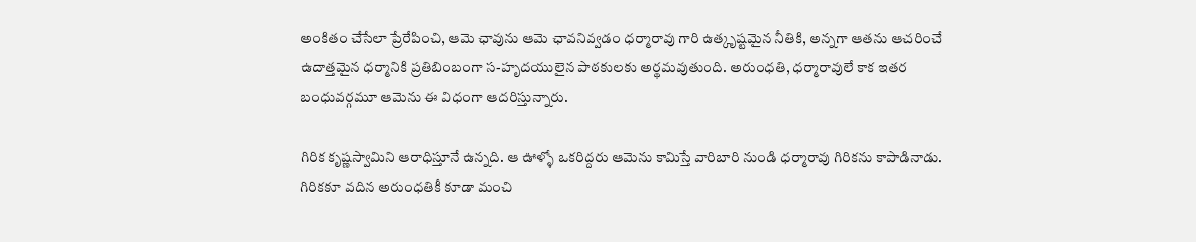అంకితం చేసేలా ప్రేరేపించి, ఆమె ఛావును ఆమె ఛావనివ్వడం ధర్మారావు గారి ఉత్కృష్టమైన నీతికి, అన్నగా ఆతను ఆచరించే ఉదాత్తమైన ధర్మానికి ప్రతిబింబంగా స-హృదయులైన పాఠకులకు అర్థమవుతుంది. అరుంధతి, ధర్మారావులే కాక ఇతర బంధువర్గమూ ఆమెను ఈ విధంగా ఆదరిస్తున్నారు.

గిరిక కృష్ణస్వామిని ఆరాధిస్తూనే ఉన్నది. ఆ ఊళ్ళో ఒకరిద్దరు ఆమెను కామిస్తే వారిబారి నుండి ధర్మారావు గిరికను కాపాడినాడు. గిరికకూ వదిన అరుంధతికీ కూడా మంచి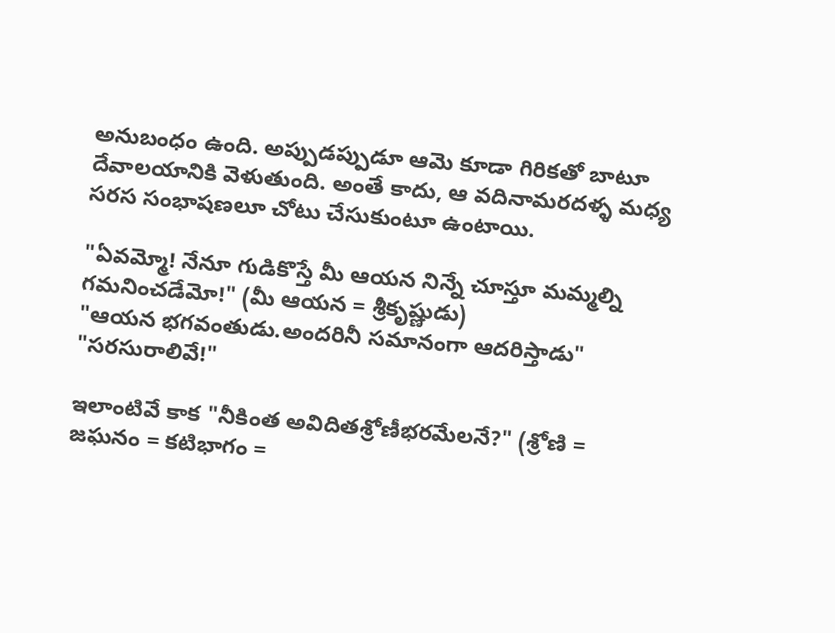అనుబంధం ఉంది. అప్పుడప్పుడూ ఆమె కూడా గిరికతో బాటూ దేవాలయానికి వెళుతుంది. అంతే కాదు, ఆ వదినామరదళ్ళ మధ్య సరస సంభాషణలూ చోటు చేసుకుంటూ ఉంటాయి.

"ఏవమ్మో! నేనూ గుడికొస్తే మీ ఆయన నిన్నే చూస్తూ మమ్మల్ని గమనించడేమో!" (మీ ఆయన = శ్రీకృష్ణుడు)
"ఆయన భగవంతుడు.అందరినీ సమానంగా ఆదరిస్తాడు"
"సరసురాలివే!"

ఇలాంటివే కాక "నీకింత అవిదితశ్రోణీభరమేలనే?" (శ్రోణి = జఘనం = కటిభాగం =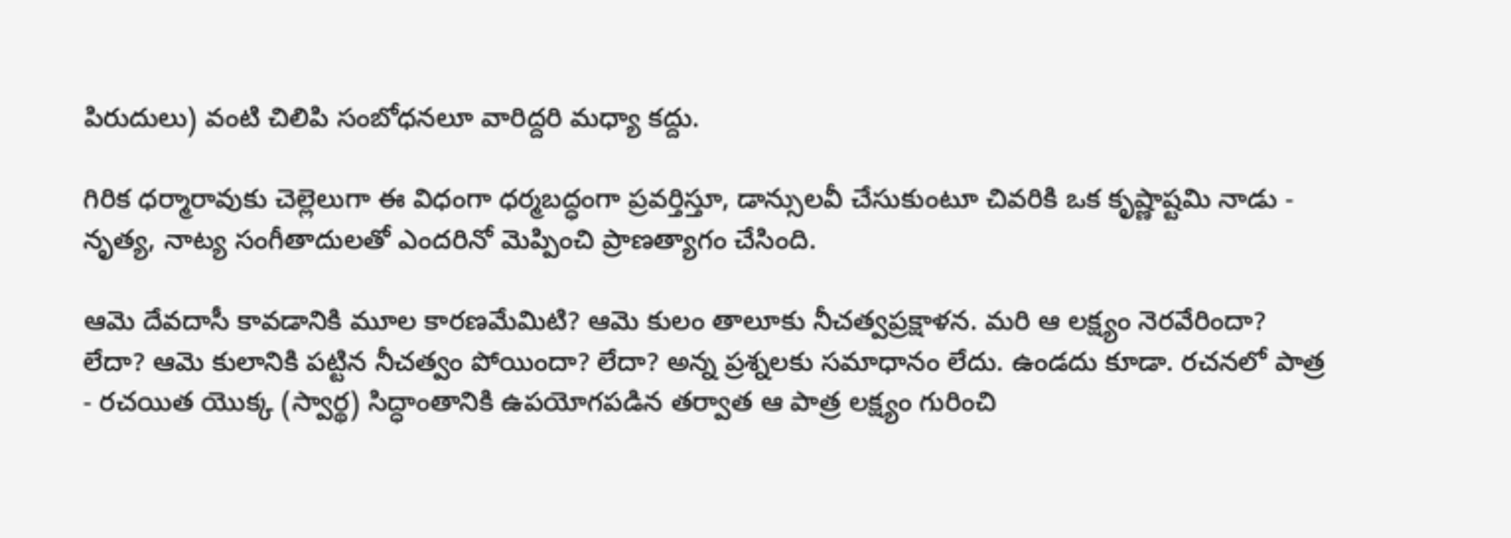పిరుదులు) వంటి చిలిపి సంబోధనలూ వారిద్దరి మధ్యా కద్దు.

గిరిక ధర్మారావుకు చెల్లెలుగా ఈ విధంగా ధర్మబద్ధంగా ప్రవర్తిస్తూ, డాన్సులవీ చేసుకుంటూ చివరికి ఒక కృష్ణాష్టమి నాడు - నృత్య, నాట్య సంగీతాదులతో ఎందరినో మెప్పించి ప్రాణత్యాగం చేసింది.

ఆమె దేవదాసీ కావడానికి మూల కారణమేమిటి? ఆమె కులం తాలూకు నీచత్వప్రక్షాళన. మరి ఆ లక్ష్యం నెరవేరిందా? లేదా? ఆమె కులానికి పట్టిన నీచత్వం పోయిందా? లేదా? అన్న ప్రశ్నలకు సమాధానం లేదు. ఉండదు కూడా. రచనలో పాత్ర - రచయిత యొక్క (స్వార్థ) సిద్ధాంతానికి ఉపయోగపడిన తర్వాత ఆ పాత్ర లక్ష్యం గురించి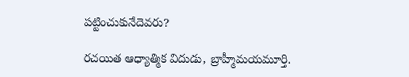పట్టించుకునేదెవరు?

రచయిత ఆధ్యాత్మిక విదుడు, బ్రాహ్మీమయమూర్తి.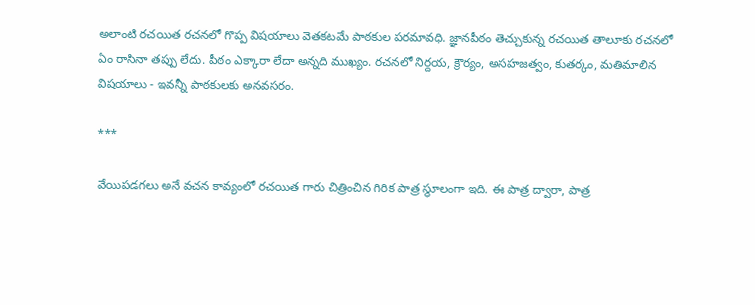అలాంటి రచయిత రచనలో గొప్ప విషయాలు వెతకటమే పాఠకుల పరమావధి. జ్ఞానపీఠం తెచ్చుకున్న రచయిత తాలూకు రచనలో ఏం రాసినా తప్పు లేదు. పీఠం ఎక్కారా లేదా అన్నది ముఖ్యం. రచనలో నిర్దయ, క్రౌర్యం, అసహజత్వం, కుతర్కం, మతిమాలిన విషయాలు - ఇవన్నీ పాఠకులకు అనవసరం.

***

వేయిపడగలు అనే వచన కావ్యంలో రచయిత గారు చిత్రించిన గిరిక పాత్ర స్థూలంగా ఇది. ఈ పాత్ర ద్వారా, పాత్ర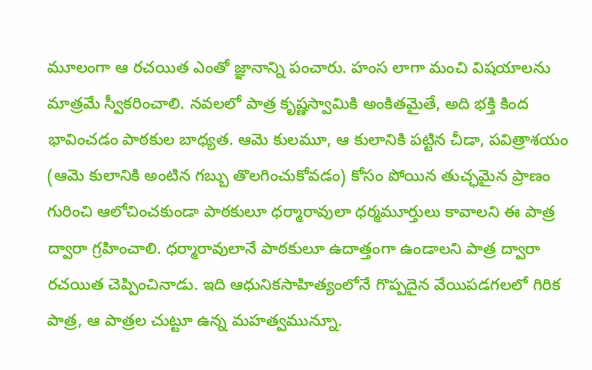మూలంగా ఆ రచయిత ఎంతో జ్ఞానాన్ని పంచారు. హంస లాగా మంచి విషయాలను మాత్రమే స్వీకరించాలి. నవలలో పాత్ర కృష్ణస్వామికి అంకితమైతే, అది భక్తి కింద భావించడం పాఠకుల బాధ్యత. ఆమె కులమూ, ఆ కులానికి పట్టిన చీడా, పవిత్రాశయం (ఆమె కులానికి అంటిన గబ్బు తొలగించుకోవడం) కోసం పోయిన తుచ్ఛమైన ప్రాణం గురించి ఆలోచించకుండా పాఠకులూ ధర్మారావులా ధర్మమూర్తులు కావాలని ఈ పాత్ర ద్వారా గ్రహించాలి. ధర్మారావులానే పాఠకులూ ఉదాత్తంగా ఉండాలని పాత్ర ద్వారా రచయిత చెప్పించినాడు. ఇది ఆధునికసాహిత్యంలోనే గొప్పదైన వేయిపడగలలో గిరిక పాత్ర, ఆ పాత్రల చుట్టూ ఉన్న మహత్వమున్నూ.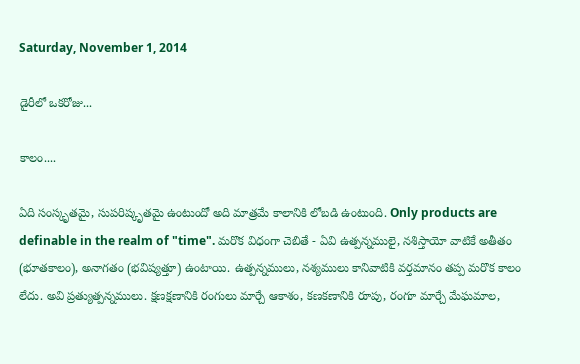Saturday, November 1, 2014

డైరీలో ఒకరోజు...

కాలం....

ఏది సంస్కృతమై, సుపరిష్కృతమై ఉంటుందో అది మాత్రమే కాలానికి లోబడి ఉంటుంది. Only products are definable in the realm of "time". మరొక విధంగా చెబితే - ఏవి ఉత్పన్నములై, నశిస్తాయో వాటికే అతీతం (భూతకాలం), అనాగతం (భవిష్యత్తూ) ఉంటాయి. ఉత్పన్నములు, నశ్యములు కానివాటికి వర్తమానం తప్ప మరొక కాలం లేదు. అవి ప్రత్యుత్పన్నములు. క్షణక్షణానికి రంగులు మార్చే ఆకాశం, కణకణానికి రూపు, రంగూ మార్చే మేఘమాల,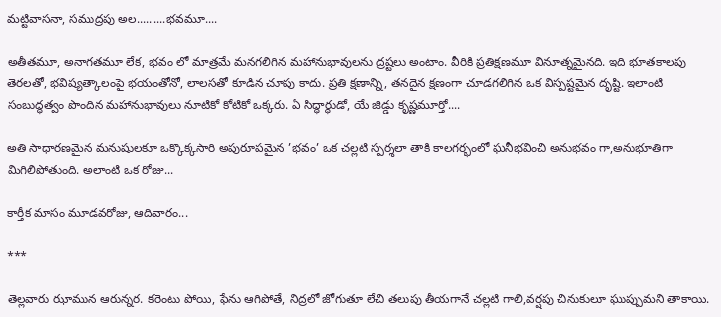మట్టివాసనా, సముద్రపు అల.........భవమూ....

అతీతమూ, అనాగతమూ లేక, భవం లో మాత్రమే మనగలిగిన మహానుభావులను ద్రష్టలు అంటాం. వీరికి ప్రతిక్షణమూ వినూత్నమైనది. ఇది భూతకాలపు తెరలతో, భవిష్యత్కాలంపై భయంతోనో, లాలసతో కూడిన చూపు కాదు. ప్రతి క్షణాన్ని, తనదైన క్షణంగా చూడగలిగిన ఒక విస్పష్టమైన దృష్టి. ఇలాంటి సంబుద్ధత్వం పొందిన మహానుభావులు నూటికో కోటికో ఒక్కరు. ఏ సిద్ధార్థుడో, యే జిడ్డు కృష్ణమూర్తో....

అతి సాధారణమైన మనుషులకూ ఒక్కొక్కసారి అపురూపమైన ’భవం’ ఒక చల్లటి స్పర్శలా తాకి కాలగర్భంలో ఘనీభవించి అనుభవం గా,అనుభూతిగా మిగిలిపోతుంది. అలాంటి ఒక రోజు...

కార్తీక మాసం మూడవరోజు, ఆదివారం...

***

తెల్లవారు ఝామున ఆరున్నర. కరెంటు పోయి, ఫేను ఆగిపోతే, నిద్రలో జోగుతూ లేచి తలుపు తీయగానే చల్లటి గాలి,వర్షపు చినుకులూ ఘుప్పుమని తాకాయి.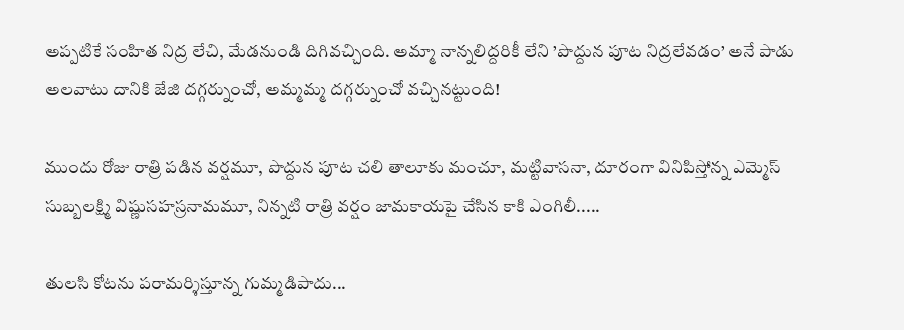అప్పటికే సంహిత నిద్ర లేచి, మేడనుండి దిగివచ్చింది. అమ్మా నాన్నలిద్దరికీ లేని ’పొద్దున పూట నిద్రలేవడం’ అనే పాడు అలవాటు దానికి జేజి దగ్గర్నుంచో, అమ్మమ్మ దగ్గర్నుంచో వచ్చినట్టుంది!

ముందు రోజు రాత్రి పడిన వర్షమూ, పొద్దున పూట చలి తాలూకు మంచూ, మట్టివాసనా, దూరంగా వినిపిస్తోన్న ఎమ్మెస్ సుబ్బలక్ష్మి విష్ణుసహస్రనామమూ, నిన్నటి రాత్రి వర్షం జామకాయపై చేసిన కాకి ఎంగిలీ.....

తులసి కోటను పరామర్శిస్తూన్న గుమ్మడిపాదు...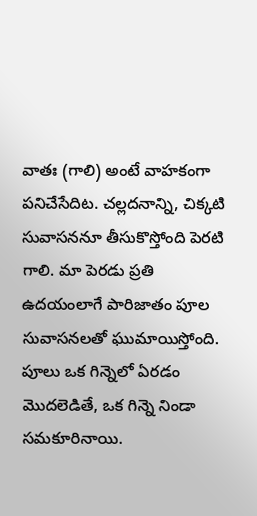వాతః (గాలి) అంటే వాహకంగా పనిచేసేదిట. చల్లదనాన్ని, చిక్కటి సువాసననూ తీసుకొస్తోంది పెరటి గాలి. మా పెరడు ప్రతి ఉదయంలాగే పారిజాతం పూల సువాసనలతో ఘుమాయిస్తోంది. పూలు ఒక గిన్నెలో ఏరడం మొదలెడితే, ఒక గిన్నె నిండా సమకూరినాయి.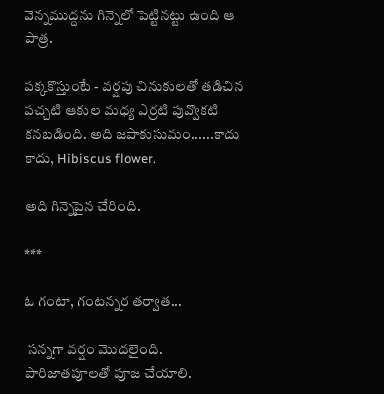వెన్నముద్దను గిన్నెలో పెట్టినట్టు ఉంది ఆ పాత్ర.

పక్కకొస్తుంటే - వర్షపు చినుకులతో తడిచిన పచ్చటి ఆకుల మధ్య ఎర్రటి పువ్వొకటి కనబడింది. అది జపాకుసుమం......కాదు కాదు, Hibiscus flower.

అది గిన్నెపైన చేరింది.

***

ఓ గంటా, గంటన్నర తర్వాత...

 సన్నగా వర్షం మొదలైంది. పారిజాతపూలతో పూజ చేయాలి.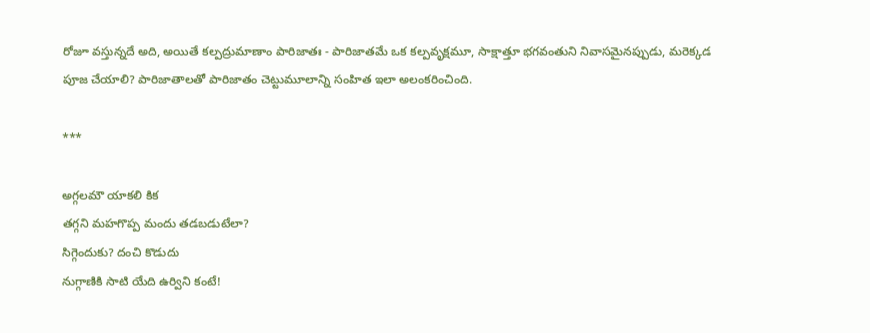రోజూ వస్తున్నదే అది, అయితే కల్పద్రుమాణాం పారిజాతః - పారిజాతమే ఒక కల్పవృక్షమూ, సాక్షాత్తూ భగవంతుని నివాసమైనప్పుడు, మరెక్కడ పూజ చేయాలి? పారిజాతాలతో పారిజాతం చెట్టుమూలాన్ని సంహిత ఇలా అలంకరించింది.

***

అగ్గలమౌ యాకలి కిక
తగ్గని మహగొప్ప మందు తడబడుటేలా?
సిగ్గెందుకు? దంచి కొడుదు
నుగ్గాణికి సాటి యేది ఉర్విని కంటే!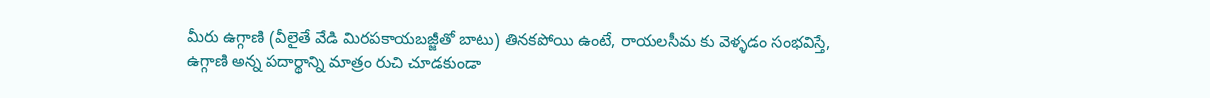మీరు ఉగ్గాణి (వీలైతే వేడి మిరపకాయబజ్జీతో బాటు) తినకపోయి ఉంటే, రాయలసీమ కు వెళ్ళడం సంభవిస్తే, ఉగ్గాణి అన్న పదార్థాన్ని మాత్రం రుచి చూడకుండా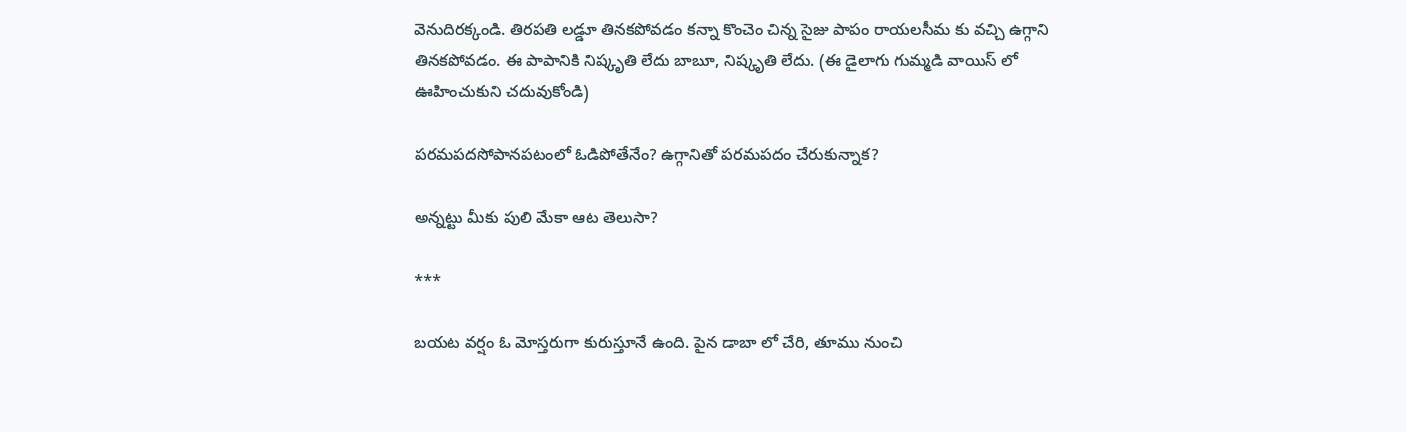వెనుదిరక్కండి. తిరపతి లడ్డూ తినకపోవడం కన్నా కొంచెం చిన్న సైజు పాపం రాయలసీమ కు వచ్చి ఉగ్గాని తినకపోవడం. ఈ పాపానికి నిష్కృతి లేదు బాబూ, నిష్కృతి లేదు. (ఈ డైలాగు గుమ్మడి వాయిస్ లో ఊహించుకుని చదువుకోండి)

పరమపదసోపానపటంలో ఓడిపోతేనేం? ఉగ్గానితో పరమపదం చేరుకున్నాక?

అన్నట్టు మీకు పులి మేకా ఆట తెలుసా?

***

బయట వర్షం ఓ మోస్తరుగా కురుస్తూనే ఉంది. పైన డాబా లో చేరి, తూము నుంచి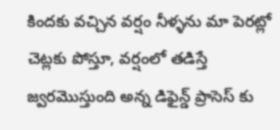కిందకు వచ్చిన వర్షం నీళ్ళను మా పెరట్లో చెట్లకు పోస్తూ, వర్షంలో తడిస్తే జ్వరమొస్తుంది అన్న డిఫైన్డ్ ప్రాసెస్ కు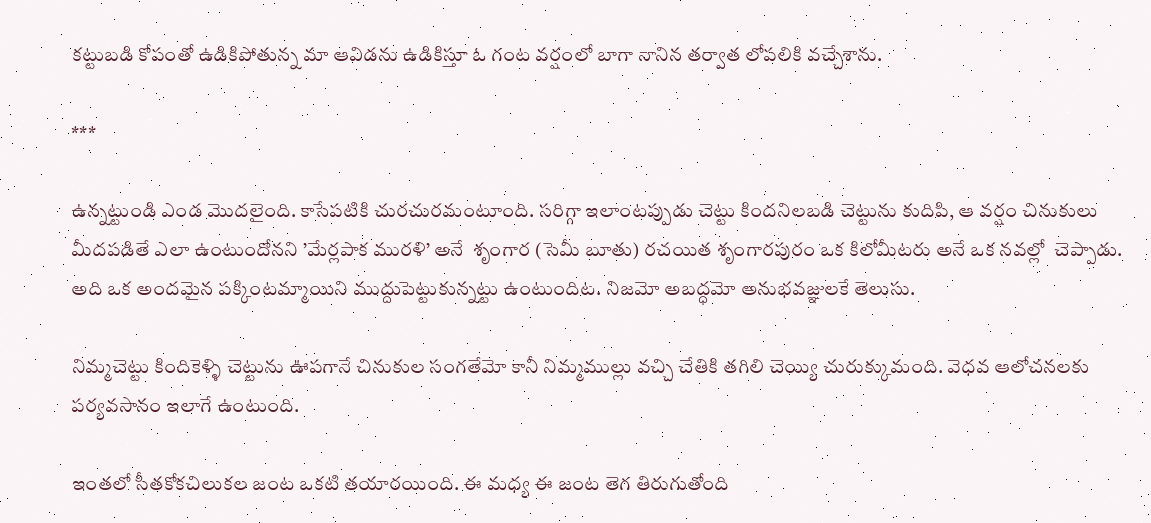కట్టుబడి కోపంతో ఉడికిపోతున్న మా ఆవిడను ఉడికిస్తూ ఓ గంట వర్షంలో బాగా నానిన తర్వాత లోపలికి వచ్చేశాను.

***

ఉన్నట్టుండి ఎండ మొదలైంది. కాసేపటికి చురచురమంటూంది. సరిగ్గా ఇలాంటప్పుడు చెట్టు కిందనిలబడి చెట్టును కుదిపి, ఆ వర్షం చినుకులు మీదపడితే ఎలా ఉంటుందోనని ’మేర్లపాక మురళి’ అనే  శృంగార (సెమీ బూతు) రచయిత శృంగారపురం ఒక కిలోమీటరు అనే ఒక నవల్లో  చెప్పాడు. అది ఒక అందమైన పక్కింటమ్మాయిని ముద్దుపెట్టుకున్నట్టు ఉంటుందిట. నిజమో అబద్ధమో అనుభవజ్ఞులకే తెలుసు.

నిమ్మచెట్టు కిందికెళ్ళి చెట్టును ఊపగానే చినుకుల సంగతేమో కానీ నిమ్మముల్లు వచ్చి చేతికి తగిలి చెయ్యి చురుక్కుమంది. వెధవ ఆలోచనలకు పర్యవసానం ఇలాగే ఉంటుంది.

ఇంతలో సీతకోకచిలుకల జంట ఒకటి తయారయింది. ఈ మధ్య ఈ జంట తెగ తిరుగుతోంది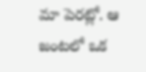మా పెరట్లో. ఆ జంటలో ఒక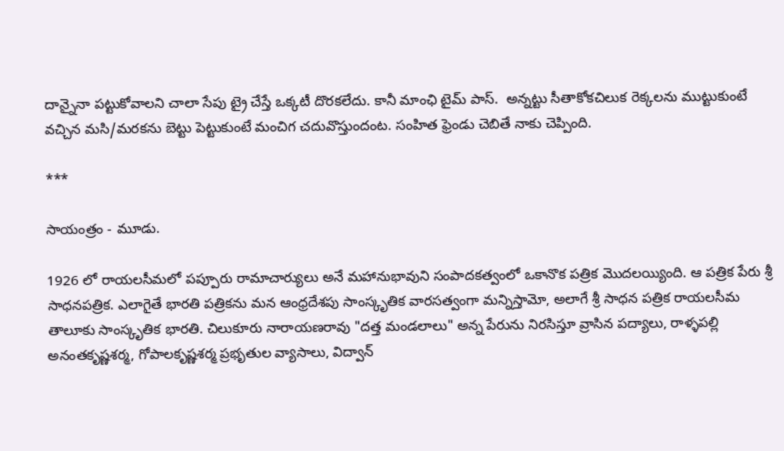దాన్నైనా పట్టుకోవాలని చాలా సేపు ట్రై చేస్తే ఒక్కటీ దొరకలేదు. కానీ మాంఛి టైమ్ పాస్.  అన్నట్టు సీతాకోకచిలుక రెక్కలను ముట్టుకుంటే వచ్చిన మసి/మరకను బెట్టు పెట్టుకుంటే మంచిగ చదువొస్తుందంట. సంహిత ఫ్రెండు చెబితే నాకు చెప్పింది.

***

సాయంత్రం - మూడు.

1926 లో రాయలసీమలో పప్పూరు రామాచార్యులు అనే మహానుభావుని సంపాదకత్వంలో ఒకానొక పత్రిక మొదలయ్యింది. ఆ పత్రిక పేరు శ్రీ సాధనపత్రిక. ఎలాగైతే భారతి పత్రికను మన ఆంధ్రదేశపు సాంస్కృతిక వారసత్వంగా మన్నిస్తామో, అలాగే శ్రీ సాధన పత్రిక రాయలసీమ తాలూకు సాంస్కృతిక భారతి. చిలుకూరు నారాయణరావు "దత్త మండలాలు" అన్న పేరును నిరసిస్తూ వ్రాసిన పద్యాలు, రాళ్ళపల్లి అనంతకృష్ణశర్మ, గోపాలకృష్ణశర్మ ప్రభృతుల వ్యాసాలు, విద్వాన్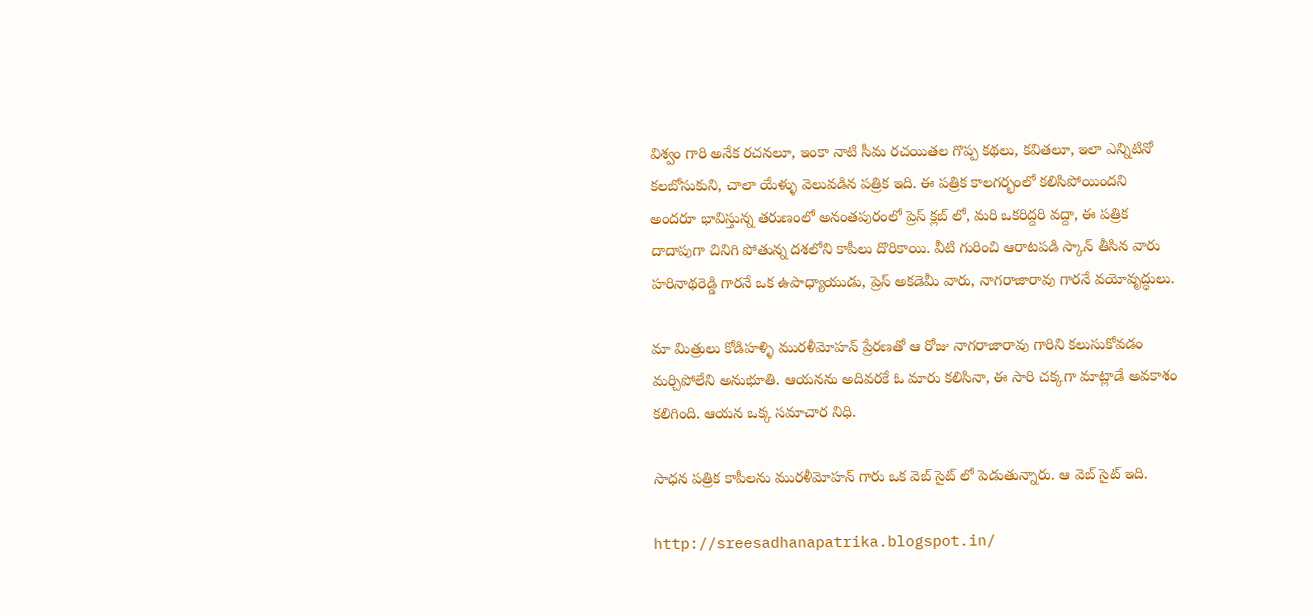విశ్వం గారి అనేక రచనలూ, ఇంకా నాటి సీమ రచయితల గొప్ప కథలు, కవితలూ, ఇలా ఎన్నిటినో కలబోసుకుని, చాలా యేళ్ళు వెలువడిన పత్రిక ఇది. ఈ పత్రిక కాలగర్భంలో కలిసిపోయిందని అందరూ భావిస్తున్న తరుణంలో అనంతపురంలో ప్రెస్ క్లబ్ లో, మరి ఒకరిద్దరి వద్దా, ఈ పత్రిక దాదాపుగా చినిగి పోతున్న దశలోని కాపీలు దొరికాయి. వీటి గురించి ఆరాటపడి స్కాన్ తీసిన వారు హరినాథరెడ్డి గారనే ఒక ఉపాధ్యాయుడు, ప్రెస్ అకడెమీ వారు, నాగరాజారావు గారనే వయోవృద్ధులు.

మా మిత్రులు కోడిహళ్ళి మురళీమోహన్ ప్రేరణతో ఆ రోజు నాగరాజారావు గారిని కలుసుకోవడం మర్చిపోలేని అనుభూతి. ఆయనను అదివరకే ఓ మారు కలిసినా, ఈ సారి చక్కగా మాట్లాడే అవకాశం కలిగింది. ఆయన ఒక్క సమాచార నిధి.

సాధన పత్రిక కాపీలను మురళీమోహన్ గారు ఒక వెబ్ సైట్ లో పెడుతున్నారు. ఆ వెబ్ సైట్ ఇది.

http://sreesadhanapatrika.blogspot.in/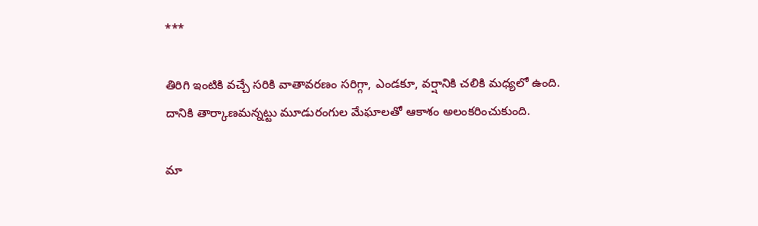***

తిరిగి ఇంటికి వచ్చే సరికి వాతావరణం సరిగ్గా, ఎండకూ, వర్షానికి చలికి మధ్యలో ఉంది. దానికి తార్కాణమన్నట్టు మూడురంగుల మేఘాలతో ఆకాశం అలంకరించుకుంది.

మా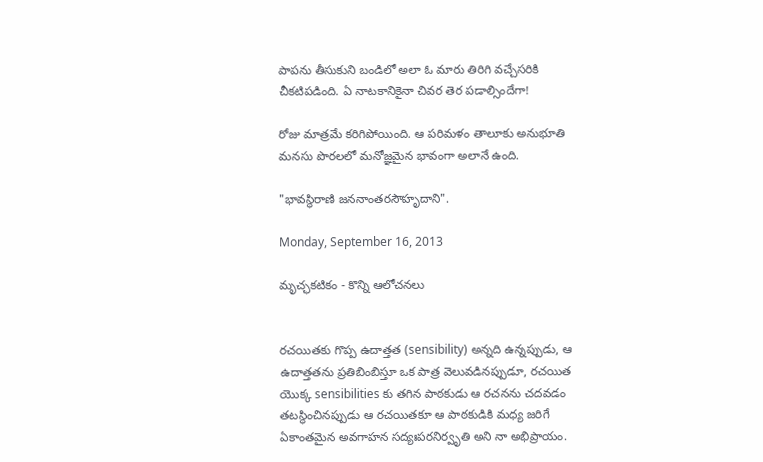పాపను తీసుకుని బండిలో అలా ఓ మారు తిరిగి వచ్చేసరికి చీకటిపడింది. ఏ నాటకానికైనా చివర తెర పడాల్సిందేగా!

రోజు మాత్రమే కరిగిపోయింది. ఆ పరిమళం తాలూకు అనుభూతి మనసు పొరలలో మనోజ్ఞమైన భావంగా అలానే ఉంది.

"భావస్థిరాణి జననాంతరసౌహృదాని".

Monday, September 16, 2013

మృచ్ఛకటికం - కొన్ని ఆలోచనలు


రచయితకు గొప్ప ఉదాత్తత (sensibility) అన్నది ఉన్నప్పుడు, ఆ ఉదాత్తతను ప్రతిబింబిస్తూ ఒక పాత్ర వెలువడినప్పుడూ, రచయిత యొక్క sensibilities కు తగిన పాఠకుడు ఆ రచనను చదవడం తటస్థించినప్పుడు ఆ రచయితకూ ఆ పాఠకుడికి మధ్య జరిగే ఏకాంతమైన అవగాహన సద్యఃపరనిర్వృతి అని నా అభిప్రాయం.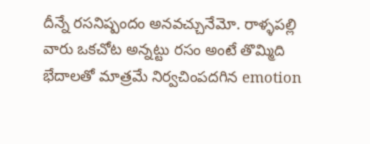దీన్నే రసనిష్పందం అనవచ్చునేమో. రాళ్ళపల్లి వారు ఒకచోట అన్నట్టు రసం అంటే తొమ్మిది భేదాలతో మాత్రమే నిర్వచింపదగిన emotion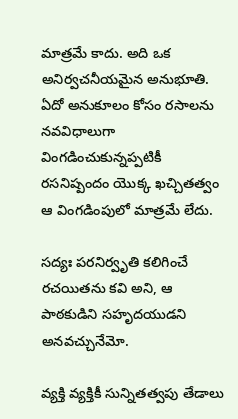మాత్రమే కాదు. అది ఒక అనిర్వచనీయమైన అనుభూతి. ఏదో అనుకూలం కోసం రసాలను నవవిధాలుగా వింగడించుకున్నప్పటికీ రసనిష్పందం యొక్క ఖచ్చితత్వం ఆ వింగడింపులో మాత్రమే లేదు.

సద్యః పరనిర్వృతి కలిగించే రచయితను కవి అని, ఆ పాఠకుడిని సహృదయుడని అనవచ్చునేమో.

వ్యక్తి వ్యక్తికీ సున్నితత్వపు తేడాలు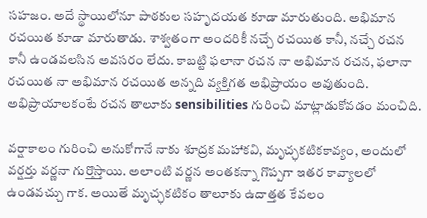సహజం. అదే స్థాయిలోనూ పాఠకుల సహృదయత కూడా మారుతుంది. అభిమాన రచయిత కూడా మారుతాడు. శాశ్వతంగా అందరికీ నచ్చే రచయిత కానీ, నచ్చే రచన కానీ ఉండవలసిన అవసరం లేదు. కాబట్టి ఫలానా రచన నా అభిమాన రచన, ఫలానా రచయిత నా అభిమాన రచయిత అన్నది వ్యక్తిగత అభిప్రాయం అవుతుంది. అభిప్రాయాలకంటే రచన తాలూకు sensibilities గురించి మాట్లాడుకోవడం మంచిది.

వర్షాకాలం గురించి అనుకోగానే నాకు శూద్రక మహాకవి, మృచ్ఛకటికకావ్యం, అందులో వర్షర్తు వర్ణనా గుర్తొస్తాయి. అలాంటి వర్ణన అంతకన్నా గొప్పగా ఇతర కావ్యాలలో ఉండవచ్చు గాక. అయితే మృచ్ఛకటికం తాలూకు ఉదాత్తత కేవలం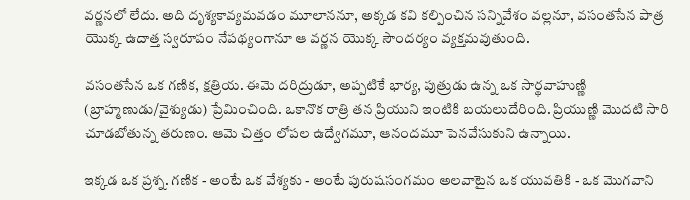వర్ణనలో లేదు. అది దృశ్యకావ్యమవడం మూలాననూ, అక్కడ కవి కల్పించిన సన్నివేశం వల్లనూ, వసంతసేన పాత్ర యొక్క ఉదాత్త స్వరూపం నేపథ్యంగానూ ఆ వర్ణన యొక్క సౌందర్యం వ్యక్తమవుతుంది.

వసంతసేన ఒక గణిక, క్షత్రియ. ఈమె దరిద్రుడూ, అప్పటికే భార్య, పుత్రుడు ఉన్న ఒక సార్థవాహుణ్ణి (బ్రాహ్మణుడు/వైశ్యుడు) ప్రేమించింది. ఒకానొక రాత్రి తన ప్రియుని ఇంటికి బయలుదేరింది. ప్రియుణ్ణి మొదటి సారి చూడబోతున్న తరుణం. ఆమె చిత్తం లోపల ఉద్వేగమూ, ఆనందమూ పెనవేసుకుని ఉన్నాయి.

ఇక్కడ ఒక ప్రశ్న. గణిక - అంటే ఒక వేశ్యకు - అంటే పురుషసంగమం అలవాటైన ఒక యువతికి - ఒక మొగవాని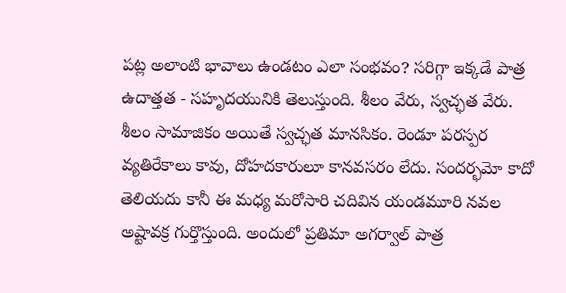పట్ల అలాంటి భావాలు ఉండటం ఎలా సంభవం? సరిగ్గా ఇక్కడే పాత్ర ఉదాత్తత - సహృదయునికి తెలుస్తుంది. శీలం వేరు, స్వచ్ఛత వేరు. శీలం సామాజికం అయితే స్వచ్ఛత మానసికం. రెండూ పరస్పర వ్యతిరేకాలు కావు, దోహదకారులూ కానవసరం లేదు. సందర్భమో కాదో తెలియదు కానీ ఈ మధ్య మరోసారి చదివిన యండమూరి నవల అష్టావక్ర గుర్తొస్తుంది. అందులో ప్రతిమా అగర్వాల్ పాత్ర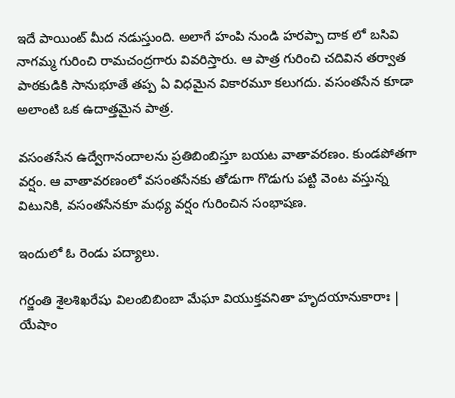ఇదే పాయింట్ మీద నడుస్తుంది. అలాగే హంపి నుండి హరప్పా దాక లో బసివి నాగమ్మ గురించి రామచంద్రగారు వివరిస్తారు. ఆ పాత్ర గురించి చదివిన తర్వాత పాఠకుడికి సానుభూతే తప్ప ఏ విధమైన వికారమూ కలుగదు. వసంతసేన కూడా అలాంటి ఒక ఉదాత్తమైన పాత్ర.

వసంతసేన ఉద్వేగానందాలను ప్రతిబింబిస్తూ బయట వాతావరణం. కుండపోతగా వర్షం. ఆ వాతావరణంలో వసంతసేనకు తోడుగా గొడుగు పట్టి వెంట వస్తున్న విటునికి, వసంతసేనకూ మధ్య వర్షం గురించిన సంభాషణ.

ఇందులో ఓ రెండు పద్యాలు.

గర్జంతి శైలశిఖరేషు విలంబిబింబా మేఘా వియుక్తవనితా హృదయానుకారాః |
యేషాం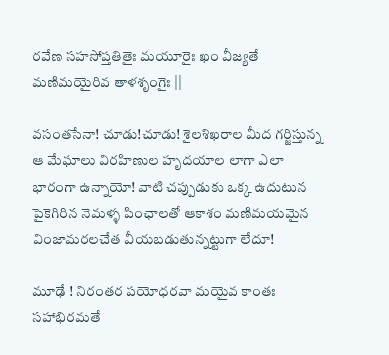రవేణ సహసోప్తతితైః మయూరైః ఖం వీజ్యతే మణిమయైరివ తాళశృంగైః ||

వసంతసేనా! చూడు!చూడు! శైలశిఖరాల మీద గర్జిస్తున్న ఆ మేఘాలు విరహిణుల హృదయాల లాగా ఎలా భారంగా ఉన్నాయో! వాటి చప్పుడుకు ఒక్క ఉదుటున పైకెగిరిన నెమళ్ళ పింఛాలతో ఆకాశం మణిమయమైన వింజామరలచేత వీయబడుతున్నట్టుగా లేదూ!

మూఢే ! నిరంతర పయోధరవా మయైవ కాంతః సహాభిరమతే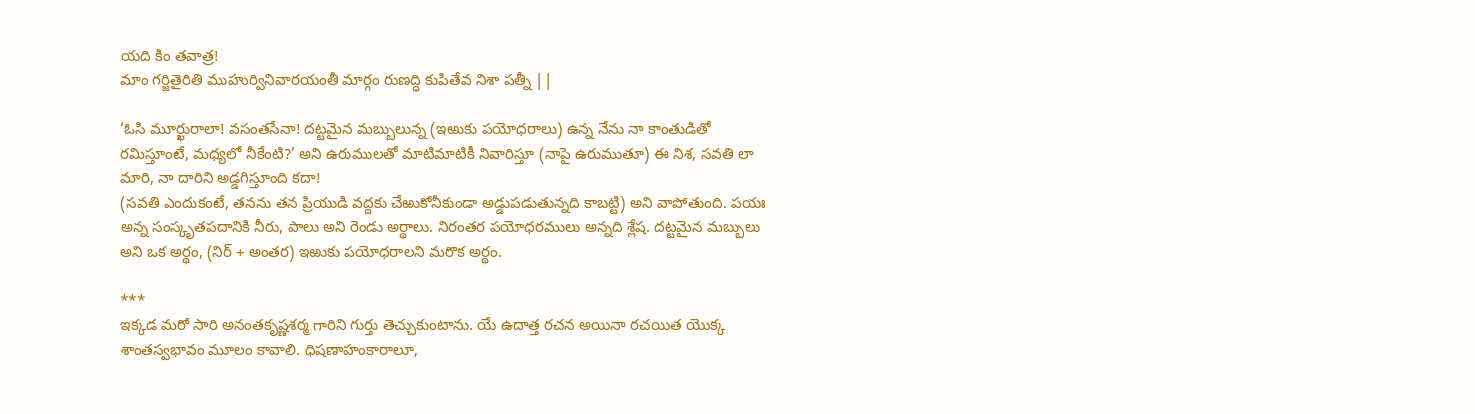యది కిం తవాత్ర!
మాం గర్జితైరితి ముహుర్వినివారయంతీ మార్గం రుణద్ధి కుపితేవ నిశా పత్నీ ||

‘ఓసి మూర్ఖురాలా! వసంతసేనా! దట్టమైన మబ్బులున్న (ఇఱుకు పయోధరాలు) ఉన్న నేను నా కాంతుడితో రమిస్తూంటే, మధ్యలో నీకేంటి?’ అని ఉరుములతో మాటిమాటికీ నివారిస్తూ (నాపై ఉరుముతూ) ఈ నిశ, సవతి లా మారి, నా దారిని అడ్డగిస్తూంది కదా!
(సవతి ఎందుకంటే, తనను తన ప్రియుడి వద్దకు చేఱుకోనీకుండా అడ్డుపడుతున్నది కాబట్టి) అని వాపోతుంది. పయః అన్న సంస్కృతపదానికి నీరు, పాలు అని రెండు అర్థాలు. నిరంతర పయోధరములు అన్నది శ్లేష. దట్టమైన మబ్బులు అని ఒక అర్థం, (నిర్ + అంతర) ఇఱుకు పయోధరాలని మరొక అర్థం.

***
ఇక్కడ మరో సారి అనంతకృష్ణశర్మ గారిని గుర్తు తెచ్చుకుంటాను. యే ఉదాత్త రచన అయినా రచయిత యొక్క శాంతస్వభావం మూలం కావాలి. ధిషణాహంకారాలూ,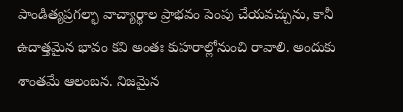పాండిత్యప్రగల్భా వాచ్యార్థాల ప్రాభవం పెంపు చేయవచ్చును, కానీ ఉదాత్తమైన భావం కవి అంతః కుహరాల్లోనుంచి రావాలి. అందుకు శాంతమే ఆలంబన. నిజమైన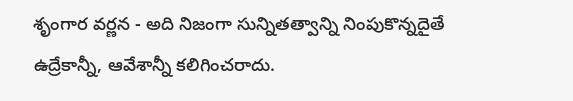శృంగార వర్ణన - అది నిజంగా సున్నితత్వాన్ని నింపుకొన్నదైతే ఉద్రేకాన్నీ, ఆవేశాన్నీ కలిగించరాదు.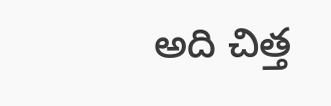అది చిత్త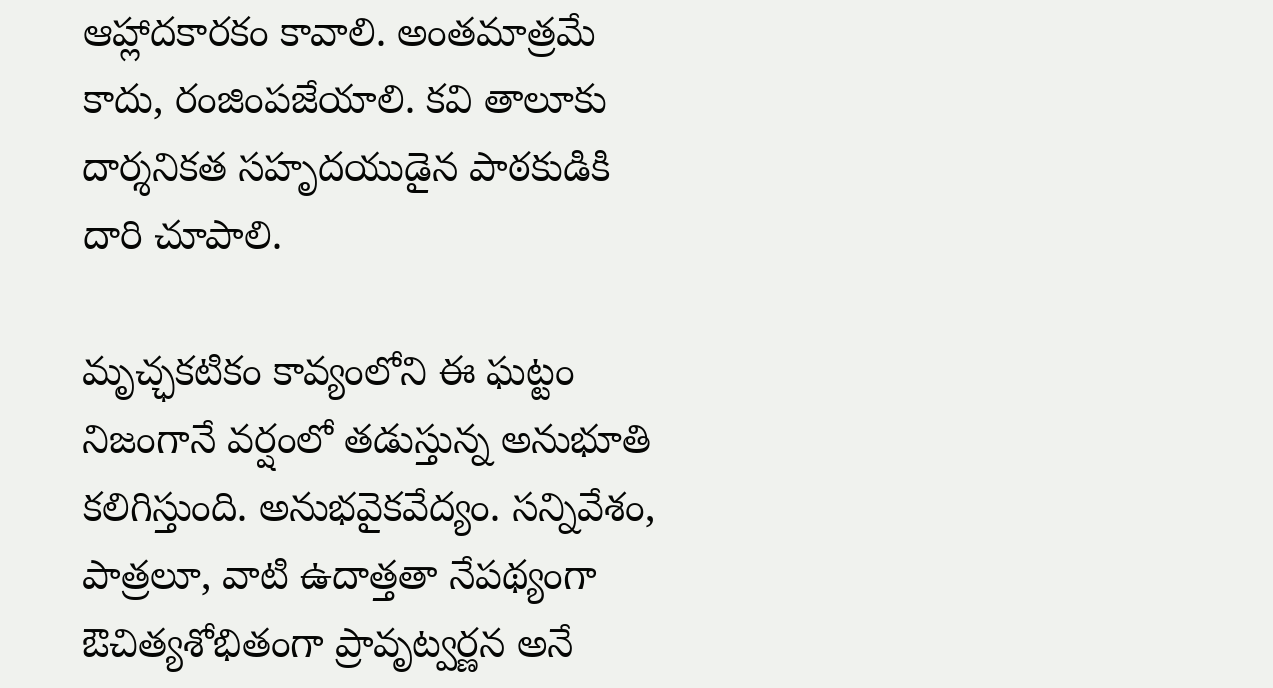ఆహ్లాదకారకం కావాలి. అంతమాత్రమే కాదు, రంజింపజేయాలి. కవి తాలూకు దార్శనికత సహృదయుడైన పాఠకుడికి దారి చూపాలి.

మృచ్ఛకటికం కావ్యంలోని ఈ ఘట్టం నిజంగానే వర్షంలో తడుస్తున్న అనుభూతి కలిగిస్తుంది. అనుభవైకవేద్యం. సన్నివేశం, పాత్రలూ, వాటి ఉదాత్తతా నేపథ్యంగా ఔచిత్యశోభితంగా ప్రావృట్వర్ణన అనే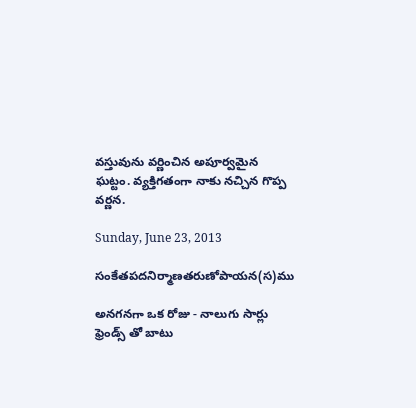వస్తువును వర్ణించిన అపూర్వమైన ఘట్టం. వ్యక్తిగతంగా నాకు నచ్చిన గొప్ప వర్ణన.

Sunday, June 23, 2013

సంకేతపదనిర్మాణతరుణోపాయన(స)ము

అనగనగా ఒక రోజు - నాలుగు సార్లు ఫ్రెండ్స్ తో బాటు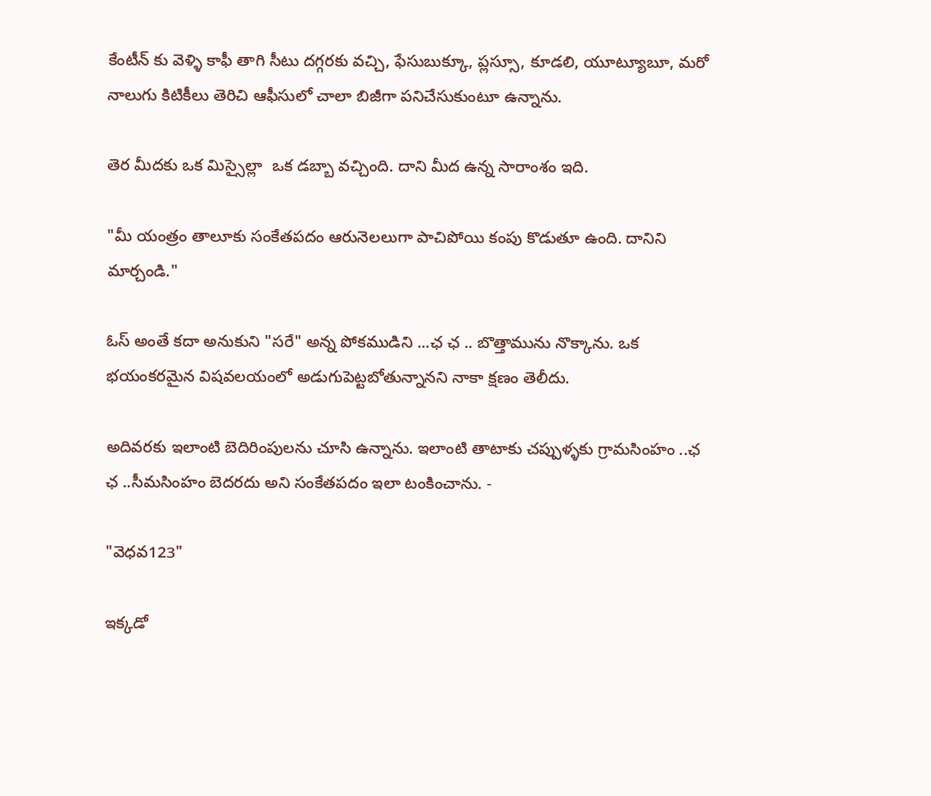కేంటీన్ కు వెళ్ళి కాఫీ తాగి సీటు దగ్గరకు వచ్చి, ఫేసుబుక్కూ, ప్లస్సూ, కూడలి, యూట్యూబూ, మరో నాలుగు కిటికీలు తెరిచి ఆఫీసులో చాలా బిజీగా పనిచేసుకుంటూ ఉన్నాను.

తెర మీదకు ఒక మిస్సైల్లా  ఒక డబ్బా వచ్చింది. దాని మీద ఉన్న సారాంశం ఇది.

"మీ యంత్రం తాలూకు సంకేతపదం ఆరునెలలుగా పాచిపోయి కంపు కొడుతూ ఉంది. దానిని మార్చండి."

ఓస్ అంతే కదా అనుకుని "సరే" అన్న పోకముడిని ...ఛ ఛ .. బొత్తామును నొక్కాను. ఒక భయంకరమైన విషవలయంలో అడుగుపెట్టబోతున్నానని నాకా క్షణం తెలీదు.

అదివరకు ఇలాంటి బెదిరింపులను చూసి ఉన్నాను. ఇలాంటి తాటాకు చప్పుళ్ళకు గ్రామసింహం ..ఛ ఛ ..సీమసింహం బెదరదు అని సంకేతపదం ఇలా టంకించాను. -

"వెధవ123"

ఇక్కడో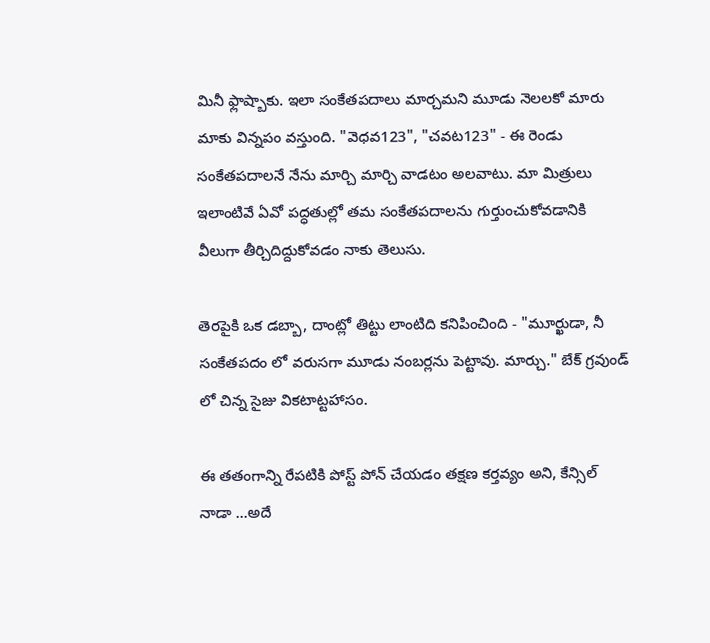మినీ ఫ్లాష్బాకు. ఇలా సంకేతపదాలు మార్చమని మూడు నెలలకో మారు మాకు విన్నపం వస్తుంది. "వెధవ123", "చవట123" - ఈ రెండు సంకేతపదాలనే నేను మార్చి మార్చి వాడటం అలవాటు. మా మిత్రులు ఇలాంటివే ఏవో పద్ధతుల్లో తమ సంకేతపదాలను గుర్తుంచుకోవడానికి వీలుగా తీర్చిదిద్దుకోవడం నాకు తెలుసు.

తెరపైకి ఒక డబ్బా, దాంట్లో తిట్టు లాంటిది కనిపించింది - "మూర్ఖుడా, నీ సంకేతపదం లో వరుసగా మూడు నంబర్లను పెట్టావు. మార్చు." బేక్ గ్రవుండ్ లో చిన్న సైజు వికటాట్టహాసం.

ఈ తతంగాన్ని రేపటికి పోస్ట్ పోన్ చేయడం తక్షణ కర్తవ్యం అని, కేన్సిల్ నాడా ...అదే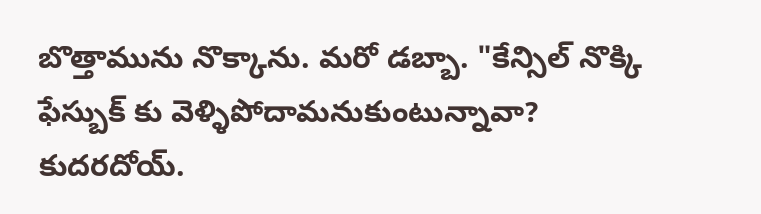బొత్తామును నొక్కాను. మరో డబ్బా. "కేన్సిల్ నొక్కి ఫేస్బుక్ కు వెళ్ళిపోదామనుకుంటున్నావా? కుదరదోయ్.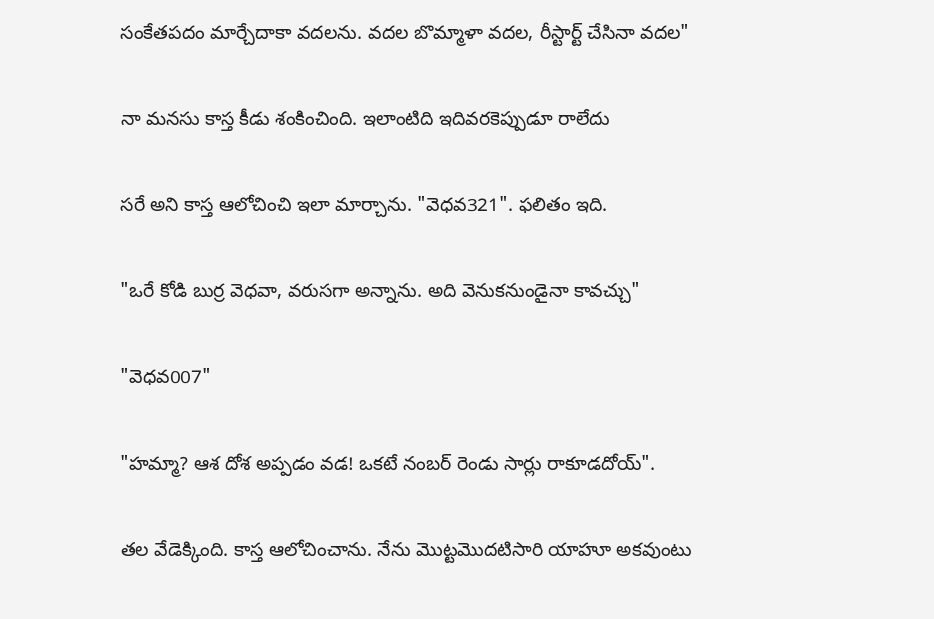సంకేతపదం మార్చేదాకా వదలను. వదల బొమ్మాళా వదల, రీస్టార్ట్ చేసినా వదల"

నా మనసు కాస్త కీడు శంకించింది. ఇలాంటిది ఇదివరకెప్పుడూ రాలేదు

సరే అని కాస్త ఆలోచించి ఇలా మార్చాను. "వెధవ321". ఫలితం ఇది.

"ఒరే కోడి బుర్ర వెధవా, వరుసగా అన్నాను. అది వెనుకనుండైనా కావచ్చు"

"వెధవ007"

"హమ్మా? ఆశ దోశ అప్పడం వడ! ఒకటే నంబర్ రెండు సార్లు రాకూడదోయ్".

తల వేడెక్కింది. కాస్త ఆలోచించాను. నేను మొట్టమొదటిసారి యాహూ అకవుంటు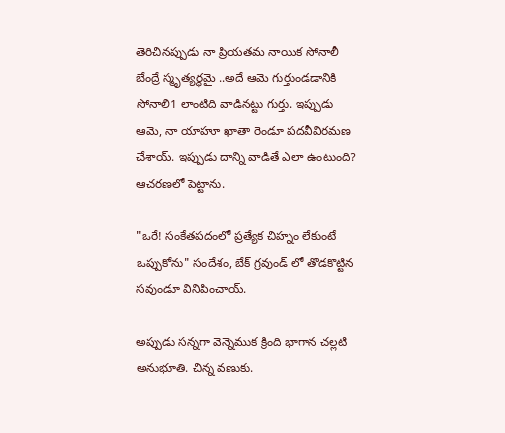తెరిచినప్పుడు నా ప్రియతమ నాయిక సోనాలీ బేంద్రే స్మృత్యర్థమై ..అదే ఆమె గుర్తుండడానికి సోనాలి1 లాంటిది వాడినట్టు గుర్తు. ఇప్పుడు ఆమె, నా యాహూ ఖాతా రెండూ పదవీవిరమణ చేశాయ్. ఇప్పుడు దాన్ని వాడితే ఎలా ఉంటుంది? ఆచరణలో పెట్టాను.

"ఒరే! సంకేతపదంలో ప్రత్యేక చిహ్నం లేకుంటే ఒప్పుకోను" సందేశం, బేక్ గ్రవుండ్ లో తొడకొట్టిన సవుండూ వినిపించాయ్.

అప్పుడు సన్నగా వెన్నెముక క్రింది భాగాన చల్లటి అనుభూతి. చిన్న వణుకు.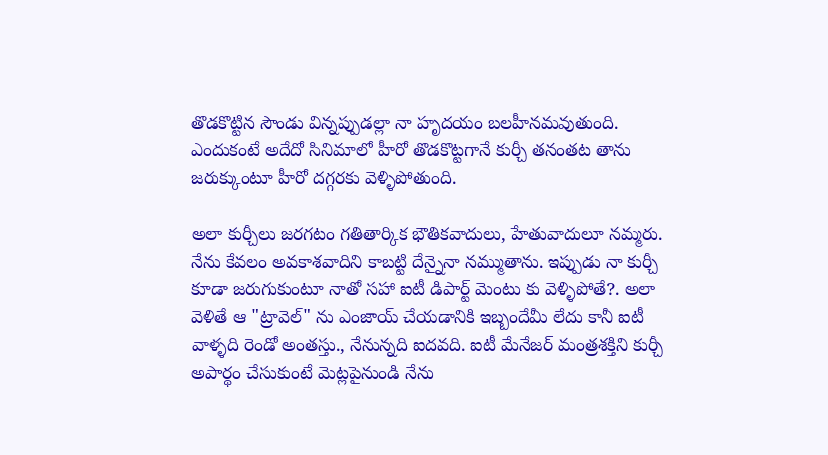తొడకొట్టిన సౌండు విన్నప్పుడల్లా నా హృదయం బలహీనమవుతుంది. ఎందుకంటే అదేదో సినిమాలో హీరో తొడకొట్టగానే కుర్చీ తనంతట తాను జరుక్కుంటూ హీరో దగ్గరకు వెళ్ళిపోతుంది.

అలా కుర్చీలు జరగటం గతితార్కిక భౌతికవాదులు, హేతువాదులూ నమ్మరు. నేను కేవలం అవకాశవాదిని కాబట్టి దేన్నైనా నమ్ముతాను. ఇప్పుడు నా కుర్చీ కూడా జరుగుకుంటూ నాతో సహా ఐటీ డిపార్ట్ మెంటు కు వెళ్ళిపోతే?. అలా వెళితే ఆ "ట్రావెల్" ను ఎంజాయ్ చేయడానికి ఇబ్బందేమీ లేదు కానీ ఐటీ వాళ్ళది రెండో అంతస్తు., నేనున్నది ఐదవది. ఐటీ మేనేజర్ మంత్రశక్తిని కుర్చీ అపార్థం చేసుకుంటే మెట్లపైనుండి నేను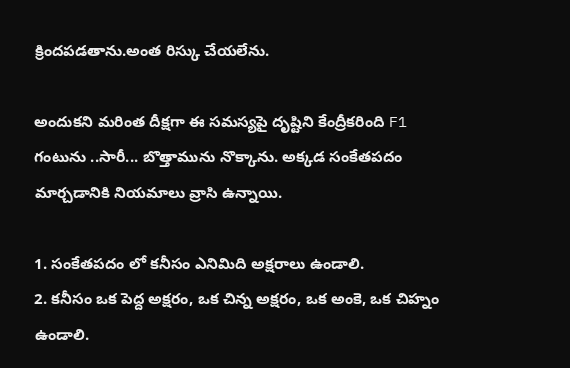క్రిందపడతాను.అంత రిస్కు చేయలేను.

అందుకని మరింత దీక్షగా ఈ సమస్యపై దృష్టిని కేంద్రీకరింది F1 గంటును ..సారీ... బొత్తామును నొక్కాను. అక్కడ సంకేతపదం మార్చడానికి నియమాలు వ్రాసి ఉన్నాయి.

1. సంకేతపదం లో కనీసం ఎనిమిది అక్షరాలు ఉండాలి.
2. కనీసం ఒక పెద్ద అక్షరం, ఒక చిన్న అక్షరం, ఒక అంకె, ఒక చిహ్నం ఉండాలి.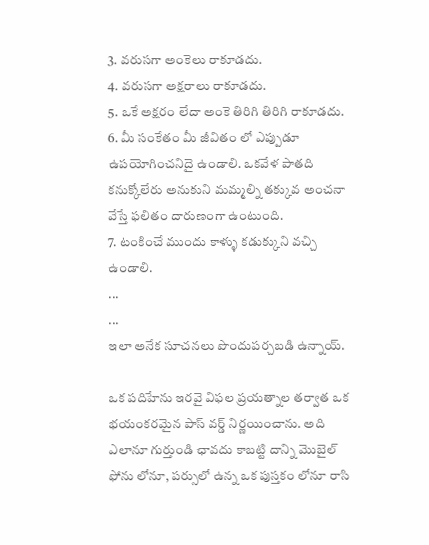3. వరుసగా అంకెలు రాకూడదు.
4. వరుసగా అక్షరాలు రాకూడదు.
5. ఒకే అక్షరం లేదా అంకె తిరిగి తిరిగి రాకూడదు.
6. మీ సంకేతం మీ జీవితం లో ఎప్పుడూ ఉపయోగించనిదై ఉండాలి. ఒకవేళ పాతది కనుక్కోలేరు అనుకుని మమ్మల్ని తక్కువ అంచనా వేస్తే ఫలితం దారుణంగా ఉంటుంది.
7. టంకించే ముందు కాళ్ళు కడుక్కుని వచ్చి ఉండాలి.
...
...
ఇలా అనేక సూచనలు పొందుపర్చబడి ఉన్నాయ్.

ఒక పదిహేను ఇరవై విఫల ప్రయత్నాల తర్వాత ఒక భయంకరమైన పాస్ వర్డ్ నిర్ణయించాను. అది ఎలానూ గుర్తుండి ఛావదు కాబట్టి దాన్ని మొబైల్ ఫోను లోనూ, పర్సులో ఉన్న ఒక పుస్తకం లోనూ రాసి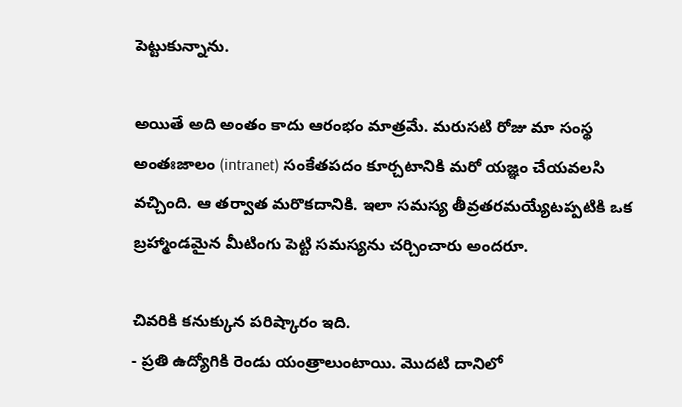పెట్టుకున్నాను.

అయితే అది అంతం కాదు ఆరంభం మాత్రమే. మరుసటి రోజు మా సంస్థ అంతఃజాలం (intranet) సంకేతపదం కూర్చటానికి మరో యజ్ఞం చేయవలసి వచ్చింది. ఆ తర్వాత మరొకదానికి. ఇలా సమస్య తీవ్రతరమయ్యేటప్పటికి ఒక బ్రహ్మాండమైన మీటింగు పెట్టి సమస్యను చర్చించారు అందరూ.

చివరికి కనుక్కున పరిష్కారం ఇది.
- ప్రతి ఉద్యోగికి రెండు యంత్రాలుంటాయి. మొదటి దానిలో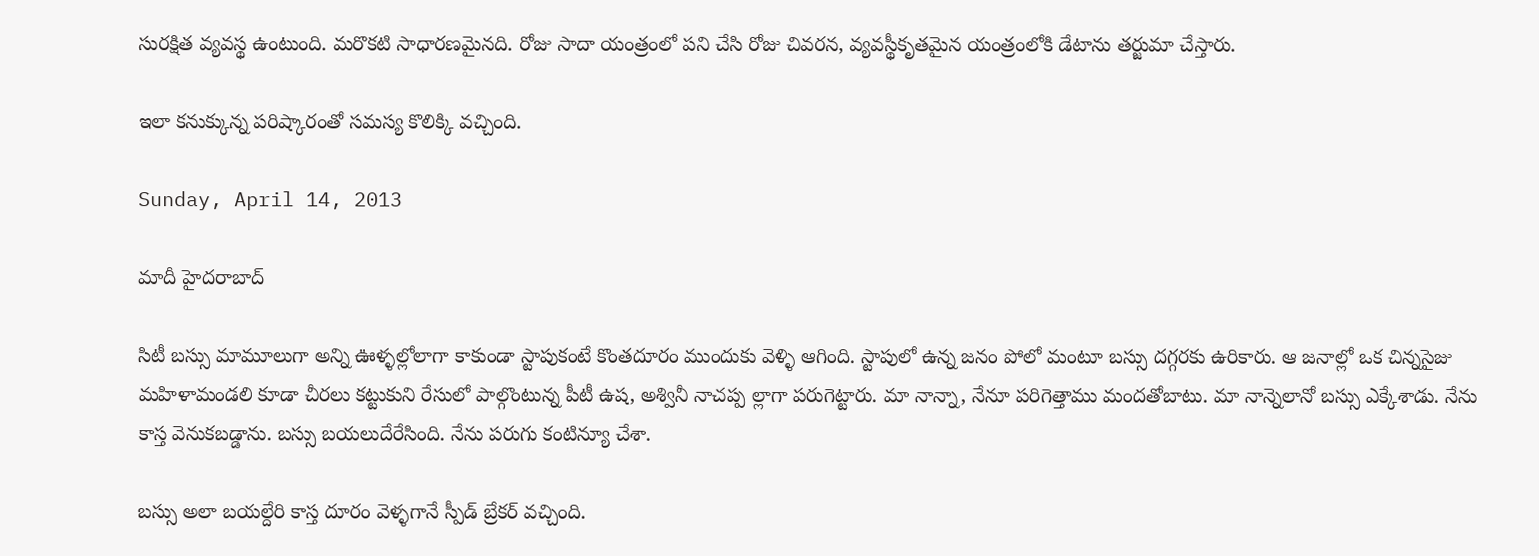సురక్షిత వ్యవస్థ ఉంటుంది. మరొకటి సాధారణమైనది. రోజు సాదా యంత్రంలో పని చేసి రోజు చివరన, వ్యవస్థీకృతమైన యంత్రంలోకి డేటాను తర్జుమా చేస్తారు.

ఇలా కనుక్కున్న పరిష్కారంతో సమస్య కొలిక్కి వచ్చింది.

Sunday, April 14, 2013

మాదీ హైదరాబాద్

సిటీ బస్సు మామూలుగా అన్ని ఊళ్ళల్లోలాగా కాకుండా స్టాపుకంటే కొంతదూరం ముందుకు వెళ్ళి ఆగింది. స్టాపులో ఉన్న జనం పోలో మంటూ బస్సు దగ్గరకు ఉరికారు. ఆ జనాల్లో ఒక చిన్నసైజు మహిళామండలి కూడా చీరలు కట్టుకుని రేసులో పాల్గొంటున్న పీటీ ఉష, అశ్వినీ నాచప్ప ల్లాగా పరుగెట్టారు. మా నాన్నా, నేనూ పరిగెత్తాము మందతోబాటు. మా నాన్నెలానో బస్సు ఎక్కేశాడు. నేను కాస్త వెనుకబడ్డాను. బస్సు బయలుదేరేసింది. నేను పరుగు కంటిన్యూ చేశా.

బస్సు అలా బయల్దేరి కాస్త దూరం వెళ్ళగానే స్పీడ్ బ్రేకర్ వచ్చింది.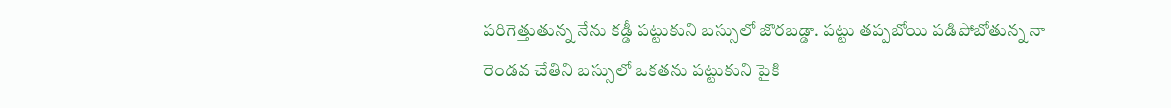పరిగెత్తుతున్న నేను కడ్డీ పట్టుకుని బస్సులో జొరబడ్డా. పట్టు తప్పబోయి పడిపోబోతున్న నా రెండవ చేతిని బస్సులో ఒకతను పట్టుకుని పైకి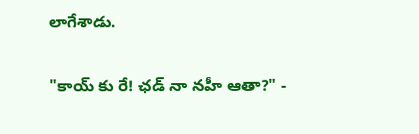లాగేశాడు.

"కాయ్ కు రే! ఛడ్ నా నహీ ఆతా?" -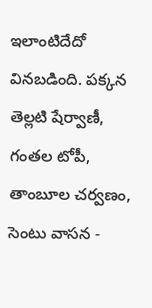ఇలాంటిదేదో వినబడింది. పక్కన తెల్లటి షేర్వాణీ, గంతల టోపీ, తాంబూల చర్వణం, సెంటు వాసన -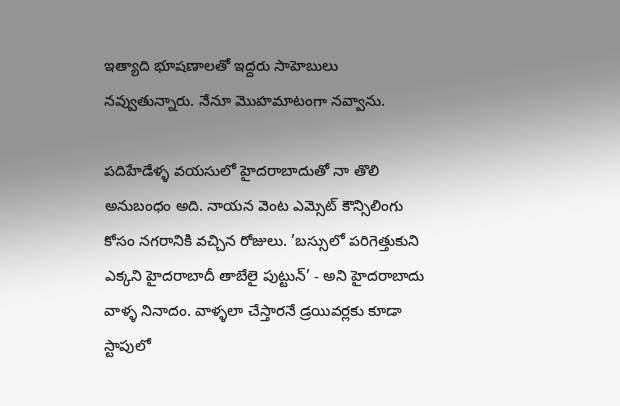ఇత్యాది భూషణాలతో ఇద్దరు సాహెబులు నవ్వుతున్నారు. నేనూ మొహమాటంగా నవ్వాను.

పదిహేడేళ్ళ వయసులో హైదరాబాదుతో నా తొలి అనుబంధం అది. నాయన వెంట ఎమ్సెట్ కౌన్సిలింగు కోసం నగరానికి వచ్చిన రోజులు. ’బస్సులో పరిగెత్తుకుని ఎక్కని హైదరాబాదీ తాబేలై పుట్టున్’ - అని హైదరాబాదు వాళ్ళ నినాదం. వాళ్ళలా చేస్తారనే డ్రయివర్లకు కూడా స్టాపులో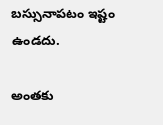బస్సునాపటం ఇష్టం ఉండదు.

అంతకు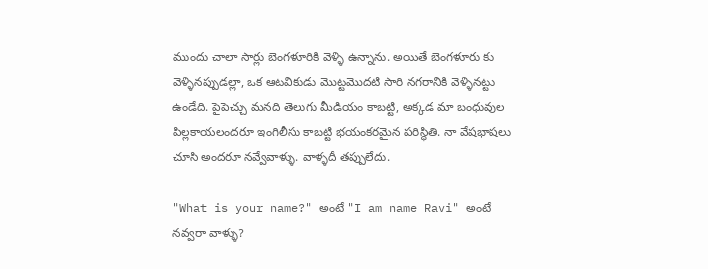ముందు చాలా సార్లు బెంగళూరికి వెళ్ళి ఉన్నాను. అయితే బెంగళూరు కు వెళ్ళినప్పుడల్లా, ఒక ఆటవికుడు మొట్టమొదటి సారి నగరానికి వెళ్ళినట్టు ఉండేది. పైపెచ్చు మనది తెలుగు మీడియం కాబట్టి, అక్కడ మా బంధువుల పిల్లకాయలందరూ ఇంగిలీసు కాబట్టి భయంకరమైన పరిస్థితి. నా వేషభాషలు చూసి అందరూ నవ్వేవాళ్ళు. వాళ్ళదీ తప్పులేదు.

"What is your name?" అంటే "I am name Ravi" అంటే నవ్వరా వాళ్ళు?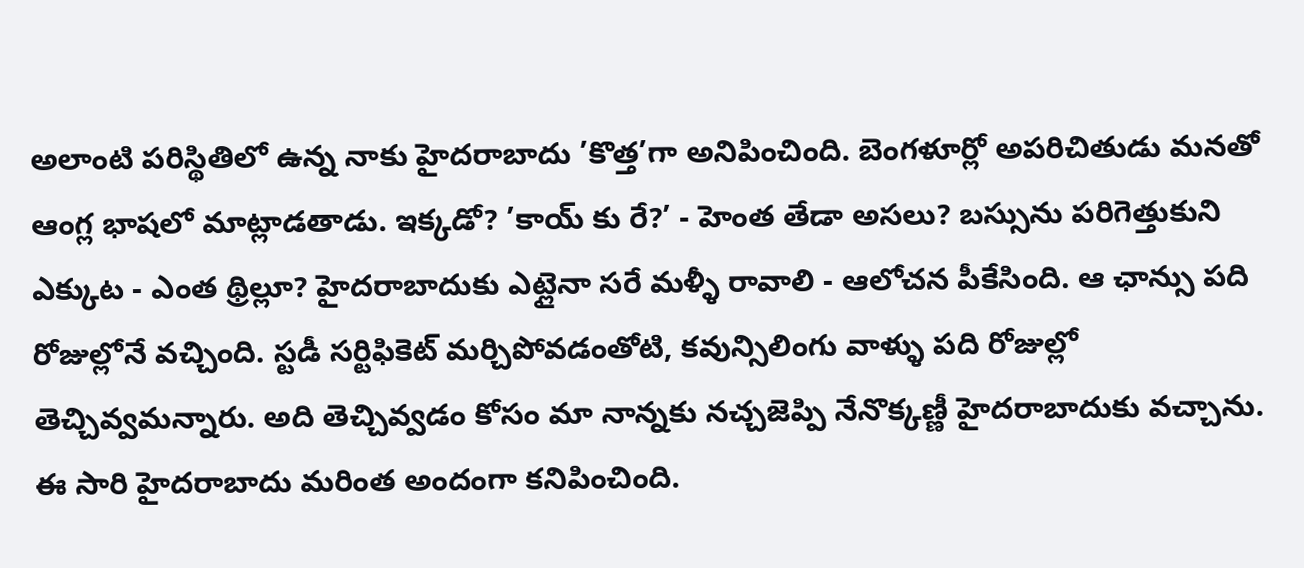అలాంటి పరిస్థితిలో ఉన్న నాకు హైదరాబాదు ’కొత్త’గా అనిపించింది. బెంగళూర్లో అపరిచితుడు మనతో ఆంగ్ల భాషలో మాట్లాడతాడు. ఇక్కడో? ’కాయ్ కు రే?’ - హెంత తేడా అసలు? బస్సును పరిగెత్తుకుని ఎక్కుట - ఎంత థ్రిల్లూ? హైదరాబాదుకు ఎట్లైనా సరే మళ్ళీ రావాలి - ఆలోచన పీకేసింది. ఆ ఛాన్సు పది రోజుల్లోనే వచ్చింది. స్టడీ సర్టిఫికెట్ మర్చిపోవడంతోటి, కవున్సిలింగు వాళ్ళు పది రోజుల్లో తెచ్చివ్వమన్నారు. అది తెచ్చివ్వడం కోసం మా నాన్నకు నచ్చజెప్పి నేనొక్కణ్ణీ హైదరాబాదుకు వచ్చాను.  ఈ సారి హైదరాబాదు మరింత అందంగా కనిపించింది.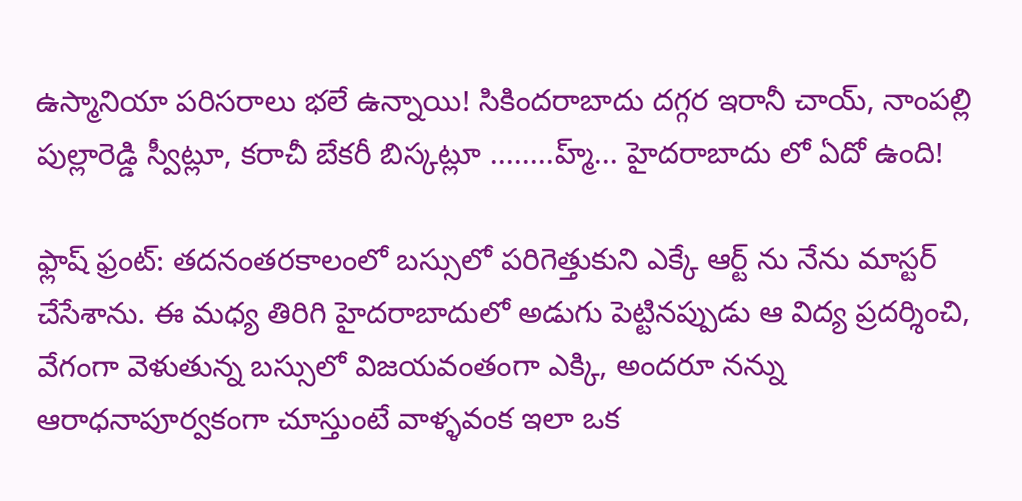ఉస్మానియా పరిసరాలు భలే ఉన్నాయి! సికిందరాబాదు దగ్గర ఇరానీ చాయ్, నాంపల్లి పుల్లారెడ్డి స్వీట్లూ, కరాచీ బేకరీ బిస్కట్లూ ........హ్మ్... హైదరాబాదు లో ఏదో ఉంది!

ఫ్లాష్ ఫ్రంట్: తదనంతరకాలంలో బస్సులో పరిగెత్తుకుని ఎక్కే ఆర్ట్ ను నేను మాస్టర్ చేసేశాను. ఈ మధ్య తిరిగి హైదరాబాదులో అడుగు పెట్టినప్పుడు ఆ విద్య ప్రదర్శించి, వేగంగా వెళుతున్న బస్సులో విజయవంతంగా ఎక్కి, అందరూ నన్ను ఆరాధనాపూర్వకంగా చూస్తుంటే వాళ్ళవంక ఇలా ఒక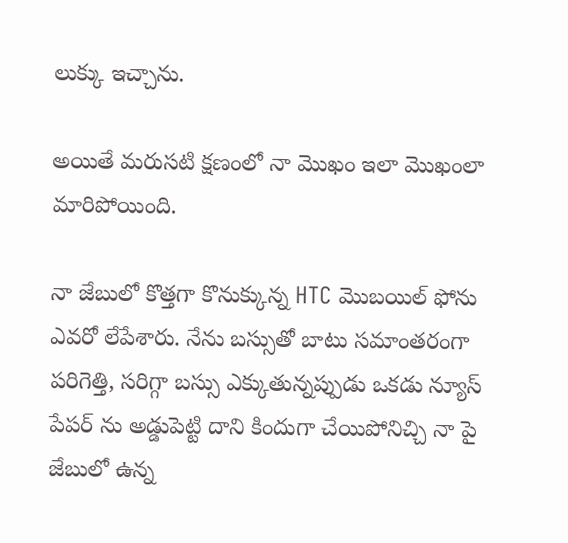లుక్కు ఇచ్చాను.

అయితే మరుసటి క్షణంలో నా మొఖం ఇలా మొఖంలా మారిపోయింది.

నా జేబులో కొత్తగా కొనుక్కున్న HTC మొబయిల్ ఫోను ఎవరో లేపేశారు. నేను బస్సుతో బాటు సమాంతరంగా పరిగెత్తి, సరిగ్గా బస్సు ఎక్కుతున్నప్పుడు ఒకడు న్యూస్ పేపర్ ను అడ్డుపెట్టి దాని కిందుగా చేయిపోనిచ్చి నా పై జేబులో ఉన్న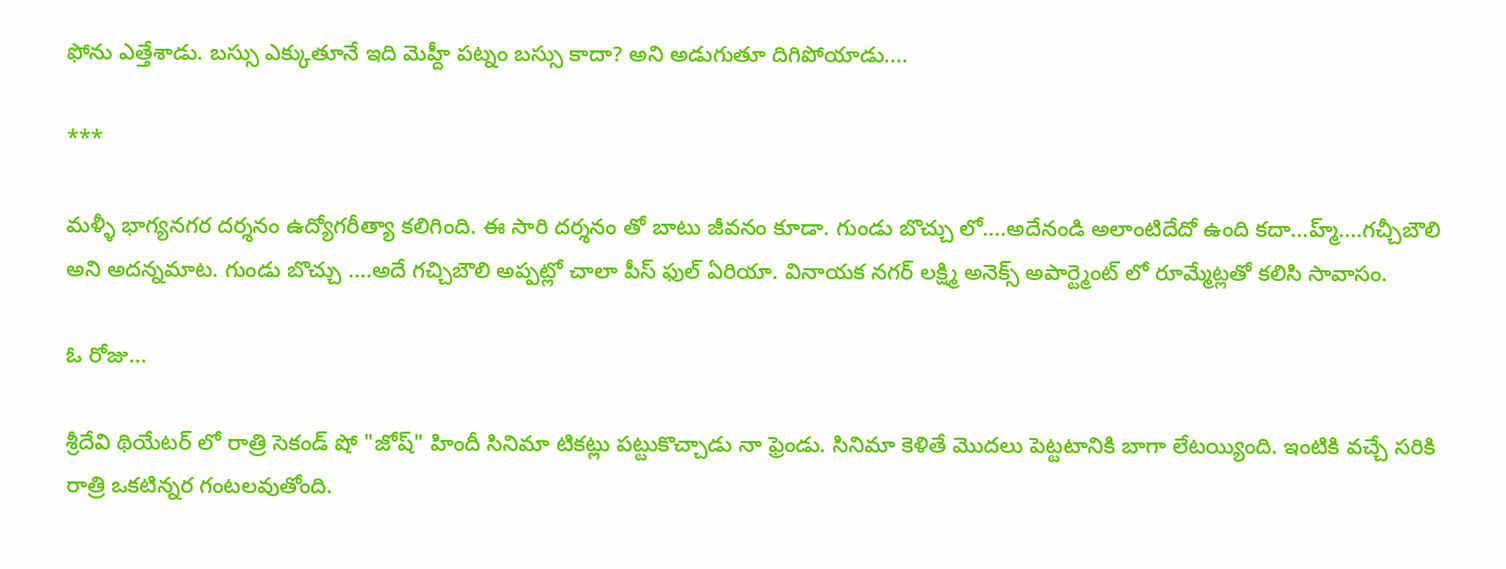ఫోను ఎత్తేశాడు. బస్సు ఎక్కుతూనే ఇది మెహ్దీ పట్నం బస్సు కాదా? అని అడుగుతూ దిగిపోయాడు....

***

మళ్ళీ భాగ్యనగర దర్శనం ఉద్యోగరీత్యా కలిగింది. ఈ సారి దర్శనం తో బాటు జీవనం కూడా. గుండు బొచ్చు లో....అదేనండి అలాంటిదేదో ఉంది కదా...హ్మ్....గచ్చీబౌలి అని అదన్నమాట. గుండు బొచ్చు ....అదే గచ్చిబౌలి అప్పట్లో చాలా పీస్ ఫుల్ ఏరియా. వినాయక నగర్ లక్ష్మి అనెక్స్ అపార్ట్మెంట్ లో రూమ్మేట్లతో కలిసి సావాసం.

ఓ రోజు...

శ్రీదేవి థియేటర్ లో రాత్రి సెకండ్ షో "జోష్" హిందీ సినిమా టికట్లు పట్టుకొచ్చాడు నా ఫ్రెండు. సినిమా కెళితే మొదలు పెట్టటానికి బాగా లేటయ్యింది. ఇంటికి వచ్చే సరికి రాత్రి ఒకటిన్నర గంటలవుతోంది.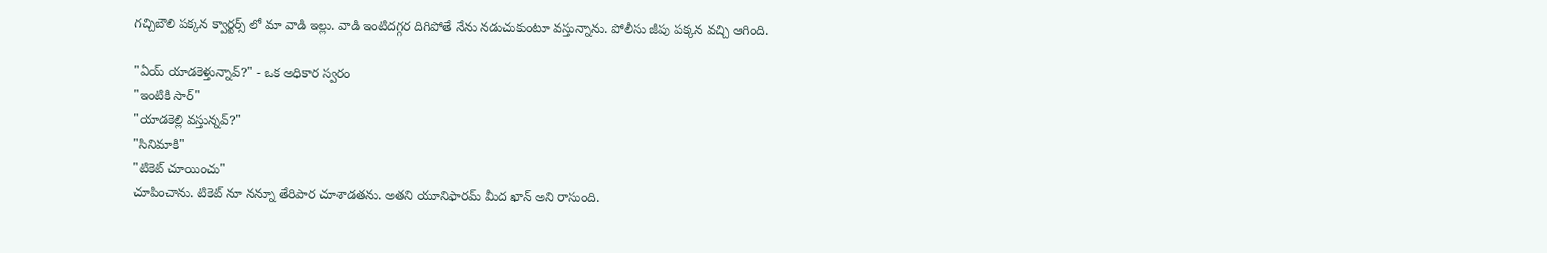గచ్చిబౌలి పక్కన క్వార్టర్స్ లో మా వాడి ఇల్లు. వాడి ఇంటిదగ్గర దిగిపోతే నేను నడుచుకుంటూ వస్తున్నాను. పోలీసు జీపు పక్కన వచ్చి ఆగింది.

"ఏయ్ యాడకెళ్తున్నావ్?" - ఒక అధికార స్వరం
"ఇంటికి సార్"
"యాడకెల్లి వస్తున్నవ్?"
"సినిమాకి"
"టికెట్ చూయించు"
చూపించాను. టికెట్ నూ నన్నూ తేరిపార చూశాడతను. అతని యూనిఫారమ్ మీద ఖాన్ అని రాసుంది.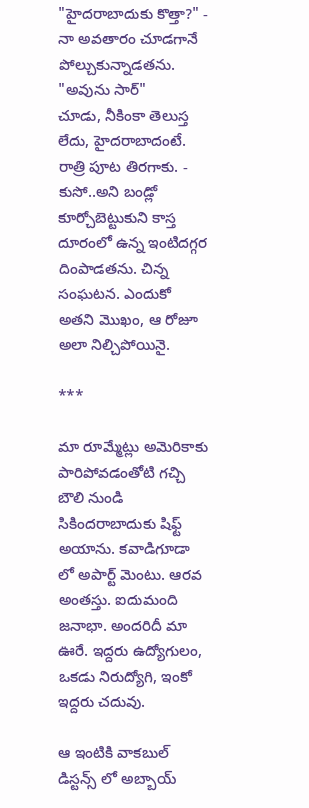"హైదరాబాదుకు కొత్తా?" - నా అవతారం చూడగానే పోల్చుకున్నాడతను.
"అవును సార్"
చూడు, నీకింకా తెలుస్త లేదు, హైదరాబాదంటే. రాత్రి పూట తిరగాకు. - కుసో..అని బండ్లో కూర్చోబెట్టుకుని కాస్త దూరంలో ఉన్న ఇంటిదగ్గర దింపాడతను. చిన్న సంఘటన. ఎందుకో అతని మొఖం, ఆ రోజూ అలా నిల్చిపోయినై.

***

మా రూమ్మేట్లు అమెరికాకు పారిపోవడంతోటి గచ్చి బౌలి నుండి సికిందరాబాదుకు షిఫ్ట్ అయాను. కవాడిగూడా లో అపార్ట్ మెంటు. ఆరవ అంతస్తు. ఐదుమంది జనాభా. అందరిదీ మా ఊరే. ఇద్దరు ఉద్యోగులం, ఒకడు నిరుద్యోగి, ఇంకో ఇద్దరు చదువు.

ఆ ఇంటికి వాకబుల్ డిస్టన్స్ లో అబ్బాయ్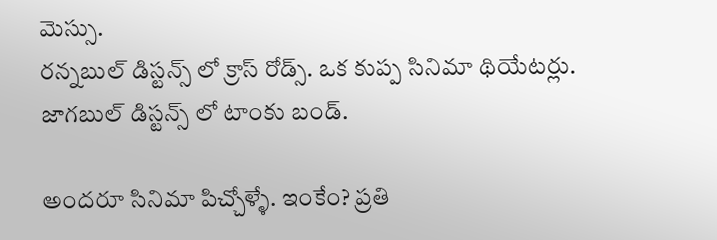మెస్సు.
రన్నబుల్ డిస్టన్స్ లో క్రాస్ రోడ్స్. ఒక కుప్ప సినిమా థియేటర్లు.
జాగబుల్ డిస్టన్స్ లో టాంకు బండ్.

అందరూ సినిమా పిచ్చోళ్ళే. ఇంకేం? ప్రతి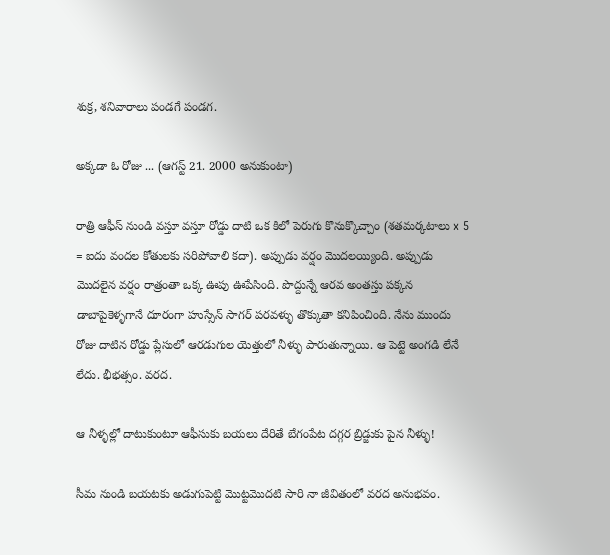శుక్ర, శనివారాలు పండగే పండగ.

అక్కడా ఓ రోజు ... (ఆగస్ట్ 21. 2000 అనుకుంటా)

రాత్రి ఆఫీస్ నుండి వస్తూ వస్తూ రోడ్డు దాటి ఒక కిలో పెరుగు కొనుక్కొచ్చాం (శతమర్కటాలు x 5 = ఐదు వందల కోతులకు సరిపోవాలి కదా). అప్పుడు వర్షం మొదలయ్యింది. అప్పుడు మొదలైన వర్షం రాత్రంతా ఒక్క ఊపు ఊపేసింది. పొద్దున్నే ఆరవ అంతస్తు పక్కన డాబాపైకెళ్ళగానే దూరంగా హుస్సేన్ సాగర్ పరవళ్ళు తొక్కుతా కనిపించింది. నేను ముందు రోజు దాటిన రోడ్డు ప్లేసులో ఆరడుగుల యెత్తులో నీళ్ళు పారుతున్నాయి. ఆ పెట్టె అంగడి లేనే లేదు. భీభత్సం. వరద.

ఆ నీళ్ళల్లో దాటుకుంటూ ఆఫీసుకు బయలు దేరితే బేగంపేట దగ్గర బ్రిడ్జుకు పైన నీళ్ళు!

సీమ నుండి బయటకు అడుగుపెట్టి మొట్టమొదటి సారి నా జీవితంలో వరద అనుభవం.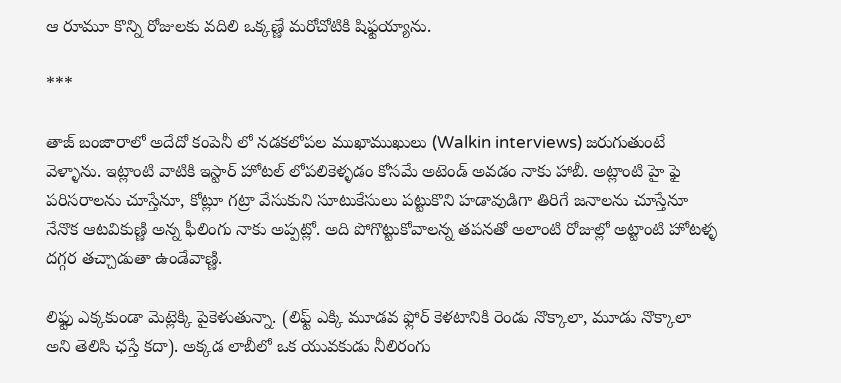ఆ రూమూ కొన్ని రోజులకు వదిలి ఒక్కణ్ణే మరోచోటికి షిఫ్టయ్యాను.

***

తాజ్ బంజారాలో అదేదో కంపెనీ లో నడకలోపల ముఖాముఖులు (Walkin interviews) జరుగుతుంటే వెళ్ళాను. ఇట్లాంటి వాటికి ఇస్టార్ హోటల్ లోపలికెళ్ళడం కోసమే అటెండ్ అవడం నాకు హాబీ. అట్లాంటి హై ఫై పరిసరాలను చూస్తేనూ, కోట్లూ గట్రా వేసుకుని సూటుకేసులు పట్టుకొని హడావుడిగా తిరిగే జనాలను చూస్తేనూ నేనొక ఆటవికుణ్ణి అన్న ఫీలింగు నాకు అప్పట్లో. అది పోగొట్టుకోవాలన్న తపనతో అలాంటి రోజుల్లో అట్టాంటి హోటళ్ళ దగ్గర తచ్చాడుతా ఉండేవాణ్ణి.

లిఫ్టు ఎక్కకుండా మెట్లెక్కి పైకెళుతున్నా. (లిఫ్ట్ ఎక్కి మూడవ ఫ్లోర్ కెళటానికి రెండు నొక్కాలా, మూడు నొక్కాలా అని తెలిసి ఛస్తే కదా). అక్కడ లాబీలో ఒక యువకుడు నీలిరంగు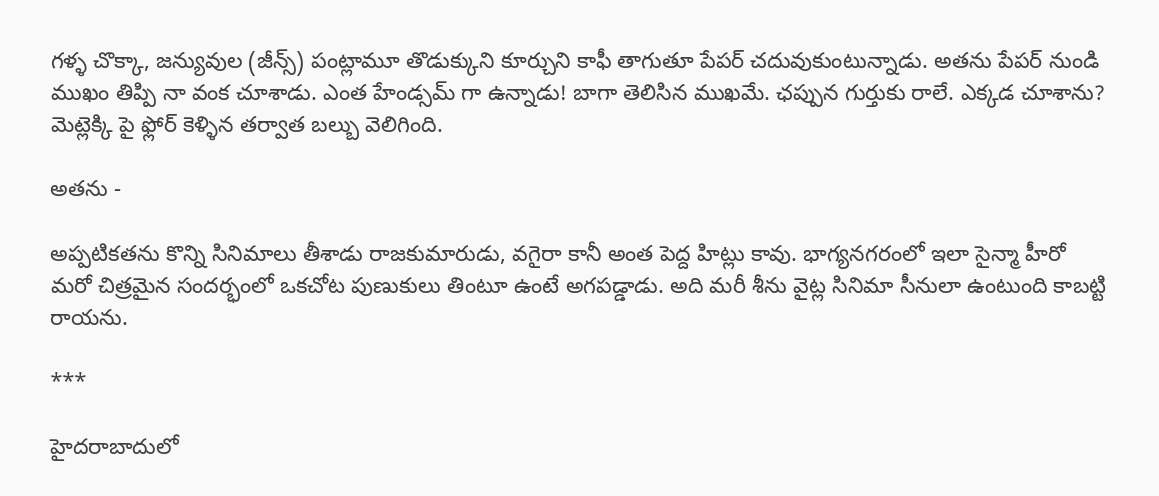గళ్ళ చొక్కా, జన్యువుల (జీన్స్) పంట్లామూ తొడుక్కుని కూర్చుని కాఫీ తాగుతూ పేపర్ చదువుకుంటున్నాడు. అతను పేపర్ నుండి ముఖం తిప్పి నా వంక చూశాడు. ఎంత హేండ్సమ్ గా ఉన్నాడు! బాగా తెలిసిన ముఖమే. ఛప్పున గుర్తుకు రాలే. ఎక్కడ చూశాను? మెట్లెక్కి పై ఫ్లోర్ కెళ్ళిన తర్వాత బల్బు వెలిగింది.

అతను -

అప్పటికతను కొన్ని సినిమాలు తీశాడు రాజకుమారుడు, వగైరా కానీ అంత పెద్ద హిట్లు కావు. భాగ్యనగరంలో ఇలా సైన్మా హీరో మరో చిత్రమైన సందర్భంలో ఒకచోట పుణుకులు తింటూ ఉంటే అగపడ్డాడు. అది మరీ శీను వైట్ల సినిమా సీనులా ఉంటుంది కాబట్టి రాయను.

***

హైదరాబాదులో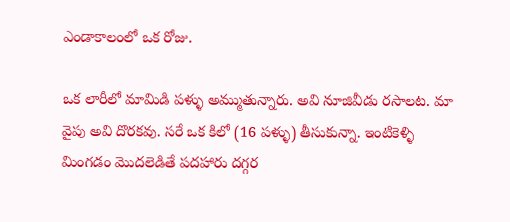ఎండాకాలంలో ఒక రోజు.

ఒక లారీలో మామిడి పళ్ళు అమ్ముతున్నారు. అవి నూజివీడు రసాలట. మా వైపు అవి దొరకవు. సరే ఒక కిలో (16 పళ్ళు) తీసుకున్నా. ఇంటికెళ్ళి మింగడం మొదలెడితే పదహారు దగ్గర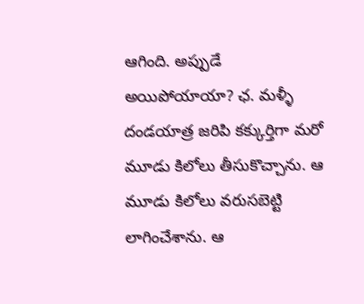ఆగింది. అప్పుడే అయిపోయాయా? ఛ. మళ్ళీ దండయాత్ర జరిపి కక్కుర్తిగా మరో మూడు కిలోలు తీసుకొచ్చాను. ఆ మూడు కిలోలు వరుసబెట్టి లాగించేశాను. ఆ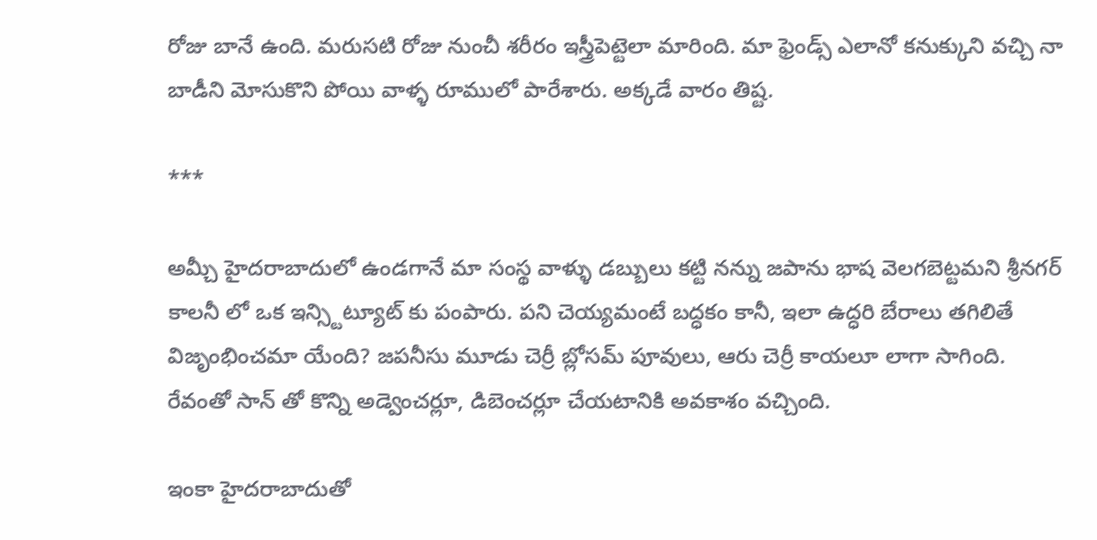రోజు బానే ఉంది. మరుసటి రోజు నుంచీ శరీరం ఇస్త్రీపెట్టెలా మారింది. మా ఫ్రెండ్స్ ఎలానో కనుక్కుని వచ్చి నా బాడీని మోసుకొని పోయి వాళ్ళ రూములో పారేశారు. అక్కడే వారం తిష్ట.

***

అమ్చీ హైదరాబాదులో ఉండగానే మా సంస్థ వాళ్ళు డబ్బులు కట్టి నన్ను జపాను భాష వెలగబెట్టమని శ్రీనగర్ కాలనీ లో ఒక ఇన్స్టిట్యూట్ కు పంపారు. పని చెయ్యమంటే బద్ధకం కానీ, ఇలా ఉద్ధరి బేరాలు తగిలితే విజృంభించమా యేంది? జపనీసు మూడు చెర్రీ బ్లోసమ్ పూవులు, ఆరు చెర్రీ కాయలూ లాగా సాగింది. రేవంతో సాన్ తో కొన్ని అడ్వెంచర్లూ, డిబెంచర్లూ చేయటానికి అవకాశం వచ్చింది.

ఇంకా హైదరాబాదుతో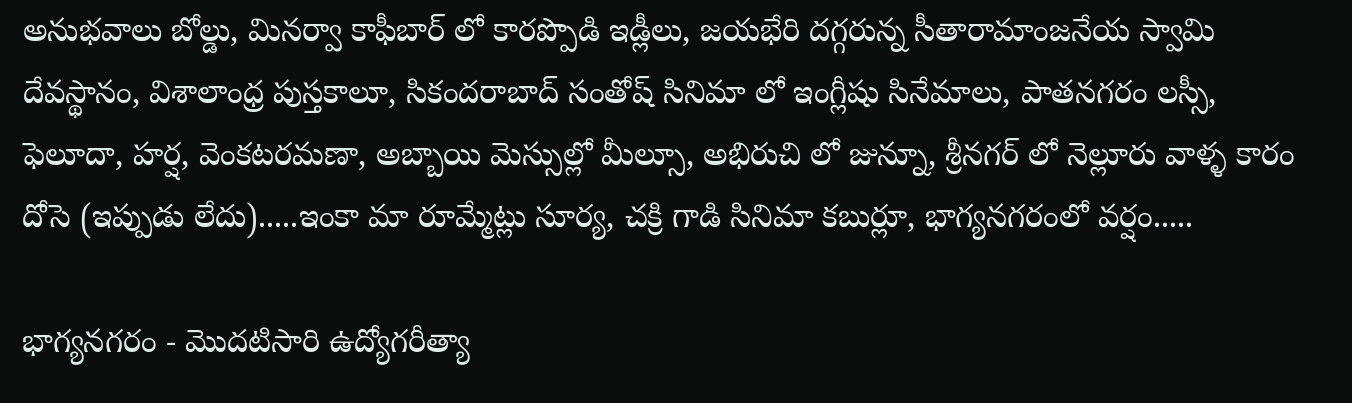అనుభవాలు బోల్డు, మినర్వా కాఫీబార్ లో కారప్పొడి ఇడ్లీలు, జయభేరి దగ్గరున్న సీతారామాంజనేయ స్వామి దేవస్థానం, విశాలాంధ్ర పుస్తకాలూ, సికందరాబాద్ సంతోష్ సినిమా లో ఇంగ్లీషు సినేమాలు, పాతనగరం లస్సీ, ఫెలూదా, హర్ష, వెంకటరమణా, అబ్బాయి మెస్సుల్లో మీల్సూ, అభిరుచి లో జున్నూ, శ్రీనగర్ లో నెల్లూరు వాళ్ళ కారం దోసె (ఇప్పుడు లేదు).....ఇంకా మా రూమ్మేట్లు సూర్య, చక్రి గాడి సినిమా కబుర్లూ, భాగ్యనగరంలో వర్షం.....

భాగ్యనగరం - మొదటిసారి ఉద్యోగరీత్యా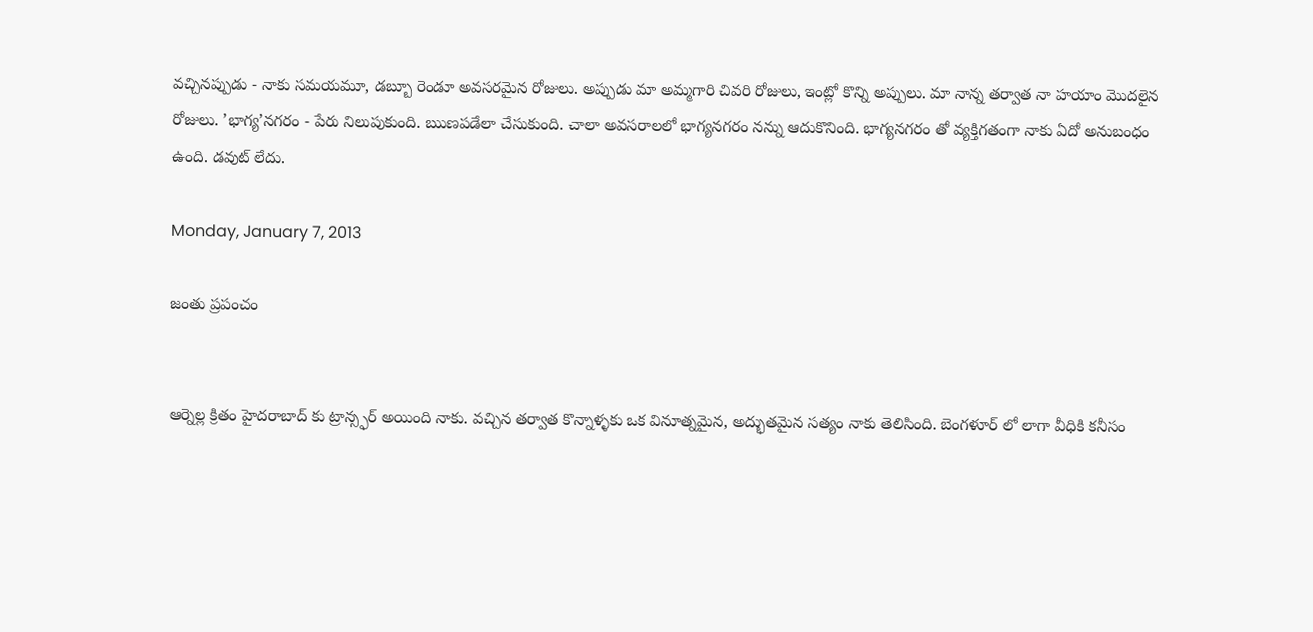వచ్చినప్పుడు - నాకు సమయమూ, డబ్బూ రెండూ అవసరమైన రోజులు. అప్పుడు మా అమ్మగారి చివరి రోజులు, ఇంట్లో కొన్ని అప్పులు. మా నాన్న తర్వాత నా హయాం మొదలైన రోజులు. ’భాగ్య’నగరం - పేరు నిలుపుకుంది. ఋణపడేలా చేసుకుంది. చాలా అవసరాలలో భాగ్యనగరం నన్ను ఆదుకొనింది. భాగ్యనగరం తో వ్యక్తిగతంగా నాకు ఏదో అనుబంధం ఉంది. డవుట్ లేదు.

Monday, January 7, 2013

జంతు ప్రపంచం


ఆర్నెల్ల క్రితం హైదరాబాద్ కు ట్రాన్స్ఫర్ అయింది నాకు. వచ్చిన తర్వాత కొన్నాళ్ళకు ఒక వినూత్నమైన, అద్భుతమైన సత్యం నాకు తెలిసింది. బెంగళూర్ లో లాగా వీధికి కనీసం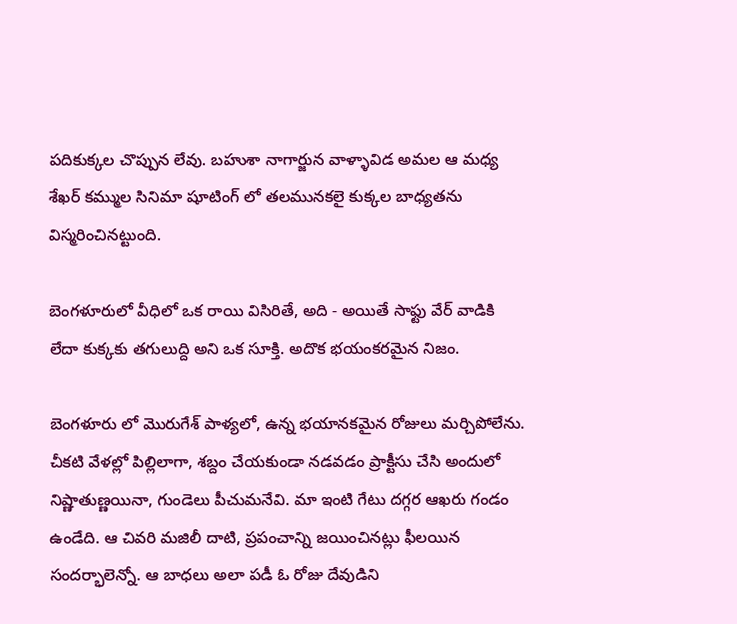పదికుక్కల చొప్పున లేవు. బహుశా నాగార్జున వాళ్ళావిడ అమల ఆ మధ్య శేఖర్ కమ్ముల సినిమా షూటింగ్ లో తలమునకలై కుక్కల బాధ్యతను విస్మరించినట్టుంది.

బెంగళూరులో వీధిలో ఒక రాయి విసిరితే, అది - అయితే సాఫ్టు వేర్ వాడికి లేదా కుక్కకు తగులుద్ది అని ఒక సూక్తి. అదొక భయంకరమైన నిజం.

బెంగళూరు లో మొరుగేశ్ పాళ్యలో, ఉన్న భయానకమైన రోజులు మర్చిపోలేను. చీకటి వేళల్లో పిల్లిలాగా, శబ్దం చేయకుండా నడవడం ప్రాక్టీసు చేసి అందులో నిష్ణాతుణ్ణయినా, గుండెలు పీచుమనేవి. మా ఇంటి గేటు దగ్గర ఆఖరు గండం ఉండేది. ఆ చివరి మజిలీ దాటి, ప్రపంచాన్ని జయించినట్లు ఫీలయిన సందర్భాలెన్నో. ఆ బాధలు అలా పడీ ఓ రోజు దేవుడిని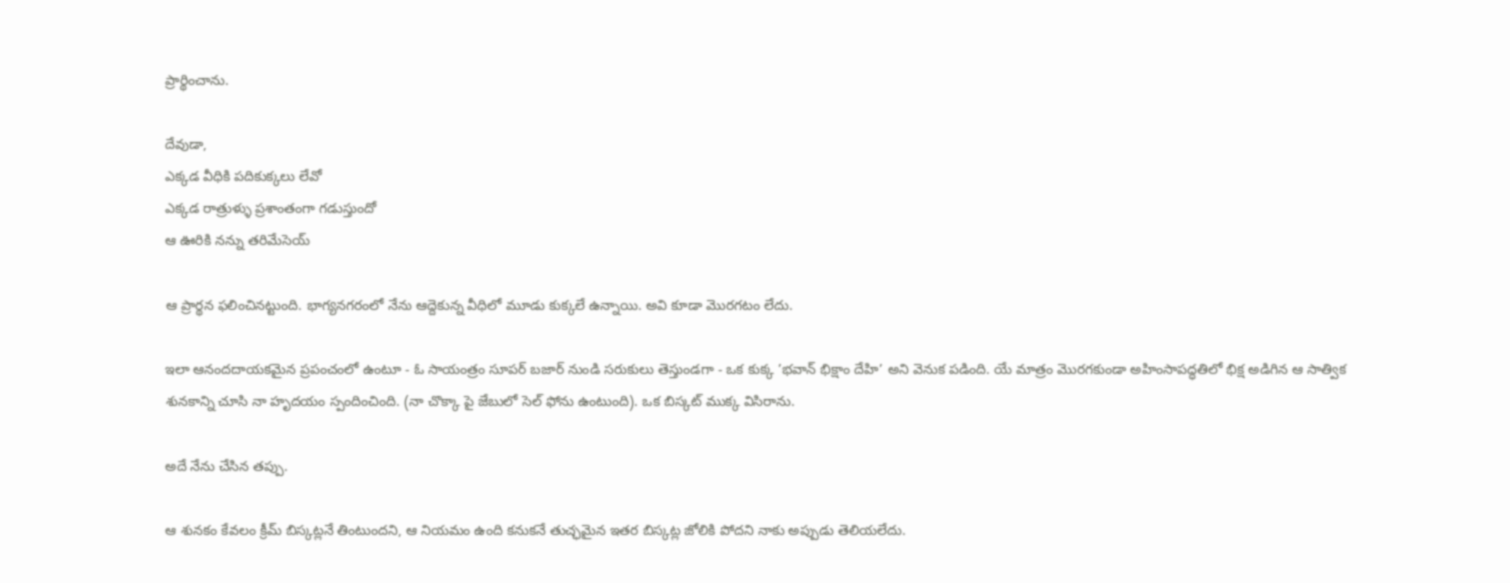ప్రార్థించాను.

దేవుడా,
ఎక్కడ వీధికి పదికుక్కలు లేవో
ఎక్కడ రాత్రుళ్ళు ప్రశాంతంగా గడుస్తుందో
ఆ ఊరికి నన్ను తరిమేసెయ్

ఆ ప్రార్థన ఫలించినట్టుంది. భాగ్యనగరంలో నేను ఆద్దెకున్న వీధిలో మూడు కుక్కలే ఉన్నాయి. అవి కూడా మొరగటం లేదు.

ఇలా ఆనందదాయకమైన ప్రపంచంలో ఉంటూ - ఓ సాయంత్రం సూపర్ బజార్ నుండి సరుకులు తెస్తుండగా - ఒక కుక్క ’భవాన్ భిక్షాం దేహి’ అని వెనుక పడింది. యే మాత్రం మొరగకుండా అహింసాపద్ధతిలో భిక్ష అడిగిన ఆ సాత్విక శునకాన్ని చూసి నా హృదయం స్పందించింది. (నా చొక్కా పై జేబులో సెల్ ఫోను ఉంటుంది). ఒక బిస్కట్ ముక్క విసిరాను.

అదే నేను చేసిన తప్పు.

ఆ శునకం కేవలం క్రీమ్ బిస్కట్లనే తింటుందని, ఆ నియమం ఉంది కనుకనే తుచ్ఛమైన ఇతర బిస్కట్ల జోలికి పోదని నాకు అప్పుడు తెలియలేదు.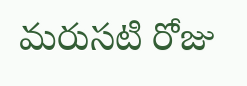మరుసటి రోజు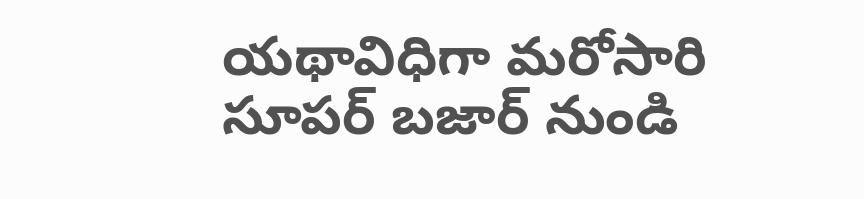యథావిధిగా మరోసారి సూపర్ బజార్ నుండి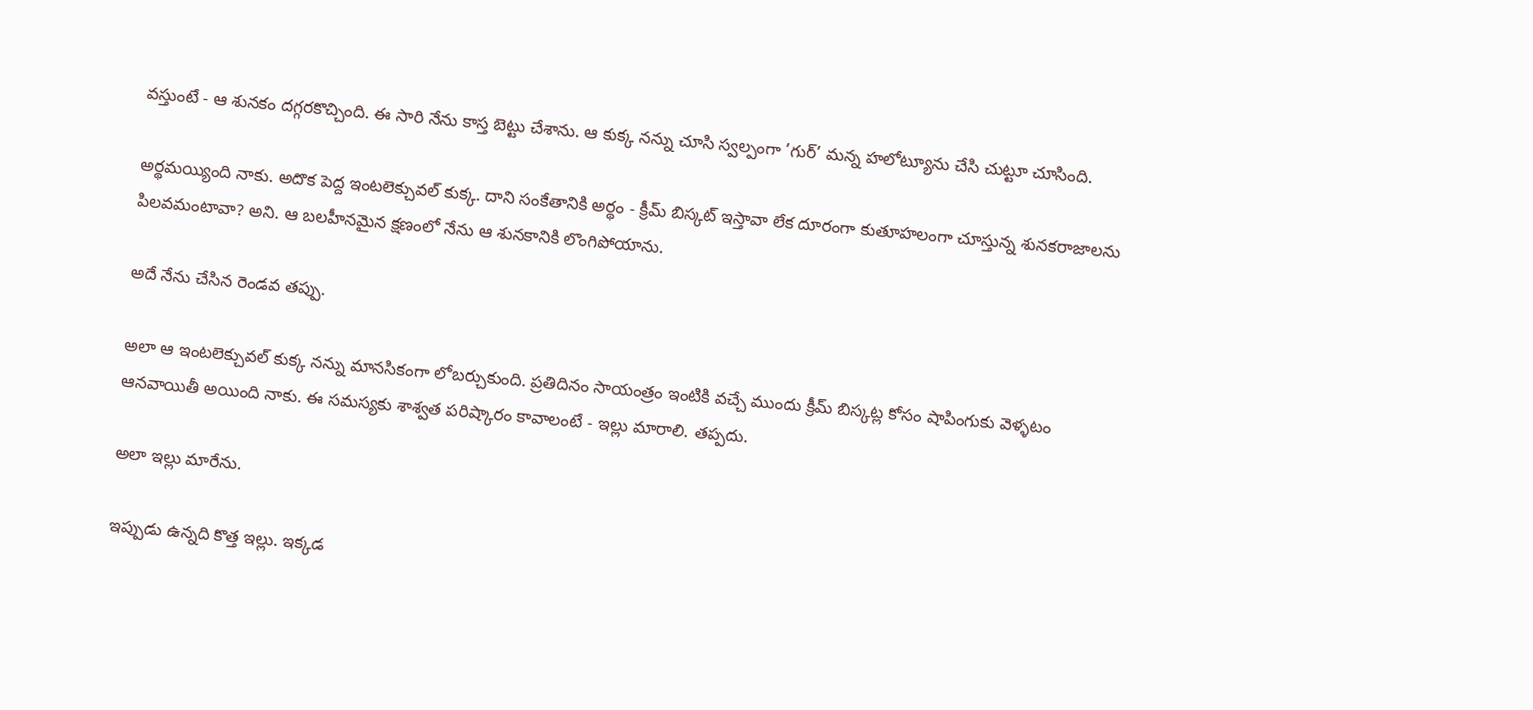వస్తుంటే - ఆ శునకం దగ్గరకొచ్చింది. ఈ సారి నేను కాస్త బెట్టు చేశాను. ఆ కుక్క నన్ను చూసి స్వల్పంగా ’గుర్’ మన్న హలోట్యూను చేసి చుట్టూ చూసింది.

అర్థమయ్యింది నాకు. అదొక పెద్ద ఇంటలెక్చువల్ కుక్క. దాని సంకేతానికి అర్థం - క్రీమ్ బిస్కట్ ఇస్తావా లేక దూరంగా కుతూహలంగా చూస్తున్న శునకరాజాలను పిలవమంటావా? అని. ఆ బలహీనమైన క్షణంలో నేను ఆ శునకానికి లొంగిపోయాను.

అదే నేను చేసిన రెండవ తప్పు.

అలా ఆ ఇంటలెక్చువల్ కుక్క నన్ను మానసికంగా లోబర్చుకుంది. ప్రతిదినం సాయంత్రం ఇంటికి వచ్చే ముందు క్రీమ్ బిస్కట్ల కోసం షాపింగుకు వెళ్ళటం ఆనవాయితీ అయింది నాకు. ఈ సమస్యకు శాశ్వత పరిష్కారం కావాలంటే - ఇల్లు మారాలి. తప్పదు.

అలా ఇల్లు మారేను.

ఇప్పుడు ఉన్నది కొత్త ఇల్లు. ఇక్కడ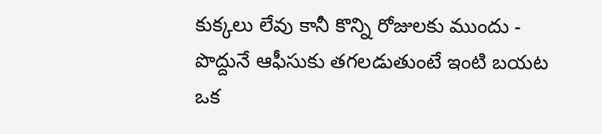కుక్కలు లేవు కానీ కొన్ని రోజులకు ముందు - పొద్దునే ఆఫీసుకు తగలడుతుంటే ఇంటి బయట ఒక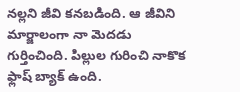నల్లని జీవి కనబడింది. ఆ జీవిని మార్జాలంగా నా మెదడు గుర్తించింది. పిల్లుల గురించి నాకొక ఫ్లాష్ బ్యాక్ ఉంది.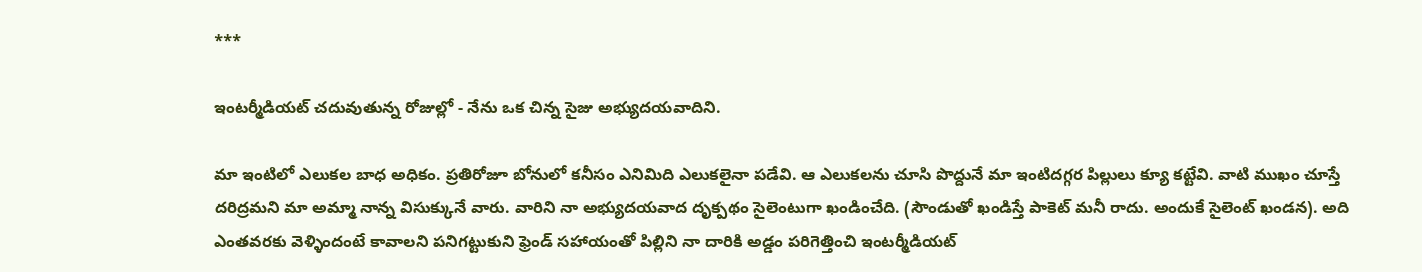***

ఇంటర్మీడియట్ చదువుతున్న రోజుల్లో - నేను ఒక చిన్న సైజు అభ్యుదయవాదిని.

మా ఇంటిలో ఎలుకల బాధ అధికం. ప్రతిరోజూ బోనులో కనీసం ఎనిమిది ఎలుకలైనా పడేవి. ఆ ఎలుకలను చూసి పొద్దునే మా ఇంటిదగ్గర పిల్లులు క్యూ కట్టేవి. వాటి ముఖం చూస్తే దరిద్రమని మా అమ్మా నాన్న విసుక్కునే వారు. వారిని నా అభ్యుదయవాద దృక్పథం సైలెంటుగా ఖండించేది. (సౌండుతో ఖండిస్తే పాకెట్ మనీ రాదు. అందుకే సైలెంట్ ఖండన). అది ఎంతవరకు వెళ్ళిందంటే కావాలని పనిగట్టుకుని ఫ్రెండ్ సహాయంతో పిల్లిని నా దారికి అడ్డం పరిగెత్తించి ఇంటర్మీడియట్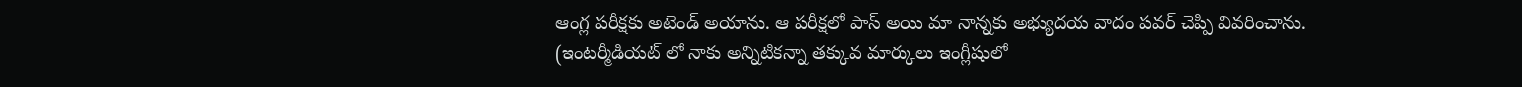ఆంగ్ల పరీక్షకు అటెండ్ అయాను. ఆ పరీక్షలో పాస్ అయి మా నాన్నకు అభ్యుదయ వాదం పవర్ చెప్పి వివరించాను. (ఇంటర్మీడియట్ లో నాకు అన్నిటికన్నా తక్కువ మార్కులు ఇంగ్లీషులో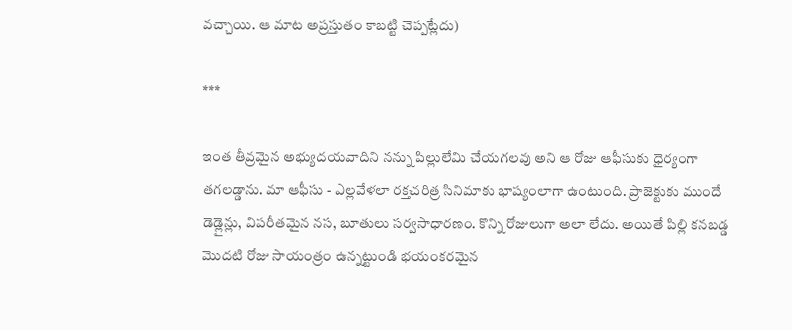వచ్చాయి. ఆ మాట అప్రస్తుతం కాబట్టి చెప్పట్లేదు)

***

ఇంత తీవ్రమైన అభ్యుదయవాదిని నన్ను పిల్లులేమి చేయగలవు అని ఆ రోజు ఆఫీసుకు ధైర్యంగా తగలడ్డాను. మా ఆఫీసు - ఎల్లవేళలా రక్తచరిత్ర సినిమాకు భాష్యంలాగా ఉంటుంది. ప్రాజెక్టుకు ముందే డెడ్లైన్లు, విపరీతమైన నస, బూతులు సర్వసాధారణం. కొన్ని రోజులుగా అలా లేదు. అయితే పిల్లి కనబడ్డ మొదటి రోజు సాయంత్రం ఉన్నట్టుండి భయంకరమైన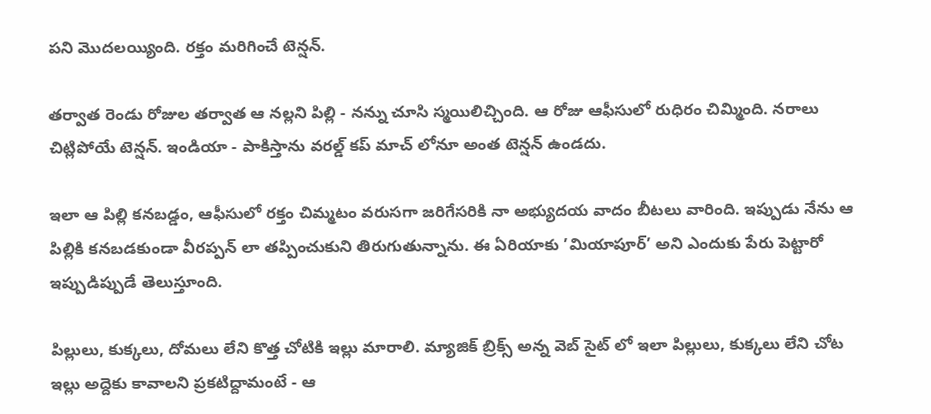పని మొదలయ్యింది. రక్తం మరిగించే టెన్షన్.

తర్వాత రెండు రోజుల తర్వాత ఆ నల్లని పిల్లి - నన్ను చూసి స్మయిలిచ్చింది. ఆ రోజు ఆఫీసులో రుధిరం చిమ్మింది. నరాలు చిట్లిపోయే టెన్షన్. ఇండియా - పాకిస్తాను వరల్డ్ కప్ మాచ్ లోనూ అంత టెన్షన్ ఉండదు.

ఇలా ఆ పిల్లి కనబడ్డం, ఆఫీసులో రక్తం చిమ్మటం వరుసగా జరిగేసరికి నా అభ్యుదయ వాదం బీటలు వారింది. ఇప్పుడు నేను ఆ పిల్లికి కనబడకుండా వీరప్పన్ లా తప్పించుకుని తిరుగుతున్నాను. ఈ ఏరియాకు ’మియాపూర్’ అని ఎందుకు పేరు పెట్టారో ఇప్పుడిప్పుడే తెలుస్తూంది.

పిల్లులు, కుక్కలు, దోమలు లేని కొత్త చోటికి ఇల్లు మారాలి. మ్యాజిక్ బ్రిక్స్ అన్న వెబ్ సైట్ లో ఇలా పిల్లులు, కుక్కలు లేని చోట ఇల్లు అద్దెకు కావాలని ప్రకటిద్దామంటే - ఆ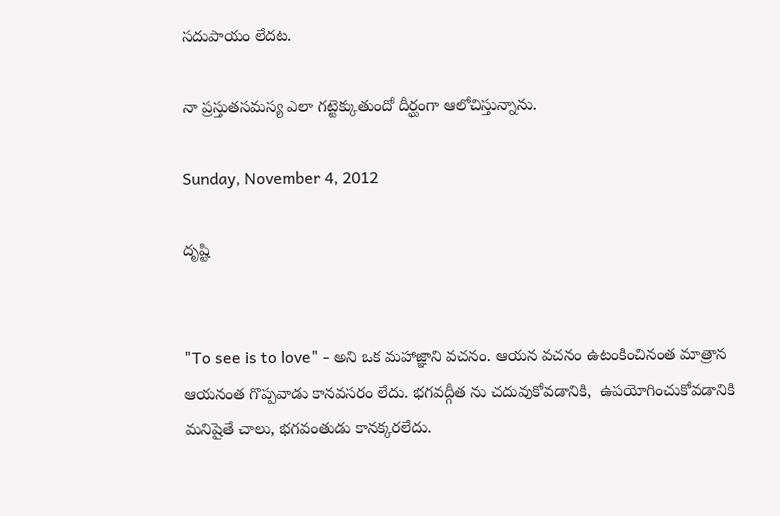సదుపాయం లేదట.

నా ప్రస్తుతసమస్య ఎలా గట్టెక్కుతుందో దీర్ఘంగా ఆలోచిస్తున్నాను.

Sunday, November 4, 2012

దృష్టి


"To see is to love" - అని ఒక మహాజ్ఞాని వచనం. ఆయన వచనం ఉటంకించినంత మాత్రాన ఆయనంత గొప్పవాడు కానవసరం లేదు. భగవద్గీత ను చదువుకోవడానికి,  ఉపయోగించుకోవడానికి మనిషైతే చాలు, భగవంతుడు కానక్కరలేదు.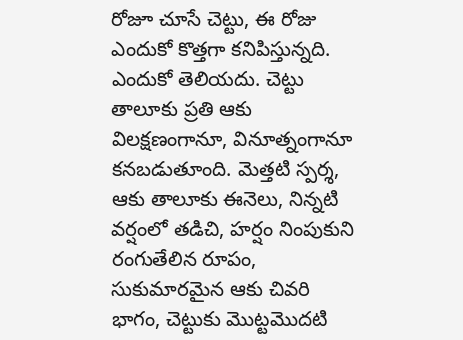రోజూ చూసే చెట్టు, ఈ రోజు ఎందుకో కొత్తగా కనిపిస్తున్నది. ఎందుకో తెలియదు. చెట్టు తాలూకు ప్రతి ఆకు విలక్షణంగానూ, వినూత్నంగానూ కనబడుతూంది. మెత్తటి స్పర్శ, ఆకు తాలూకు ఈనెలు, నిన్నటి వర్షంలో తడిచి, హర్షం నింపుకుని రంగుతేలిన రూపం, సుకుమారమైన ఆకు చివరి భాగం, చెట్టుకు మొట్టమొదటి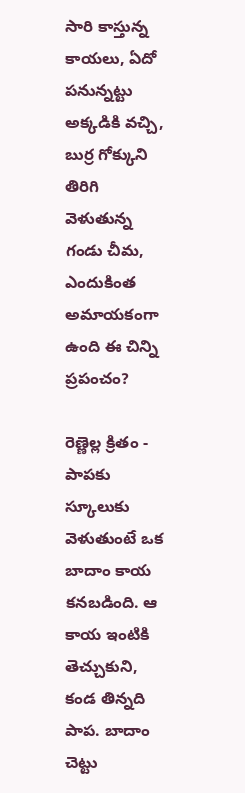సారి కాస్తున్న కాయలు, ఏదో పనున్నట్టు అక్కడికి వచ్చి, బుర్ర గోక్కుని తిరిగి వెళుతున్న గండు చీమ, ఎందుకింత అమాయకంగా ఉంది ఈ చిన్ని ప్రపంచం?

రెణ్ణెల్ల క్రితం - పాపకు స్కూలుకు వెళుతుంటే ఒక బాదాం కాయ కనబడింది. ఆ కాయ ఇంటికి తెచ్చుకుని, కండ తిన్నది పాప. బాదాం చెట్టు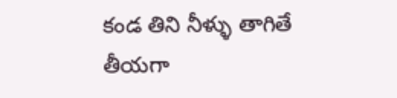కండ తిని నీళ్ళు తాగితే తీయగా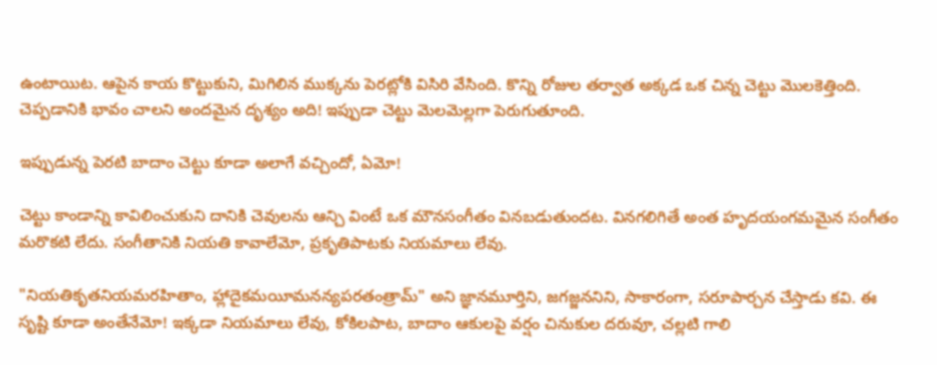ఉంటాయిట. ఆపైన కాయ కొట్టుకుని, మిగిలిన ముక్కను పెరట్లోకి విసిరి వేసింది. కొన్ని రోజుల తర్వాత అక్కడ ఒక చిన్న చెట్టు మొలకెత్తింది. చెప్పడానికి భావం చాలని అందమైన దృశ్యం అది! ఇప్పుడా చెట్టు మెలమెల్లగా పెరుగుతూంది.

ఇప్పుడున్న పెరటి బాదాం చెట్టు కూడా అలాగే వచ్చిందో, ఏమో!

చెట్టు కాండాన్ని కావిలించుకుని దానికి చెవులను ఆన్చి వింటే ఒక మౌనసంగీతం వినబడుతుందట. వినగలిగితే అంత హృదయంగమమైన సంగీతం మరొకటి లేదు. సంగీతానికి నియతి కావాలేమో, ప్రకృతిపాటకు నియమాలు లేవు.

"నియతికృతనియమరహితాం, హ్లాదైకమయీమనన్యపరతంత్రామ్" అని జ్ఞానమూర్తిని, జగజ్జననిని, సాకారంగా, సరూపార్చన చేస్తాడు కవి. ఈ సృష్టి కూడా అంతేనేమో! ఇక్కడా నియమాలు లేవు, కోకిలపాట, బాదాం ఆకులపై వర్షం చినుకుల దరువూ, చల్లటి గాలి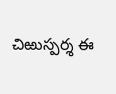చిఱుస్పర్శ ఈ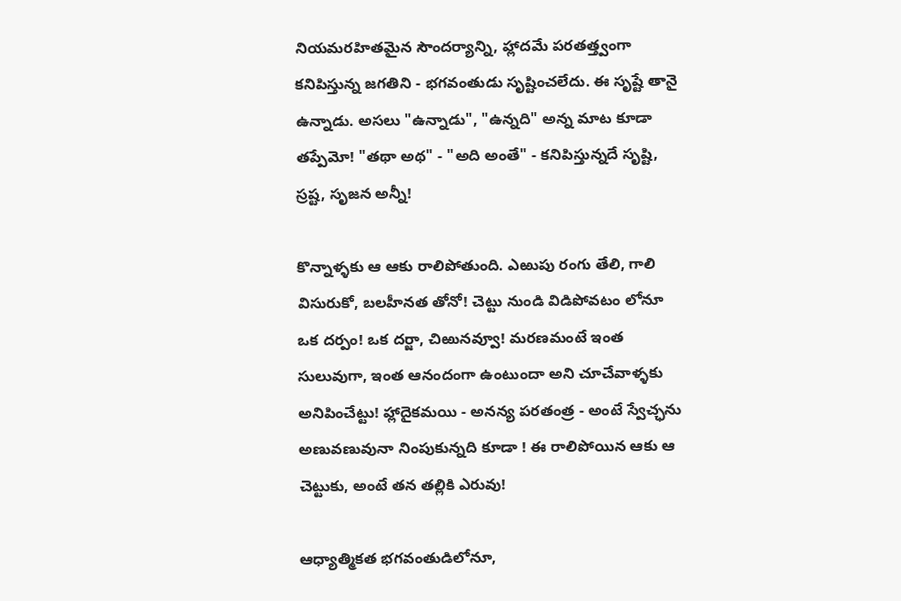నియమరహితమైన సౌందర్యాన్ని, హ్లాదమే పరతత్త్వంగా కనిపిస్తున్న జగతిని - భగవంతుడు సృష్టించలేదు. ఈ సృష్టే తానై ఉన్నాడు. అసలు "ఉన్నాడు", "ఉన్నది" అన్న మాట కూడా తప్పేమో! "తథా అథ" - "అది అంతే" - కనిపిస్తున్నదే సృష్టి, స్రష్ట, సృజన అన్నీ!

కొన్నాళ్ళకు ఆ ఆకు రాలిపోతుంది. ఎఱుపు రంగు తేలి, గాలి విసురుకో, బలహీనత తోనో! చెట్టు నుండి విడిపోవటం లోనూ ఒక దర్పం! ఒక దర్జా, చిఱునవ్వూ! మరణమంటే ఇంత సులువుగా, ఇంత ఆనందంగా ఉంటుందా అని చూచేవాళ్ళకు అనిపించేట్టు! హ్లాదైకమయి - అనన్య పరతంత్ర - అంటే స్వేచ్ఛను అణువణువునా నింపుకున్నది కూడా ! ఈ రాలిపోయిన ఆకు ఆ చెట్టుకు, అంటే తన తల్లికి ఎరువు!

ఆధ్యాత్మికత భగవంతుడిలోనూ,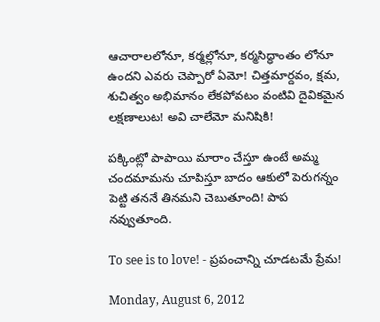ఆచారాలలోనూ, కర్మల్లోనూ, కర్మసిద్ధాంతం లోనూ ఉందని ఎవరు చెప్పారో ఏమో! చిత్తమార్దవం, క్షమ, శుచిత్వం అభిమానం లేకపోవటం వంటివి దైవికమైన లక్షణాలుట! అవి చాలేమో మనిషికి!

పక్కింట్లో పాపాయి మారాం చేస్తూ ఉంటే అమ్మ చందమామను చూపిస్తూ బాదం ఆకులో పెరుగన్నం పెట్టి తననే తినమని చెబుతూంది! పాప నవ్వుతూంది.

To see is to love! - ప్రపంచాన్ని చూడటమే ప్రేమ!

Monday, August 6, 2012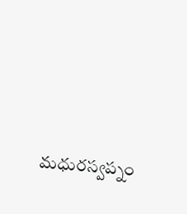మధురస్వప్నం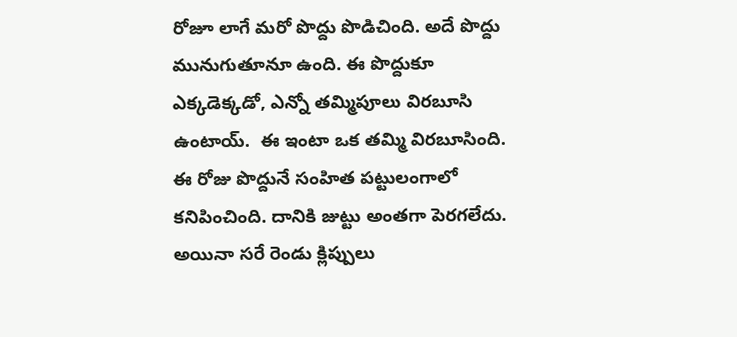రోజూ లాగే మరో పొద్దు పొడిచింది. అదే పొద్దు మునుగుతూనూ ఉంది. ఈ పొద్దుకూ ఎక్కడెక్కడో, ఎన్నో తమ్మిపూలు విరబూసి ఉంటాయ్.  ఈ ఇంటా ఒక తమ్మి విరబూసింది. ఈ రోజు పొద్దునే సంహిత పట్టులంగాలో కనిపించింది. దానికి జుట్టు అంతగా పెరగలేదు. అయినా సరే రెండు క్లిప్పులు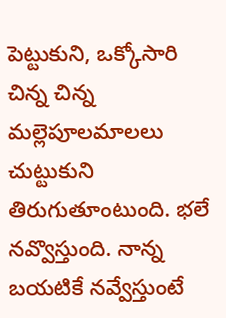పెట్టుకుని, ఒక్కోసారి చిన్న చిన్న మల్లెపూలమాలలు చుట్టుకుని తిరుగుతూంటుంది. భలే నవ్వొస్తుంది. నాన్న బయటికే నవ్వేస్తుంటే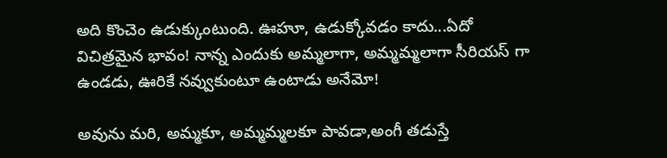అది కొంచెం ఉడుక్కుంటుంది. ఊహూ, ఉడుక్కోవడం కాదు...ఏదో విచిత్రమైన భావం! నాన్న ఎందుకు అమ్మలాగా, అమ్మమ్మలాగా సీరియస్ గా ఉండడు, ఊరికే నవ్వుకుంటూ ఉంటాడు అనేమో!

అవును మరి, అమ్మకూ, అమ్మమ్మలకూ పావడా,అంగీ తడుస్తే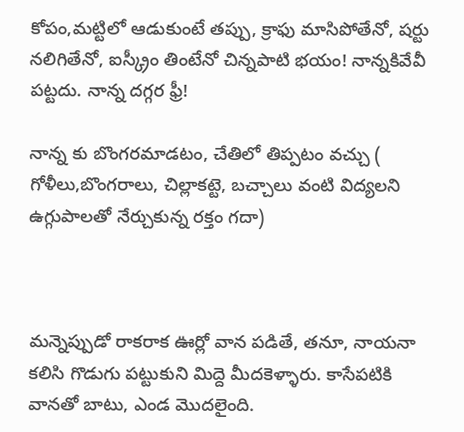కోపం,మట్టిలో ఆడుకుంటే తప్పు, క్రాఫు మాసిపోతేనో, షర్టు నలిగితేనో, ఐస్క్రీం తింటేనో చిన్నపాటి భయం! నాన్నకివేవీ పట్టదు. నాన్న దగ్గర ఫ్రీ!

నాన్న కు బొంగరమాడటం, చేతిలో తిప్పటం వచ్చు ( గోళీలు,బొంగరాలు, చిల్లాకట్టె, బచ్చాలు వంటి విద్యలని ఉగ్గుపాలతో నేర్చుకున్న రక్తం గదా)



మన్నెప్పుడో రాకరాక ఊర్లో వాన పడితే, తనూ, నాయనా కలిసి గొడుగు పట్టుకుని మిద్దె మీదకెళ్ళారు. కాసేపటికి వానతో బాటు, ఎండ మొదలైంది.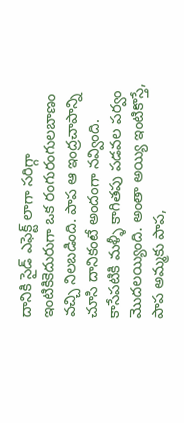దానికి సైడ్ ఎఫెక్ట్ లాగా సరిగ్గా ఇంటికికెదురుగా ఒక రంగురంగులబాణం వచ్చి నిలబడింది. పాప ఆ ఇంద్రచాపాన్ని చూసి దానికంటే అందంగా నవ్వింది. కాసేపటికి మళ్ళీ కాగితపు పడవల పర్వం మొదలయ్యింది. అంతా అయ్యి ఇంటికొస్తే, పాప అమ్మకు పాప,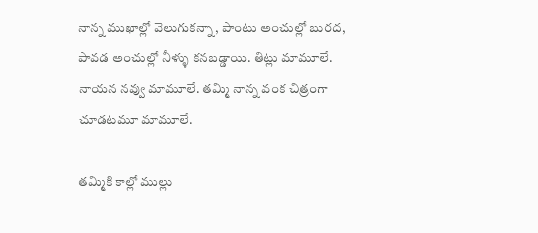నాన్న ముఖాల్లో వెలుగుకన్నా, పాంటు అంచుల్లో బురద, పావడ అంచుల్లో నీళ్ళు కనబడ్డాయి. తిట్లు మామూలే. నాయన నవ్వు మామూలే. తమ్మి నాన్న వంక చిత్రంగా చూడటమూ మామూలే.

తమ్మికి కాల్లో ముల్లు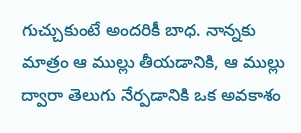గుచ్చుకుంటే అందరికీ బాధ. నాన్నకు మాత్రం ఆ ముల్లు తీయడానికి, ఆ ముల్లు ద్వారా తెలుగు నేర్పడానికి ఒక అవకాశం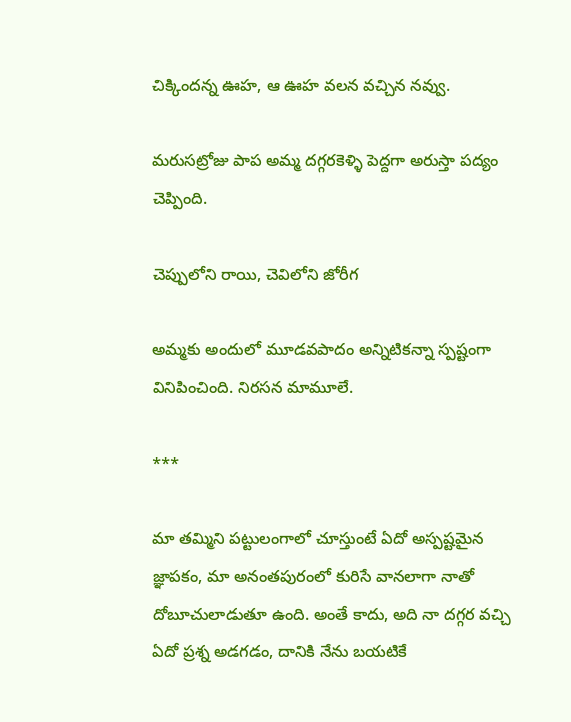చిక్కిందన్న ఊహ, ఆ ఊహ వలన వచ్చిన నవ్వు.

మరుసట్రోజు పాప అమ్మ దగ్గరకెళ్ళి పెద్దగా అరుస్తా పద్యం చెప్పింది.

చెప్పులోని రాయి, చెవిలోని జోరీగ

అమ్మకు అందులో మూడవపాదం అన్నిటికన్నా స్పష్టంగా వినిపించింది. నిరసన మామూలే.

***

మా తమ్మిని పట్టులంగాలో చూస్తుంటే ఏదో అస్పష్టమైన జ్ఞాపకం, మా అనంతపురంలో కురిసే వానలాగా నాతో దోబూచులాడుతూ ఉంది. అంతే కాదు, అది నా దగ్గర వచ్చి ఏదో ప్రశ్న అడగడం, దానికి నేను బయటికే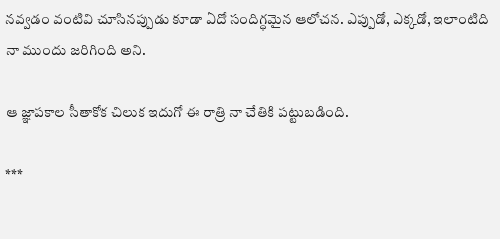నవ్వడం వంటివి చూసినప్పుడు కూడా ఏదో సందిగ్ధమైన ఆలోచన. ఎప్పుడో, ఎక్కడో, ఇలాంటిది నా ముందు జరిగింది అని.

ఆ జ్ఞాపకాల సీతాకోక చిలుక ఇదుగో ఈ రాత్రి నా చేతికి పట్టుబడింది.

***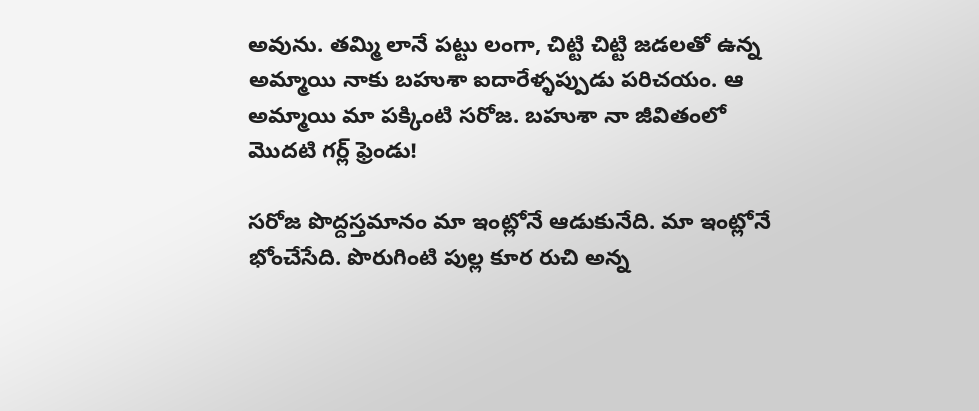అవును. తమ్మి లానే పట్టు లంగా, చిట్టి చిట్టి జడలతో ఉన్న అమ్మాయి నాకు బహుశా ఐదారేళ్ళప్పుడు పరిచయం. ఆ అమ్మాయి మా పక్కింటి సరోజ. బహుశా నా జీవితంలో మొదటి గర్ల్ ఫ్రెండు!

సరోజ పొద్దస్తమానం మా ఇంట్లోనే ఆడుకునేది. మా ఇంట్లోనే భోంచేసేది. పొరుగింటి పుల్ల కూర రుచి అన్న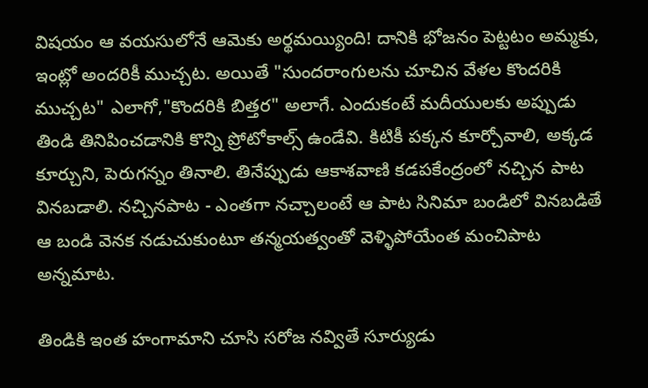విషయం ఆ వయసులోనే ఆమెకు అర్థమయ్యింది! దానికి భోజనం పెట్టటం అమ్మకు, ఇంట్లో అందరికీ ముచ్చట. అయితే "సుందరాంగులను చూచిన వేళల కొందరికి ముచ్చట" ఎలాగో,"కొందరికి బిత్తర" అలాగే. ఎందుకంటే మదీయులకు అప్పుడు తిండి తినిపించడానికి కొన్ని ప్రోటోకాల్స్ ఉండేవి. కిటికీ పక్కన కూర్చోవాలి, అక్కడ కూర్చుని, పెరుగన్నం తినాలి. తినేప్పుడు ఆకాశవాణి కడపకేంద్రంలో నచ్చిన పాట వినబడాలి. నచ్చినపాట - ఎంతగా నచ్చాలంటే ఆ పాట సినిమా బండిలో వినబడితే ఆ బండి వెనక నడుచుకుంటూ తన్మయత్వంతో వెళ్ళిపోయేంత మంచిపాట అన్నమాట.

తిండికి ఇంత హంగామాని చూసి సరోజ నవ్వితే సూర్యుడు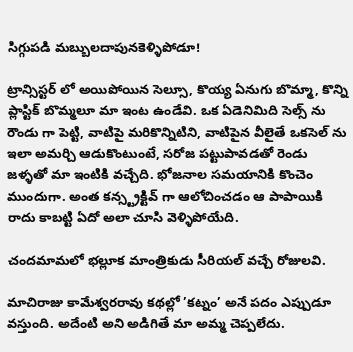సిగ్గుపడి మబ్బులదాపునకెళ్ళిపోడూ!

ట్రాన్సిస్టర్ లో అయిపోయిన సెల్సూ, కొయ్య ఏనుగు బొమ్మా, కొన్ని ప్లాస్టిక్ బొమ్మలూ మా ఇంట ఉండేవి. ఒక ఏడెనిమిది సెల్స్ ను రౌండు గా పెట్టి, వాటిపై మరికొన్నిటిని, వాటిపైన వీలైతే ఒకసెల్ ను ఇలా అమర్చి ఆడుకొంటుంటే, సరోజ పట్టుపావడతో రెండు జళ్ళతో మా ఇంటికి వచ్చేది. భోజనాల సమయానికి కొంచెం ముందుగా. అంత కన్స్ట్రక్టివ్ గా ఆలోచించడం ఆ పాపాయికి రాదు కాబట్టి ఏదో అలా చూసి వెళ్ళిపోయేది.

చందమామలో భల్లూక మాంత్రికుడు సీరియల్ వచ్చే రోజులవి.

మాచిరాజు కామేశ్వరరావు కథల్లో ’కట్నం’ అనే పదం ఎప్పుడూ వస్తుంది. అదేంటి అని అడిగితే మా అమ్మ చెప్పలేదు.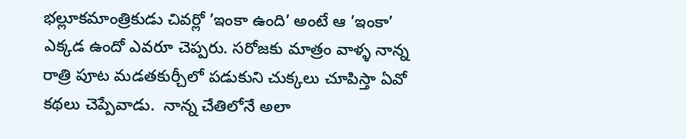భల్లూకమాంత్రికుడు చివర్లో ’ఇంకా ఉంది’ అంటే ఆ ’ఇంకా’ ఎక్కడ ఉందో ఎవరూ చెప్పరు. సరోజకు మాత్రం వాళ్ళ నాన్న రాత్రి పూట మడతకుర్చీలో పడుకుని చుక్కలు చూపిస్తా ఏవో కథలు చెప్పేవాడు.  నాన్న చేతిలోనే అలా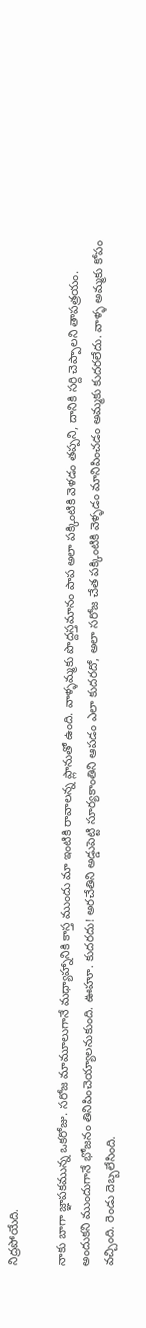నిద్రపోయేది.

నాకు బాగా జ్ఞాపకమున్న ఒకరోజు. సరోజ మామూలుగానే మధ్యాహ్నానికి కాస్త ముందు మా ఇంటికి రావాలన్న ప్లానుతో ఉంది. వాళ్ళమ్మకు పొద్దస్తమానం పాప అలా పక్కింటికి వెళడం తప్పని, దానికి సర్ది చెప్పాలని తాపత్రయం. అందుకని ముందుగానే భోజనం తినిపించెయ్యాలనుకుంది. ఊహూ. కుదరదు! అరచేతిని అడ్డుపెట్టి సూర్యకాంతిని ఆపడం ఎలా కుదరదో, అలా సరోజ చేత పక్కింటికి వెళ్ళడం మానిపించడం అమ్మకు కుదరలేదు. వాళ్ళ అమ్మకు కోపం వచ్చింది. రెండు దెబ్బలేసింది.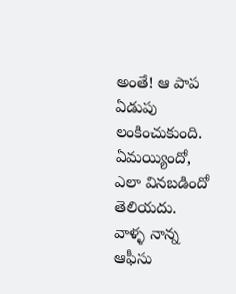అంతే! ఆ పాప ఏడుపు లంకించుకుంది. ఏమయ్యిందో, ఎలా వినబడిందో తెలియదు. వాళ్ళ నాన్న ఆఫీసు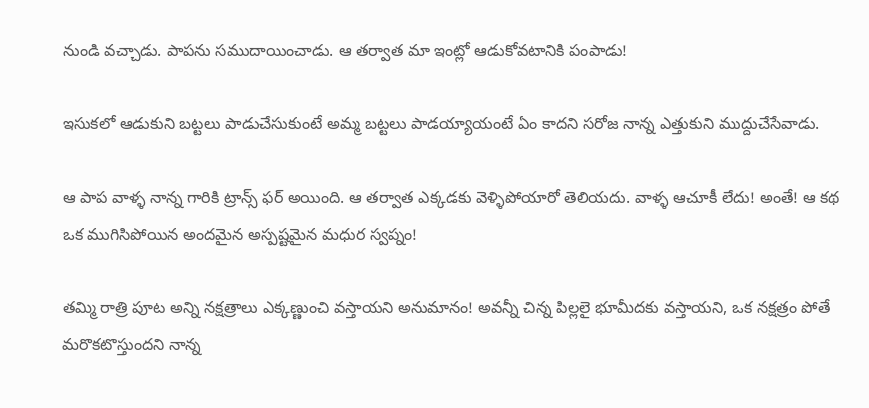నుండి వచ్చాడు. పాపను సముదాయించాడు. ఆ తర్వాత మా ఇంట్లో ఆడుకోవటానికి పంపాడు!

ఇసుకలో ఆడుకుని బట్టలు పాడుచేసుకుంటే అమ్మ బట్టలు పాడయ్యాయంటే ఏం కాదని సరోజ నాన్న ఎత్తుకుని ముద్దుచేసేవాడు.

ఆ పాప వాళ్ళ నాన్న గారికి ట్రాన్స్ ఫర్ అయింది. ఆ తర్వాత ఎక్కడకు వెళ్ళిపోయారో తెలియదు. వాళ్ళ ఆచూకీ లేదు! అంతే! ఆ కథ ఒక ముగిసిపోయిన అందమైన అస్పష్టమైన మధుర స్వప్నం!

తమ్మి రాత్రి పూట అన్ని నక్షత్రాలు ఎక్కణ్ణుంచి వస్తాయని అనుమానం! అవన్నీ చిన్న పిల్లలై భూమీదకు వస్తాయని, ఒక నక్షత్రం పోతే మరొకటొస్తుందని నాన్న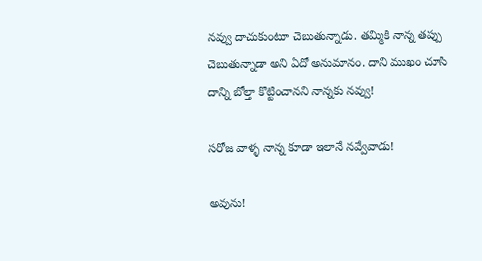నవ్వు దాచుకుంటూ చెబుతున్నాడు. తమ్మికి నాన్న తప్పు చెబుతున్నాడా అని ఏదో అనుమానం. దాని ముఖం చూసి దాన్ని బోల్తా కొట్టించానని నాన్నకు నవ్వు!

సరోజ వాళ్ళ నాన్న కూడా ఇలానే నవ్వేవాడు!

అవును!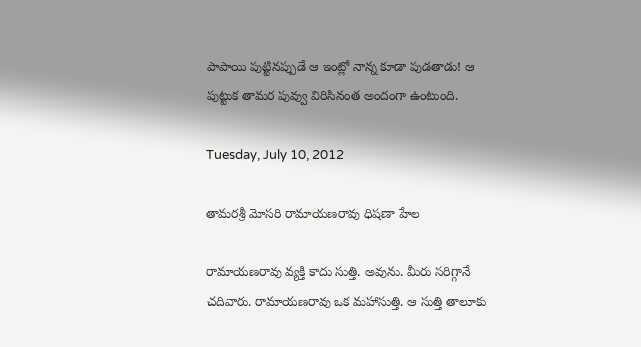పాపాయి పుట్టినప్పుడే ఆ ఇంట్లో నాన్న కూడా పుడతాడు! ఆ పుట్టుక తామర పువ్వు విరిసినంత అందంగా ఉంటుంది.

Tuesday, July 10, 2012

తామరశ్రీ మోసరి రామాయణరావు ధిషణా హేల

రామాయణరావు వ్యక్తి కాదు సుత్తి. అవును. మీరు సరిగ్గానే చదివారు. రామాయణరావు ఒక మహాసుత్తి. ఆ సుత్తి తాలూకు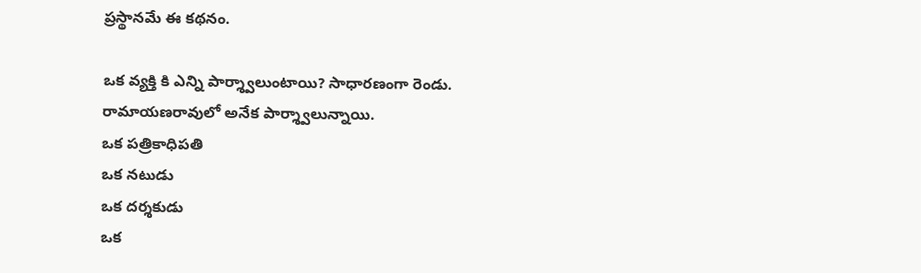ప్రస్థానమే ఈ కథనం.

ఒక వ్యక్తి కి ఎన్ని పార్శ్వాలుంటాయి? సాధారణంగా రెండు. రామాయణరావులో అనేక పార్శ్వాలున్నాయి.
ఒక పత్రికాధిపతి
ఒక నటుడు
ఒక దర్శకుడు
ఒక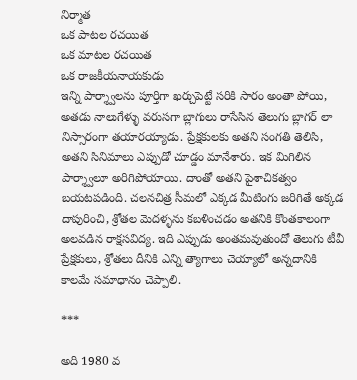నిర్మాత
ఒక పాటల రచయిత
ఒక మాటల రచయిత
ఒక రాజకీయనాయకుడు
ఇన్ని పార్శ్వాలను పూర్తిగా ఖర్చుపెట్టే సరికి సారం అంతా పోయి, అతడు నాలుగేళ్ళు వరుసగా బ్లాగులు రాసేసిన తెలుగు బ్లాగర్ లా నిస్సారంగా తయారయ్యాడు. ప్రేక్షకులకు అతని సంగతి తెలిసి, అతని సినిమాలు ఎప్పుడో చూడ్డం మానేశారు. ఇక మిగిలిన పార్శ్వాలూ అరిగిపోయాయి. దాంతో అతని పైశాచికత్వం బయటపడింది. చలనచిత్ర సీమలో ఎక్కడ మీటింగు జరిగితే అక్కడ దాపురించి, శ్రోతల మెదళ్ళను కబళించడం అతనికి కొంతకాలంగా అలవడిన రాక్షసవిద్య. ఇది ఎప్పుడు అంతమవుతుందో తెలుగు టీవీ ప్రేక్షకులు, శ్రోతలు దీనికి ఎన్ని త్యాగాలు చెయ్యాలో అన్నదానికి కాలమే సమాధానం చెప్పాలి.

***

అది 1980 వ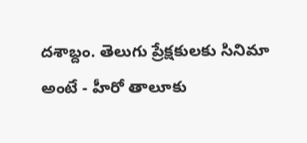దశాబ్దం. తెలుగు ప్రేక్షకులకు సినిమా అంటే - హీరో తాలూకు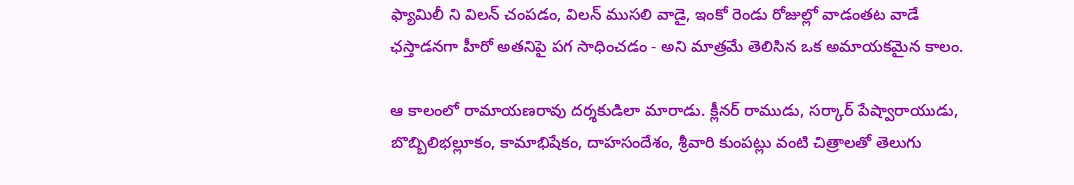ఫ్యామిలీ ని విలన్ చంపడం, విలన్ ముసలి వాడై, ఇంకో రెండు రోజుల్లో వాడంతట వాడే ఛస్తాడనగా హీరో అతనిపై పగ సాధించడం - అని మాత్రమే తెలిసిన ఒక అమాయకమైన కాలం.

ఆ కాలంలో రామాయణరావు దర్శకుడిలా మారాడు. క్లీనర్ రాముడు, సర్కార్ పేష్వారాయుడు, బొబ్బిలిభల్లూకం, కామాభిషేకం, దాహసందేశం, శ్రీవారి కుంపట్లు వంటి చిత్రాలతో తెలుగు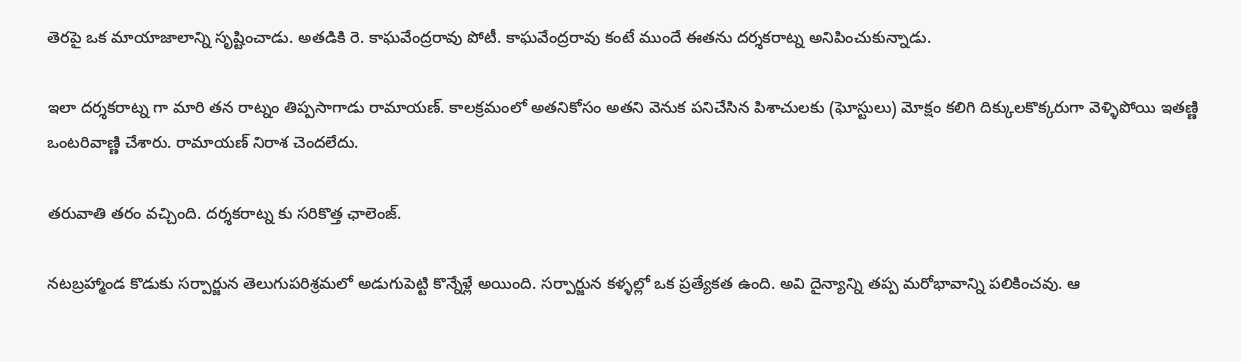తెరపై ఒక మాయాజాలాన్ని సృష్టించాడు. అతడికి రె. కాఘవేంద్రరావు పోటీ. కాఘవేంద్రరావు కంటే ముందే ఈతను దర్శకరాట్న అనిపించుకున్నాడు.

ఇలా దర్శకరాట్న గా మారి తన రాట్నం తిప్పసాగాడు రామాయణ్. కాలక్రమంలో అతనికోసం అతని వెనుక పనిచేసిన పిశాచులకు (ఘోస్టులు) మోక్షం కలిగి దిక్కులకొక్కరుగా వెళ్ళిపోయి ఇతణ్ణి ఒంటరివాణ్ణి చేశారు. రామాయణ్ నిరాశ చెందలేదు.

తరువాతి తరం వచ్చింది. దర్శకరాట్న కు సరికొత్త ఛాలెంజ్.

నటబ్రహ్మాండ కొడుకు సర్పార్జున తెలుగుపరిశ్రమలో అడుగుపెట్టి కొన్నేళ్లే అయింది. సర్పార్జున కళ్ళల్లో ఒక ప్రత్యేకత ఉంది. అవి దైన్యాన్ని తప్ప మరోభావాన్ని పలికించవు. ఆ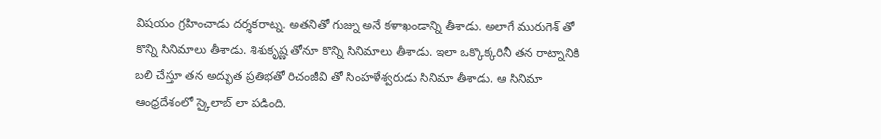విషయం గ్రహించాడు దర్శకరాట్న. అతనితో గుజ్ను అనే కళాఖండాన్ని తీశాడు. అలాగే మురుగెశ్ తో కొన్ని సినిమాలు తీశాడు. శిశుకృష్ణ తోనూ కొన్ని సినిమాలు తీశాడు. ఇలా ఒక్కొక్కరినీ తన రాట్నానికి బలి చేస్తూ తన అద్భుత ప్రతిభతో రిచంజీవి తో సింహళేశ్వరుడు సినిమా తీశాడు. ఆ సినిమా ఆంధ్రదేశంలో స్కైలాబ్ లా పడింది.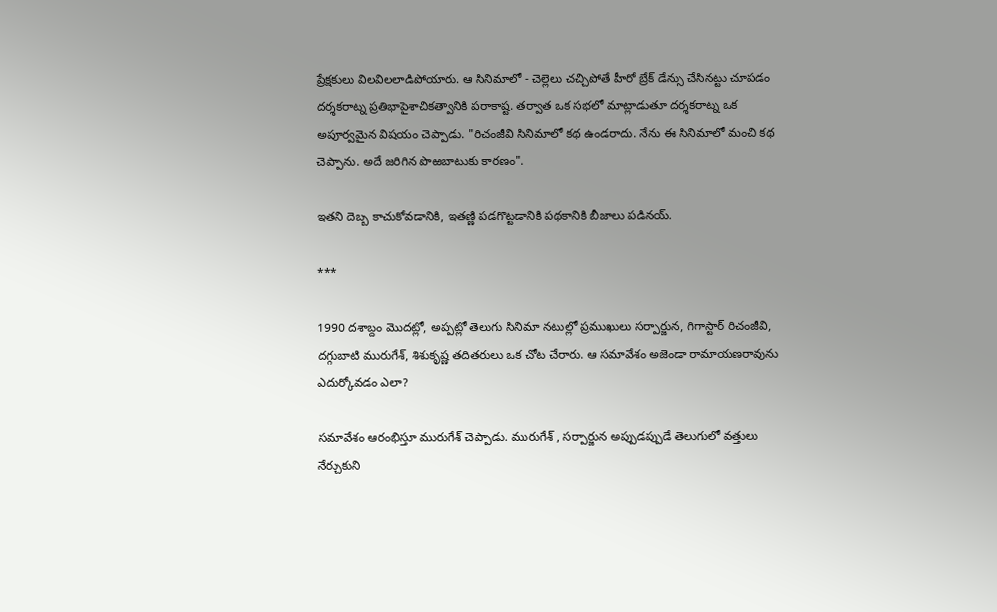ప్రేక్షకులు విలవిలలాడిపోయారు. ఆ సినిమాలో - చెల్లెలు చచ్చిపోతే హీరో బ్రేక్ డేన్సు చేసినట్టు చూపడం దర్శకరాట్న ప్రతిభాపైశాచికత్వానికి పరాకాష్ట. తర్వాత ఒక సభలో మాట్లాడుతూ దర్శకరాట్న ఒక అపూర్వమైన విషయం చెప్పాడు. "రిచంజీవి సినిమాలో కథ ఉండరాదు. నేను ఈ సినిమాలో మంచి కథ చెప్పాను. అదే జరిగిన పొఱబాటుకు కారణం".

ఇతని దెబ్బ కాచుకోవడానికి, ఇతణ్ణి పడగొట్టడానికి పథకానికి బీజాలు పడినయ్.

***

1990 దశాబ్దం మొదట్లో, అప్పట్లో తెలుగు సినిమా నటుల్లో ప్రముఖులు సర్పార్జున, గిగాస్టార్ రిచంజీవి, దగ్గుబాటి మురుగేశ్, శిశుకృష్ణ తదితరులు ఒక చోట చేరారు. ఆ సమావేశం అజెండా రామాయణరావును ఎదుర్కోవడం ఎలా?

సమావేశం ఆరంభిస్తూ మురుగేశ్ చెప్పాడు. మురుగేశ్ , సర్పార్జున అప్పుడప్పుడే తెలుగులో వత్తులు నేర్చుకుని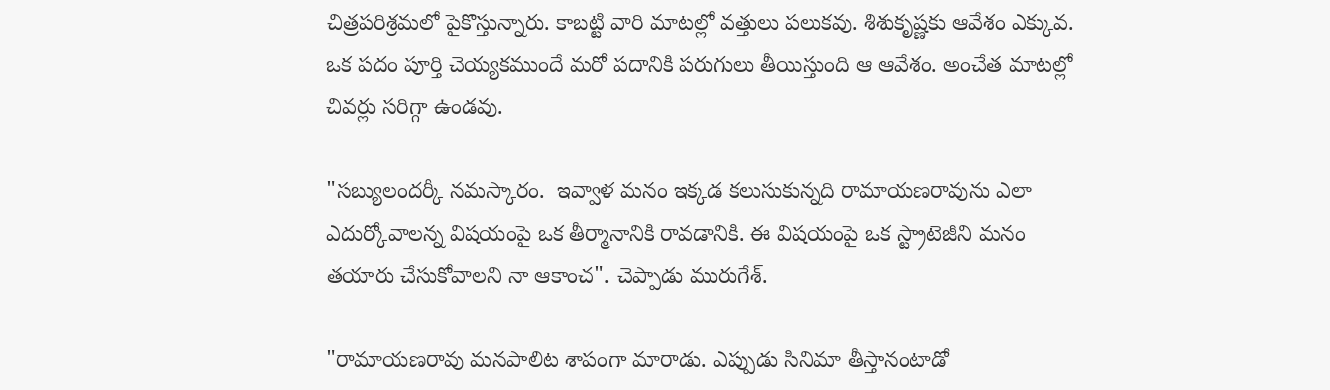చిత్రపరిశ్రమలో పైకొస్తున్నారు. కాబట్టి వారి మాటల్లో వత్తులు పలుకవు. శిశుకృష్ణకు ఆవేశం ఎక్కువ. ఒక పదం పూర్తి చెయ్యకముందే మరో పదానికి పరుగులు తీయిస్తుంది ఆ ఆవేశం. అంచేత మాటల్లో చివర్లు సరిగ్గా ఉండవు.

"సబ్యులందర్కీ నమస్కారం.  ఇవ్వాళ మనం ఇక్కడ కలుసుకున్నది రామాయణరావును ఎలా ఎదుర్కోవాలన్న విషయంపై ఒక తీర్మానానికి రావడానికి. ఈ విషయంపై ఒక స్ట్రాటెజీని మనం తయారు చేసుకోవాలని నా ఆకాంచ". చెప్పాడు మురుగేశ్.

"రామాయణరావు మనపాలిట శాపంగా మారాడు. ఎప్పుడు సినిమా తీస్తానంటాడో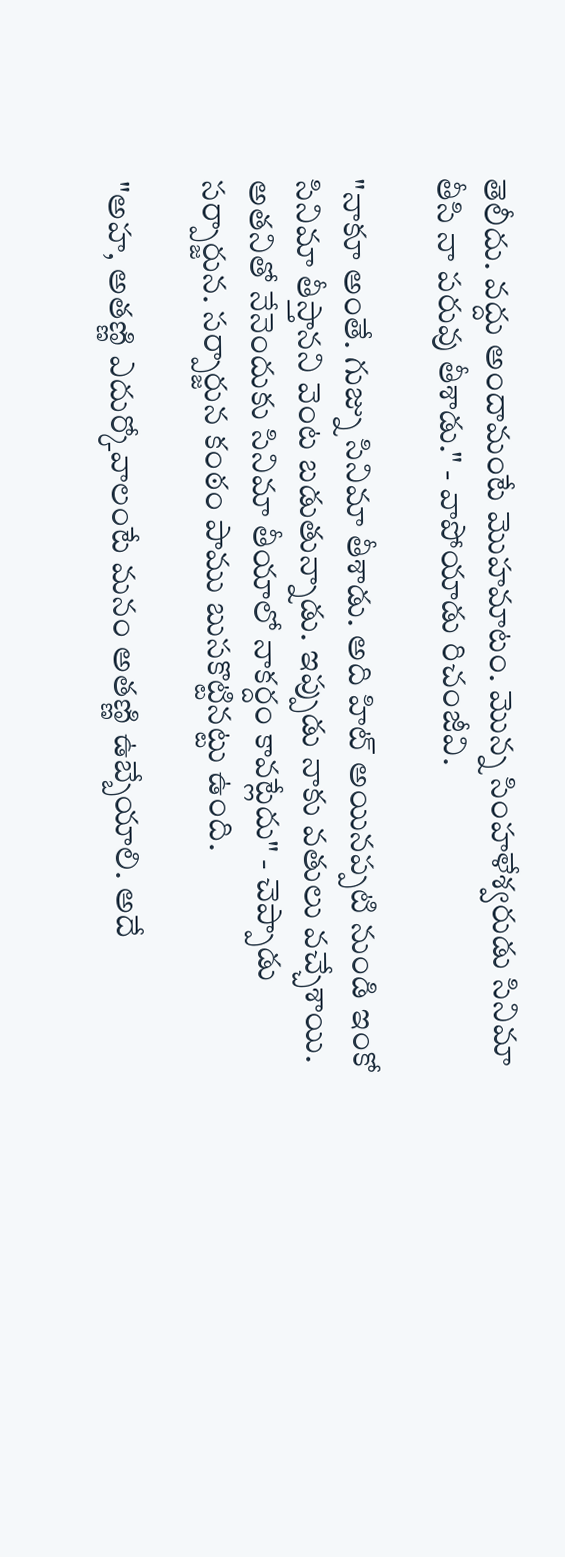తెలీదు. వద్దు అందామంటే మొహమాటం. మొన్న సింహళేశ్వరుడు సినిమా తీసి నా పరువు తీశాడు." - వాపోయాడు రిచంజీవి.

"నాకూ అంతే. గుజ్ను సినిమా తీశాడు. అది హిట్ అయినప్పటి నుండి ఇంకో సినిమా తీస్తానని వెంట బడుతున్నాడు. ఇప్పుడు నాకు వతులు వచ్చేశాయి. అతనితో నేనెందుకు సినిమా తీయాలో నాకర్దం కావట్లేదు" - చెప్పాడు సర్పార్జున. సర్పార్జున కంఠం పాము బుసకొట్టినట్టు ఉంది.

"అహ, అతణ్ణి ఎదుర్కోవాలంటే మనం అతణ్ణి ఉబ్బేయాలి. అదే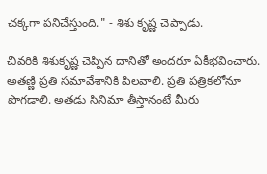చక్కగా పనిచేస్తుంది." - శిశు కృష్ణ చెప్పాడు.

చివరికి శిశుకృష్ణ చెప్పిన దానితో అందరూ ఏకీభవించారు. అతణ్ణి ప్రతి సమావేశానికి పిలవాలి. ప్రతి పత్రికలోనూ పొగడాలి. అతడు సినిమా తీస్తానంటే మీరు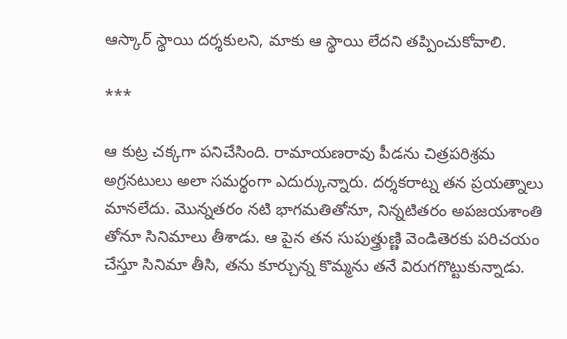ఆస్కార్ స్థాయి దర్శకులని, మాకు ఆ స్థాయి లేదని తప్పించుకోవాలి.

***

ఆ కుట్ర చక్కగా పనిచేసింది. రామాయణరావు పీడను చిత్రపరిశ్రమ అగ్రనటులు అలా సమర్థంగా ఎదుర్కున్నారు. దర్శకరాట్న తన ప్రయత్నాలు మానలేదు. మొన్నతరం నటి భాగమతితోనూ, నిన్నటితరం అపజయశాంతి తోనూ సినిమాలు తీశాడు. ఆ పైన తన సుపుత్త్రుణ్ణి వెండితెరకు పరిచయం చేస్తూ సినిమా తీసి, తను కూర్చున్న కొమ్మను తనే విరుగగొట్టుకున్నాడు.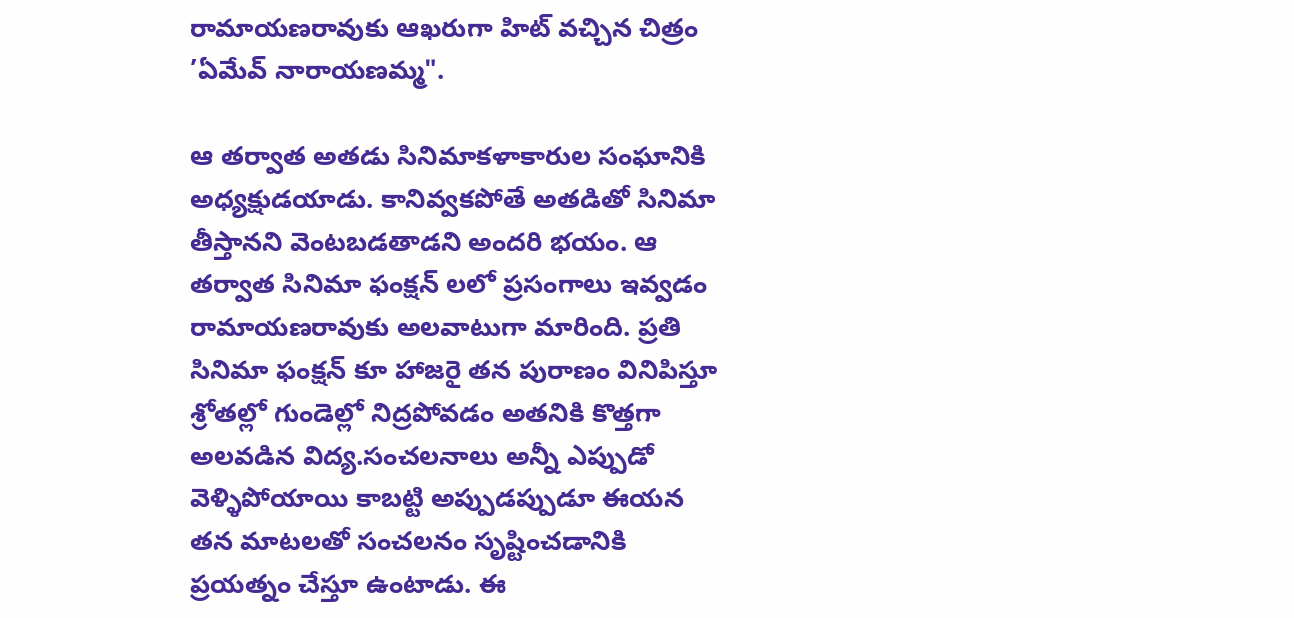రామాయణరావుకు ఆఖరుగా హిట్ వచ్చిన చిత్రం ’ఏమేవ్ నారాయణమ్మ".

ఆ తర్వాత అతడు సినిమాకళాకారుల సంఘానికి అధ్యక్షుడయాడు. కానివ్వకపోతే అతడితో సినిమా తీస్తానని వెంటబడతాడని అందరి భయం. ఆ తర్వాత సినిమా ఫంక్షన్ లలో ప్రసంగాలు ఇవ్వడం రామాయణరావుకు అలవాటుగా మారింది. ప్రతి సినిమా ఫంక్షన్ కూ హాజరై తన పురాణం వినిపిస్తూ శ్రోతల్లో గుండెల్లో నిద్రపోవడం అతనికి కొత్తగా అలవడిన విద్య.సంచలనాలు అన్నీ ఎప్పుడో వెళ్ళిపోయాయి కాబట్టి అప్పుడప్పుడూ ఈయన తన మాటలతో సంచలనం సృష్టించడానికి ప్రయత్నం చేస్తూ ఉంటాడు. ఈ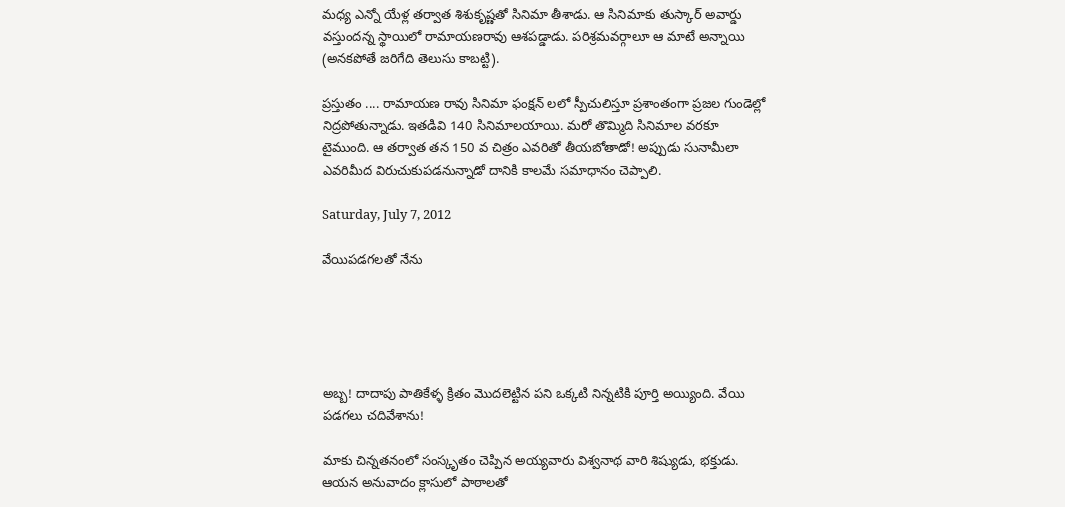మధ్య ఎన్నో యేళ్ల తర్వాత శిశుకృష్ణతో సినిమా తీశాడు. ఆ సినిమాకు తుస్కార్ అవార్డు వస్తుందన్న స్థాయిలో రామాయణరావు ఆశపడ్డాడు. పరిశ్రమవర్గాలూ ఆ మాటే అన్నాయి (అనకపోతే జరిగేది తెలుసు కాబట్టి).

ప్రస్తుతం .... రామాయణ రావు సినిమా ఫంక్షన్ లలో స్పీచులిస్తూ ప్రశాంతంగా ప్రజల గుండెల్లో నిద్రపోతున్నాడు. ఇతడివి 140 సినిమాలయాయి. మరో తొమ్మిది సినిమాల వరకూ టైముంది. ఆ తర్వాత తన 150 వ చిత్రం ఎవరితో తీయబోతాడో! అప్పుడు సునామీలా ఎవరిమీద విరుచుకుపడనున్నాడో దానికి కాలమే సమాధానం చెప్పాలి.

Saturday, July 7, 2012

వేయిపడగలతో నేను





అబ్బ! దాదాపు పాతికేళ్ళ క్రితం మొదలెట్టిన పని ఒక్కటి నిన్నటికి పూర్తి అయ్యింది. వేయి పడగలు చదివేశాను!

మాకు చిన్నతనంలో సంస్కృతం చెప్పిన అయ్యవారు విశ్వనాథ వారి శిష్యుడు, భక్తుడు. ఆయన అనువాదం క్లాసులో పాఠాలతో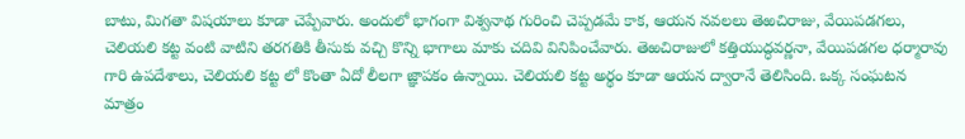బాటు, మిగతా విషయాలు కూడా చెప్పేవారు. అందులో భాగంగా విశ్వనాథ గురించి చెప్పడమే కాక, ఆయన నవలలు తెఱచిరాజు, వేయిపడగలు, చెలియలి కట్ట వంటి వాటిని తరగతికి తీసుకు వచ్చి కొన్ని భాగాలు మాకు చదివి వినిపించేవారు. తెఱచిరాజులో కత్తియుద్ధవర్ణనా, వేయిపడగల ధర్మారావు గారి ఉపదేశాలు, చెలియలి కట్ట లో కొంతా ఏదో లీలగా జ్ఞాపకం ఉన్నాయి. చెలియలి కట్ట అర్థం కూడా ఆయన ద్వారానే తెలిసింది. ఒక్క సంఘటన మాత్రం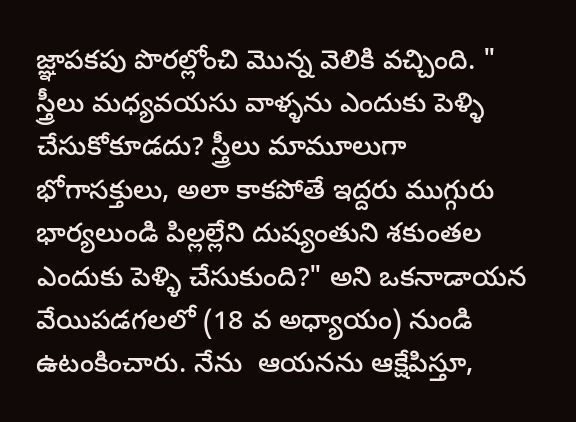జ్ఞాపకపు పొరల్లోంచి మొన్న వెలికి వచ్చింది. " స్త్రీలు మధ్యవయసు వాళ్ళను ఎందుకు పెళ్ళి చేసుకోకూడదు? స్త్రీలు మామూలుగా భోగాసక్తులు, అలా కాకపోతే ఇద్దరు ముగ్గురు భార్యలుండి పిల్లల్లేని దుష్యంతుని శకుంతల ఎందుకు పెళ్ళి చేసుకుంది?" అని ఒకనాడాయన వేయిపడగలలో (18 వ అధ్యాయం) నుండి ఉటంకించారు. నేను  ఆయనను ఆక్షేపిస్తూ,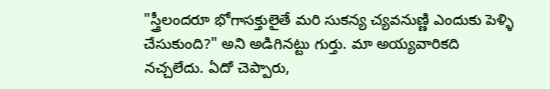"స్త్రీలందరూ భోగాసక్తులైతే మరి సుకన్య చ్యవనుణ్ణి ఎందుకు పెళ్ళి చేసుకుంది?" అని అడిగినట్టు గుర్తు. మా అయ్యవారికది నచ్చలేదు. ఏదో చెప్పారు,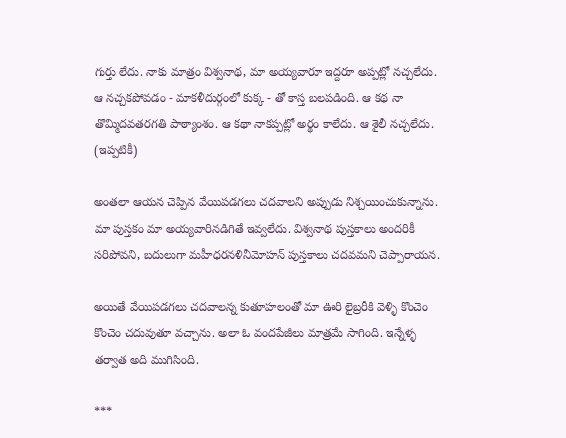గుర్తు లేదు. నాకు మాత్రం విశ్వనాథ, మా అయ్యవారూ ఇద్దరూ అప్పట్లో నచ్చలేదు. ఆ నచ్చకపోవడం - మాకళీదుర్గంలో కుక్క - తో కాస్త బలపడింది. ఆ కథ నా తొమ్మిదవతరగతి పాఠ్యాంశం. ఆ కథా నాకప్పట్లో అర్థం కాలేదు. ఆ శైలీ నచ్చలేదు. (ఇప్పటికీ)

అంతలా ఆయన చెప్పిన వేయిపడగలు చదవాలని అప్పుడు నిశ్చయించుకున్నాను. మా పుస్తకం మా అయ్యవారినడిగితే ఇవ్వలేదు. విశ్వనాథ పుస్తకాలు అందరికీ సరిపోవని, బదులుగా మహీధరనళినీమోహన్ పుస్తకాలు చదవమని చెప్పారాయన.

అయితే వేయిపడగలు చదవాలన్న కుతూహలంతో మా ఊరి లైబ్రరీకి వెళ్ళి కొంచెం కొంచెం చదువుతూ వచ్చాను. అలా ఓ వందపేజీలు మాత్రమే సాగింది. ఇన్నేళ్ళ తర్వాత అది ముగిసింది.

***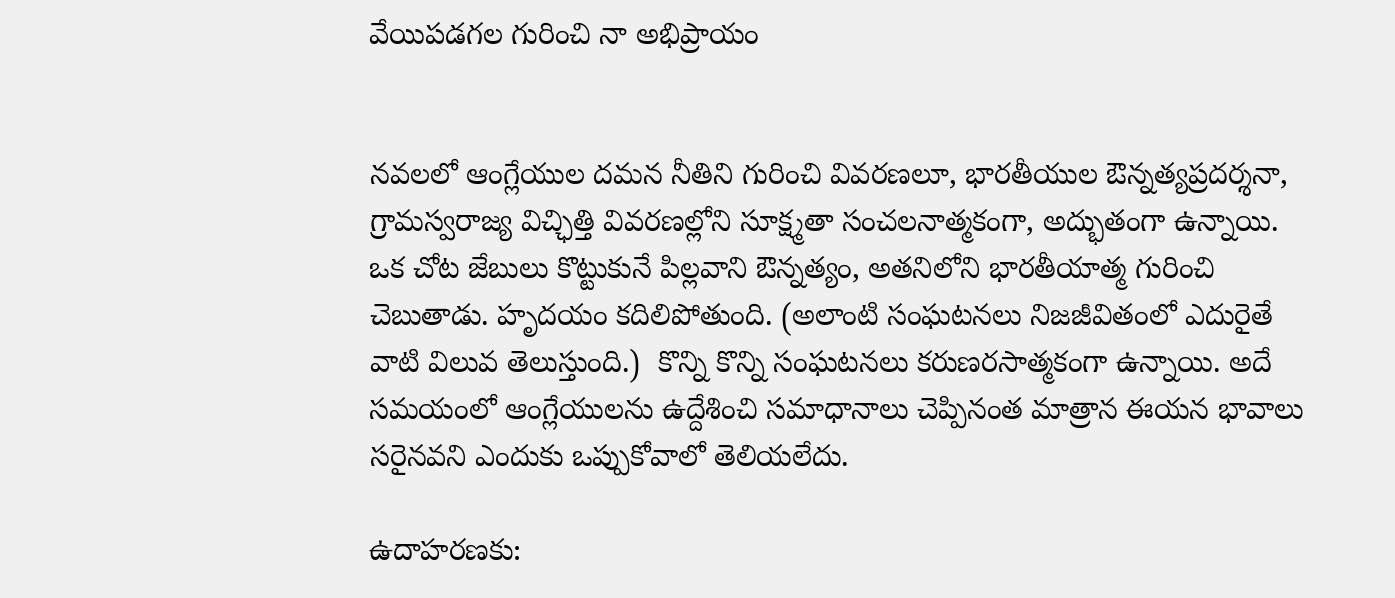వేయిపడగల గురించి నా అభిప్రాయం


నవలలో ఆంగ్లేయుల దమన నీతిని గురించి వివరణలూ, భారతీయుల ఔన్నత్యప్రదర్శనా, గ్రామస్వరాజ్య విచ్ఛిత్తి వివరణల్లోని సూక్ష్మతా సంచలనాత్మకంగా, అద్భుతంగా ఉన్నాయి. ఒక చోట జేబులు కొట్టుకునే పిల్లవాని ఔన్నత్యం, అతనిలోని భారతీయాత్మ గురించి చెబుతాడు. హృదయం కదిలిపోతుంది. (అలాంటి సంఘటనలు నిజజీవితంలో ఎదురైతే వాటి విలువ తెలుస్తుంది.)  కొన్ని కొన్ని సంఘటనలు కరుణరసాత్మకంగా ఉన్నాయి. అదే సమయంలో ఆంగ్లేయులను ఉద్దేశించి సమాధానాలు చెప్పినంత మాత్రాన ఈయన భావాలు సరైనవని ఎందుకు ఒప్పుకోవాలో తెలియలేదు.

ఉదాహరణకు: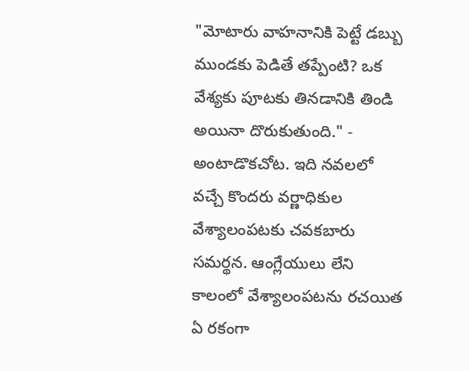"మోటారు వాహనానికి పెట్టే డబ్బు ముండకు పెడితే తప్పేంటి? ఒక వేశ్యకు పూటకు తినడానికి తిండి అయినా దొరుకుతుంది." - అంటాడొకచోట. ఇది నవలలో వచ్చే కొందరు వర్ణాధికుల వేశ్యాలంపటకు చవకబారు సమర్థన. ఆంగ్లేయులు లేని కాలంలో వేశ్యాలంపటను రచయిత ఏ రకంగా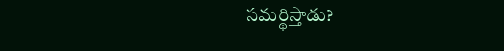సమర్థిస్తాడు?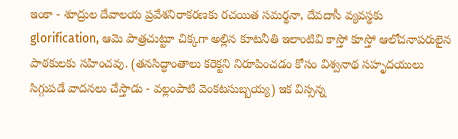ఇంకా - శూద్రుల దేవాలయ ప్రవేశనిరాకరణకు రచయిత సమర్థనా, దేవదాసీ వ్యవస్థకు glorification, ఆమె పాత్రచుట్టూ చిక్కగా అల్లిన కూటనీతి ఇలాంటివి కాస్తో కూస్తో ఆలోచనాపరులైన పాఠకులకు సహించవు. (తనసిద్ధాంతాలు కరెక్టని నిరూపించడం కోసం విశ్వనాథ సహృదయులు సిగ్గుపడే వాదనలు చేస్తాడు - వల్లంపాటి వెంకటసుబ్బయ్య) ఇక విస్సన్న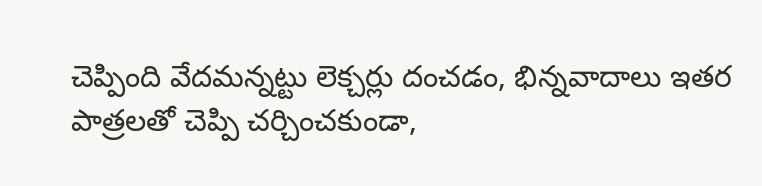చెప్పింది వేదమన్నట్టు లెక్చర్లు దంచడం, భిన్నవాదాలు ఇతర పాత్రలతో చెప్పి చర్చించకుండా,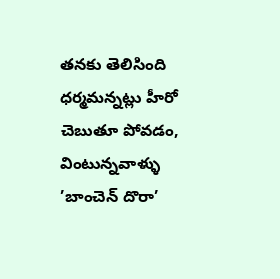తనకు తెలిసింది ధర్మమన్నట్లు హీరో చెబుతూ పోవడం, వింటున్నవాళ్ళు ’బాంచెన్ దొరా’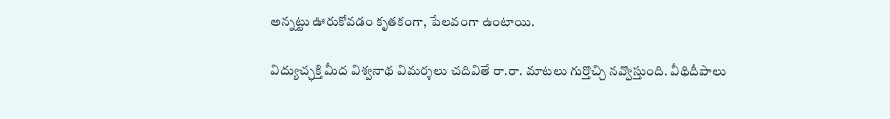అన్నట్టు ఊరుకోవడం కృతకంగా, పేలవంగా ఉంటాయి.

విద్యుచ్ఛక్తి మీద విశ్వనాథ విమర్శలు చదివితే రా.రా. మాటలు గుర్తొచ్చి నవ్వొస్తుంది. వీథిదీపాలు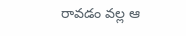రావడం వల్ల ఆ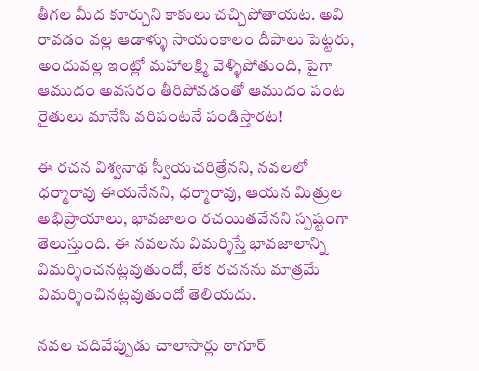తీగల మీద కూర్చుని కాకులు చచ్చిపోతాయట. అవి రావడం వల్ల ఆడాళ్ళు సాయంకాలం దీపాలు పెట్టరు, అందువల్ల ఇంట్లో మహాలక్ష్మి వెళ్ళిపోతుంది, పైగా ఆముదం అవసరం తీరిపోవడంతో ఆముదం పంట రైతులు మానేసి వరిపంటనే పండిస్తారట!

ఈ రచన విశ్వనాథ స్వీయచరిత్రేనని, నవలలో ధర్మారావు ఈయనేనని, ధర్మారావు, ఆయన మిత్రుల అభిప్రాయాలు, భావజాలం రచయితవేనని స్పష్టంగా తెలుస్తుంది. ఈ నవలను విమర్శిస్తే భావజాలాన్ని విమర్శించనట్లవుతుందో, లేక రచనను మాత్రమే విమర్శించినట్లవుతుందో తెలియదు.

నవల చదివేప్పుడు చాలాసార్లు ఠాగూర్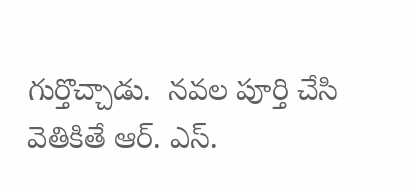గుర్తొచ్చాడు.  నవల పూర్తి చేసి వెతికితే ఆర్. ఎస్.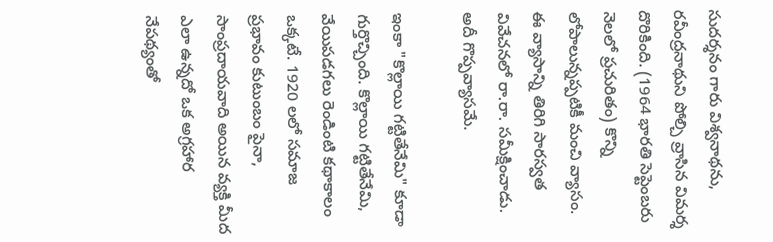సుదర్శనం గారు విశ్వనాథను, రవీంద్రనాథుని పోల్చి వ్రాసిన విమర్శ దొరికింది. (1964 భారతి సెప్టెంబరు నెలలో ప్రచురితం) కొన్ని లోపాలున్నప్పటికీ మంచి వ్యాసం. ఈ వ్యాసాన్ని తిరిగి సారస్వత వివేచనలో రా.రా. సమీక్షించాడు. అదీ గొప్పవ్యాసమే.

ఇంకా "కొల్లాయి గట్టితేనేమి" కూడా గుర్తొచ్చింది. కొల్లాయి గట్టితేనేమి, వేయిపడగలు రెండింటి కథాకాలం ఒక్కటే. 1920 లలో సమాజ ప్రభావం కుటుంబం పైనా, సాంప్రదాయవాది అయిన వ్యక్తి మీద ఎలా ఉన్నదో ఒక అగ్రహార నేపథ్యంతో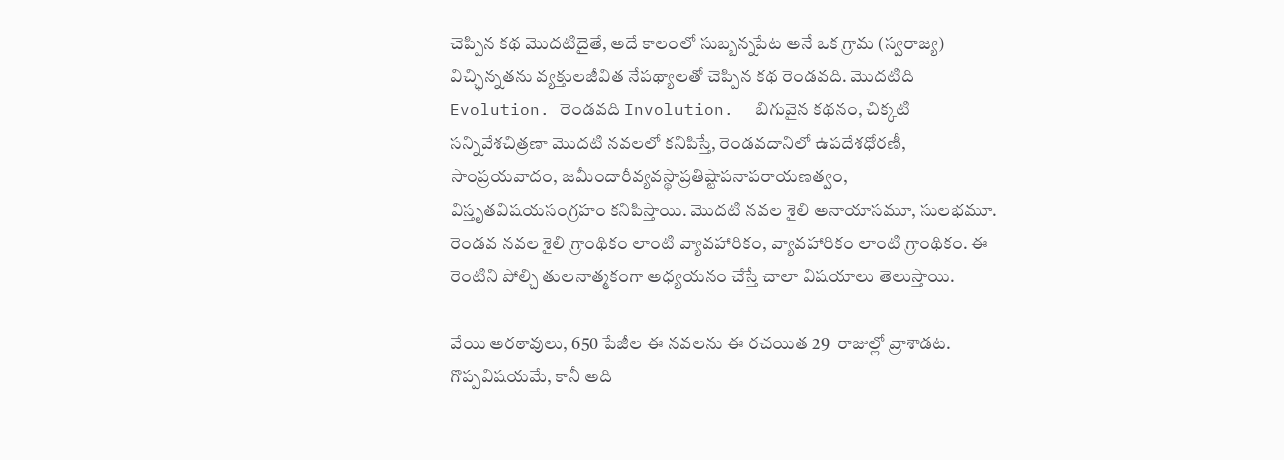చెప్పిన కథ మొదటిదైతే, అదే కాలంలో సుబ్బన్నపేట అనే ఒక గ్రామ (స్వరాజ్య) విచ్ఛిన్నతను వ్యక్తులజీవిత నేపథ్యాలతో చెప్పిన కథ రెండవది. మొదటిది Evolution. రెండవది Involution.  బిగువైన కథనం, చిక్కటి సన్నివేశచిత్రణా మొదటి నవలలో కనిపిస్తే, రెండవదానిలో ఉపదేశధోరణీ, సాంప్రయవాదం, జమీందారీవ్యవస్థాప్రతిష్టాపనాపరాయణత్వం, విస్తృతవిషయసంగ్రహం కనిపిస్తాయి. మొదటి నవల శైలి అనాయాసమూ, సులభమూ. రెండవ నవల శైలి గ్రాంథికం లాంటి వ్యావహారికం, వ్యావహారికం లాంటి గ్రాంథికం. ఈ రెంటిని పోల్చి తులనాత్మకంగా అధ్యయనం చేస్తే చాలా విషయాలు తెలుస్తాయి.

వేయి అరఠావులు, 650 పేజీల ఈ నవలను ఈ రచయిత 29  రాజుల్లో వ్రాశాడట. గొప్పవిషయమే, కానీ అది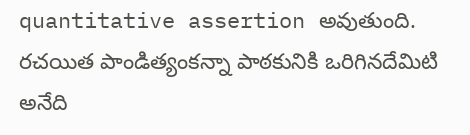quantitative assertion అవుతుంది. రచయిత పాండిత్యంకన్నా పాఠకునికి ఒరిగినదేమిటి అనేది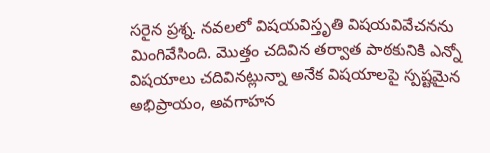సరైన ప్రశ్న. నవలలో విషయవిస్తృతి విషయవివేచనను మింగివేసింది. మొత్తం చదివిన తర్వాత పాఠకునికి ఎన్నో విషయాలు చదివినట్లున్నా అనేక విషయాలపై స్పష్టమైన అభిప్రాయం, అవగాహన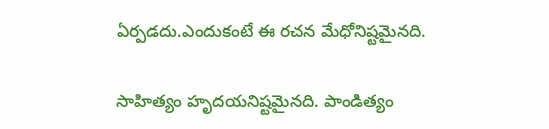ఏర్పడదు.ఎందుకంటే ఈ రచన మేధోనిష్టమైనది.

సాహిత్యం హృదయనిష్టమైనది. పాండిత్యం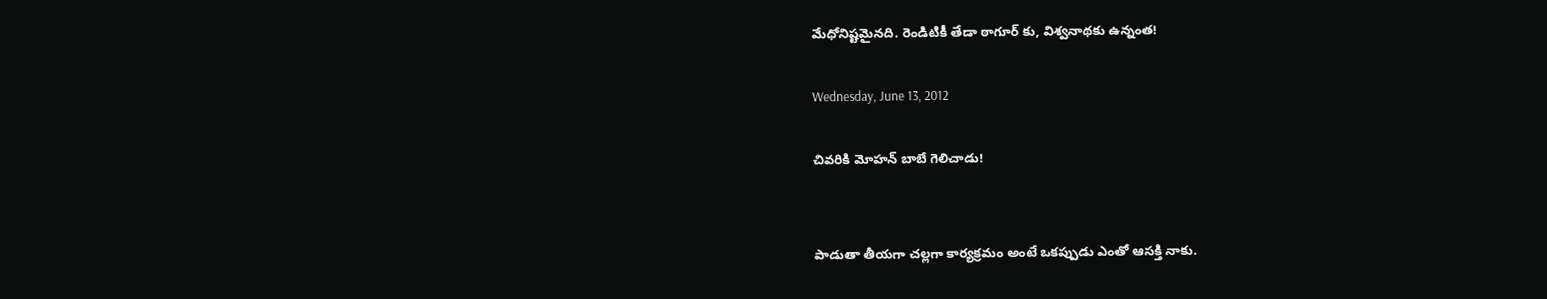మేధోనిష్టమైనది. రెండిటికీ తేడా ఠాగూర్ కు, విశ్వనాథకు ఉన్నంత!

Wednesday, June 13, 2012

చివరికి మోహన్ బాబే గెలిచాడు!


పాడుతా తీయగా చల్లగా కార్యక్రమం అంటే ఒకప్పుడు ఎంతో ఆసక్తి నాకు.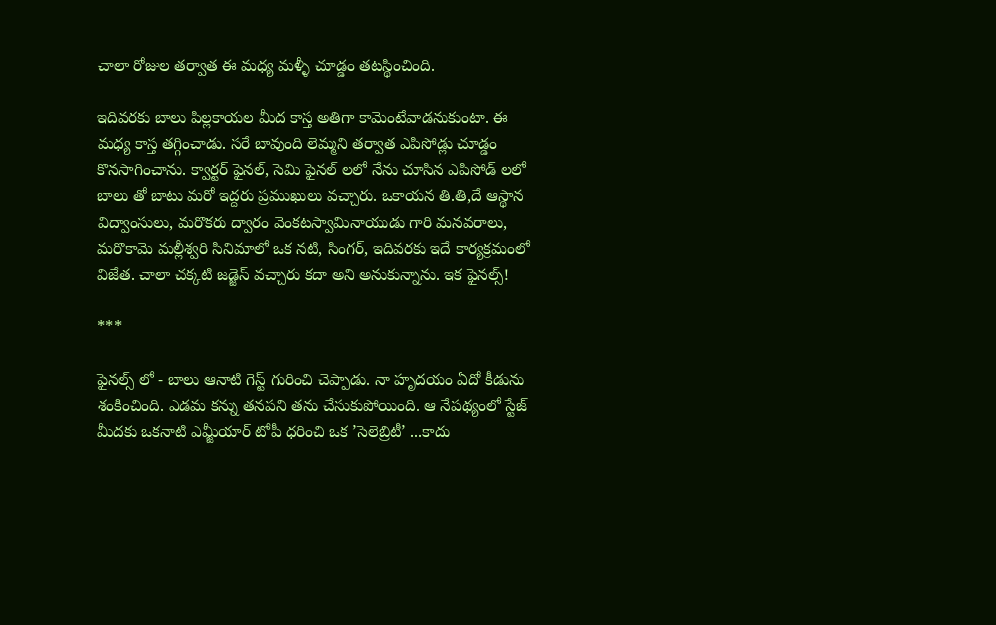చాలా రోజుల తర్వాత ఈ మధ్య మళ్ళీ చూడ్డం తటస్థించింది.

ఇదివరకు బాలు పిల్లకాయల మీద కాస్త అతిగా కామెంటేవాడనుకుంటా. ఈ మధ్య కాస్త తగ్గించాడు. సరే బావుంది లెమ్మని తర్వాత ఎపిసోడ్లు చూడ్డం కొనసాగించాను. క్వార్టర్ ఫైనల్, సెమి ఫైనల్ లలో నేను చూసిన ఎపిసోడ్ లలో బాలు తో బాటు మరో ఇద్దరు ప్రముఖులు వచ్చారు. ఒకాయన తి.తి,దే ఆస్థాన విద్వాంసులు, మరొకరు ద్వారం వెంకటస్వామినాయుడు గారి మనవరాలు, మరొకామె మల్లీశ్వరి సినిమాలో ఒక నటి, సింగర్, ఇదివరకు ఇదే కార్యక్రమంలో విజేత. చాలా చక్కటి జడ్జెస్ వచ్చారు కదా అని అనుకున్నాను. ఇక ఫైనల్స్!

***

ఫైనల్స్ లో - బాలు ఆనాటి గెస్ట్ గురించి చెప్పాడు. నా హృదయం ఏదో కీడును శంకించింది. ఎడమ కన్ను తనపని తను చేసుకుపోయింది. ఆ నేపథ్యంలో స్టేజ్ మీదకు ఒకనాటి ఎమ్జీయార్ టోపీ ధరించి ఒక ’సెలెబ్రిటీ’ ...కాదు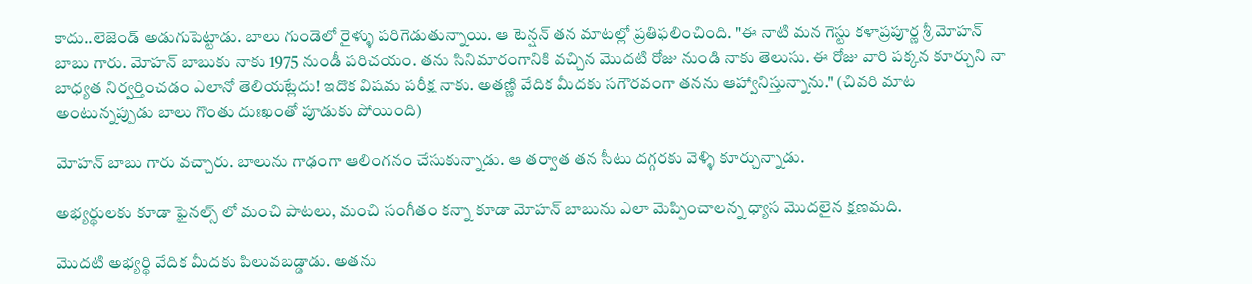కాదు..లెజెండ్ అడుగుపెట్టాడు. బాలు గుండెలో రైళ్ళు పరిగెడుతున్నాయి. ఆ టెన్షన్ తన మాటల్లో ప్రతిఫలించింది. "ఈ నాటి మన గెస్టు కళాప్రపూర్ణ శ్రీ మోహన్ బాబు గారు. మోహన్ బాబుకు నాకు 1975 నుండీ పరిచయం. తను సినిమారంగానికి వచ్చిన మొదటి రోజు నుండి నాకు తెలుసు. ఈ రోజు వారి పక్కన కూర్చుని నా బాధ్యత నిర్వర్తించడం ఎలానో తెలియట్లేదు! ఇదొక విషమ పరీక్ష నాకు. అతణ్ణి వేదిక మీదకు సగౌరవంగా తనను ఆహ్వానిస్తున్నాను." (చివరి మాట అంటున్నప్పుడు బాలు గొంతు దుఃఖంతో పూడుకు పోయింది)

మోహన్ బాబు గారు వచ్చారు. బాలును గాఢంగా ఆలింగనం చేసుకున్నాడు. ఆ తర్వాత తన సీటు దగ్గరకు వెళ్ళి కూర్చున్నాడు.

అభ్యర్థులకు కూడా ఫైనల్స్ లో మంచి పాటలు, మంచి సంగీతం కన్నా కూడా మోహన్ బాబును ఎలా మెప్పించాలన్న ధ్యాస మొదలైన క్షణమది.

మొదటి అభ్యర్థి వేదిక మీదకు పిలువబడ్డాడు. అతను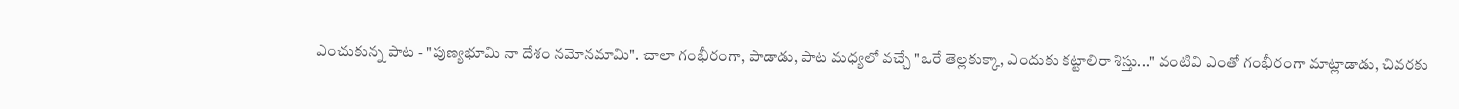ఎంచుకున్న పాట - "పుణ్యభూమి నా దేశం నమోనమామి". చాలా గంభీరంగా, పాడాడు, పాట మధ్యలో వచ్చే "ఒరే తెల్లకుక్కా, ఎందుకు కట్టాలిరా శిస్తు..." వంటివి ఎంతో గంభీరంగా మాట్లాడాడు, చివరకు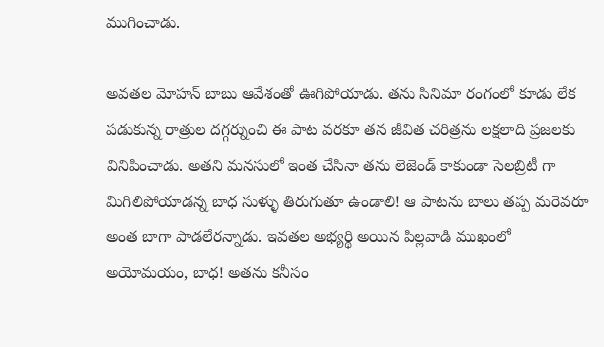ముగించాడు.

అవతల మోహన్ బాబు ఆవేశంతో ఊగిపోయాడు. తను సినిమా రంగంలో కూడు లేక పడుకున్న రాత్రుల దగ్గర్నుంచి ఈ పాట వరకూ తన జీవిత చరిత్రను లక్షలాది ప్రజలకు వినిపించాడు. అతని మనసులో ఇంత చేసినా తను లెజెండ్ కాకుండా సెలబ్రిటీ గా మిగిలిపోయాడన్న బాధ సుళ్ళు తిరుగుతూ ఉండాలి! ఆ పాటను బాలు తప్ప మరెవరూ అంత బాగా పాడలేరన్నాడు. ఇవతల అభ్యర్థి అయిన పిల్లవాడి ముఖంలో అయోమయం, బాధ! అతను కనీసం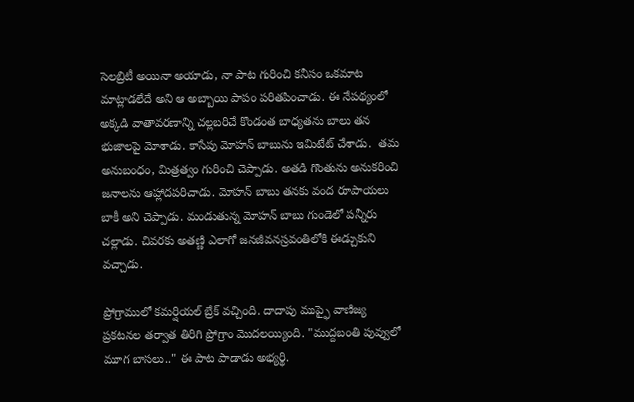సెలబ్రిటీ అయినా అయాడు, నా పాట గురించి కనీసం ఒకమాట మాట్లాడలేదే అని ఆ అబ్బాయి పాపం పరితపించాడు. ఈ నేపథ్యంలో అక్కడి వాతావరణాన్ని చల్లబరిచే కొండంత బాధ్యతను బాలు తన భుజాలపై మోశాడు. కాసేపు మోహన్ బాబును ఇమిటేట్ చేశాడు.  తమ అనుబంధం, మిత్రత్వం గురించి చెప్పాడు. అతడి గొంతును అనుకరించి జనాలను ఆహ్లాదపరిచాడు. మోహన్ బాబు తనకు వంద రూపాయలు బాకీ అని చెప్పాడు. మండుతున్న మోహన్ బాబు గుండెలో పన్నీరు చల్లాడు. చివరకు అతణ్ణి ఎలాగో జనజీవనస్రవంతిలోకి ఈడ్చుకుని వచ్చాడు.

ప్రోగ్రాములో కమర్షియల్ బ్రేక్ వచ్చింది. దాదాపు ముప్ఫై వాణిజ్య ప్రకటనల తర్వాత తిరిగి ప్రోగ్రాం మొదలయ్యింది. "ముద్దబంతి పువ్వులో మూగ బాసలు.." ఈ పాట పాడాడు అభ్యర్థి.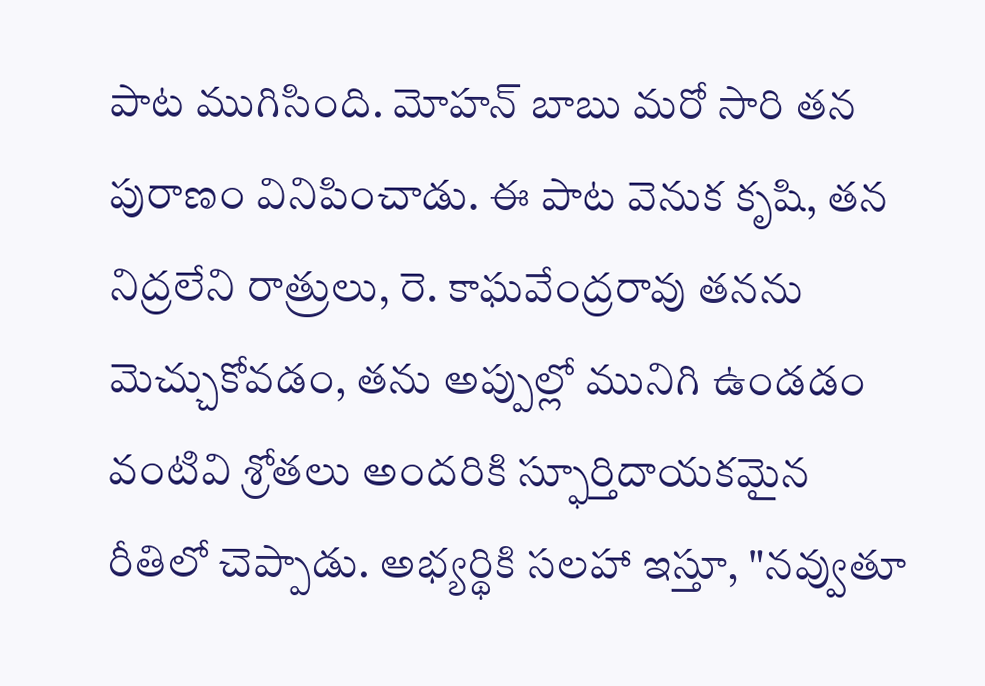పాట ముగిసింది. మోహన్ బాబు మరో సారి తన పురాణం వినిపించాడు. ఈ పాట వెనుక కృషి, తన నిద్రలేని రాత్రులు, రె. కాఘవేంద్రరావు తనను మెచ్చుకోవడం, తను అప్పుల్లో మునిగి ఉండడం వంటివి శ్రోతలు అందరికి స్ఫూర్తిదాయకమైన రీతిలో చెప్పాడు. అభ్యర్థికి సలహా ఇస్తూ, "నవ్వుతూ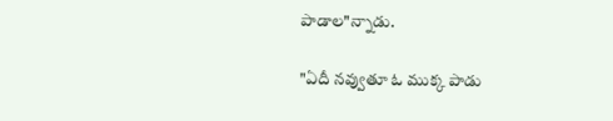పాడాల"న్నాడు.

"ఏదీ నవ్వుతూ ఓ ముక్క పాడు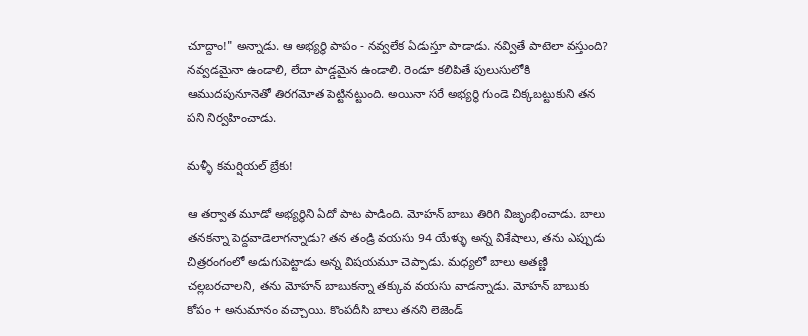చూద్దాం!" అన్నాడు. ఆ అభ్యర్థి పాపం - నవ్వలేక ఏడుస్తూ పాడాడు. నవ్వితే పాటెలా వస్తుంది? నవ్వడమైనా ఉండాలి, లేదా పాడ్డమైన ఉండాలి. రెండూ కలిపితే పులుసులోకి ఆముదపునూనెతో తిరగమోత పెట్టినట్టుంది. అయినా సరే అభ్యర్థి గుండె చిక్కబట్టుకుని తన పని నిర్వహించాడు.

మళ్ళీ కమర్షియల్ బ్రేకు!

ఆ తర్వాత మూడో అభ్యర్థిని ఏదో పాట పాడింది. మోహన్ బాబు తిరిగి విజృంభించాడు. బాలు తనకన్నా పెద్దవాడెలాగన్నాడు? తన తండ్రి వయసు 94 యేళ్ళు అన్న విశేషాలు, తను ఎప్పుడు చిత్రరంగంలో అడుగుపెట్టాడు అన్న విషయమూ చెప్పాడు. మధ్యలో బాలు అతణ్ణి చల్లబరచాలని, తను మోహన్ బాబుకన్నా తక్కువ వయసు వాడన్నాడు. మోహన్ బాబుకు కోపం + అనుమానం వచ్చాయి. కొంపదీసి బాలు తనని లెజెండ్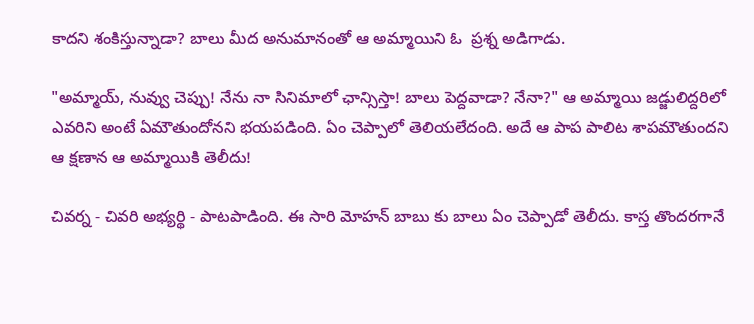కాదని శంకిస్తున్నాడా? బాలు మీద అనుమానంతో ఆ అమ్మాయిని ఓ  ప్రశ్న అడిగాడు.

"అమ్మాయ్, నువ్వు చెప్పు! నేను నా సినిమాలో ఛాన్సిస్తా! బాలు పెద్దవాడా? నేనా?" ఆ అమ్మాయి జడ్జులిద్దరిలో ఎవరిని అంటే ఏమౌతుందోనని భయపడింది. ఏం చెప్పాలో తెలియలేదంది. అదే ఆ పాప పాలిట శాపమౌతుందని ఆ క్షణాన ఆ అమ్మాయికి తెలీదు!

చివర్న - చివరి అభ్యర్థి - పాటపాడింది. ఈ సారి మోహన్ బాబు కు బాలు ఏం చెప్పాడో తెలీదు. కాస్త తొందరగానే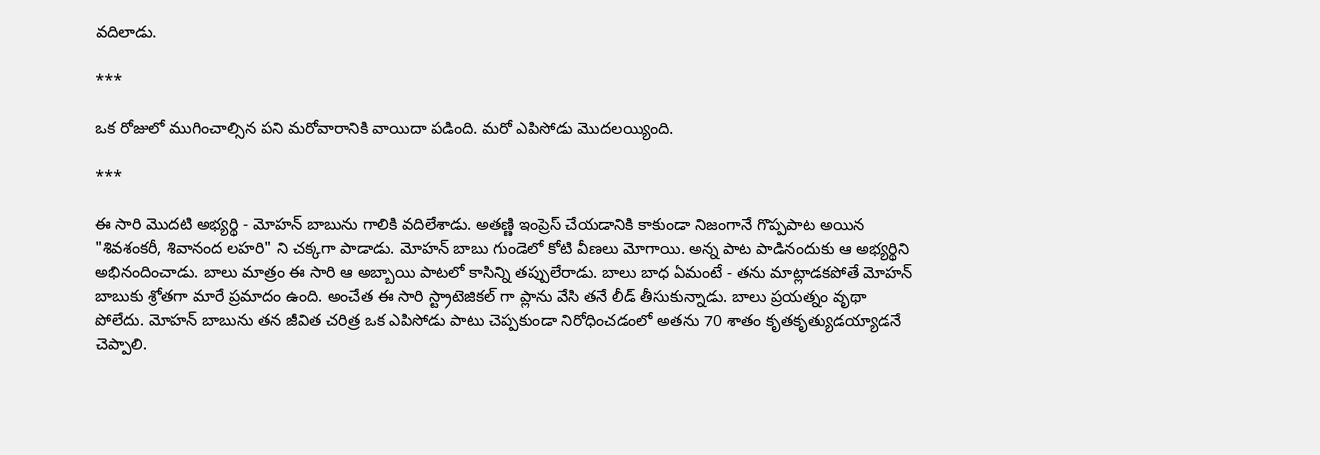వదిలాడు.

***

ఒక రోజులో ముగించాల్సిన పని మరోవారానికి వాయిదా పడింది. మరో ఎపిసోడు మొదలయ్యింది.

***

ఈ సారి మొదటి అభ్యర్థి - మోహన్ బాబును గాలికి వదిలేశాడు. అతణ్ణి ఇంప్రెస్ చేయడానికి కాకుండా నిజంగానే గొప్పపాట అయిన "శివశంకరీ, శివానంద లహరి" ని చక్కగా పాడాడు. మోహన్ బాబు గుండెలో కోటి వీణలు మోగాయి. అన్న పాట పాడినందుకు ఆ అభ్యర్థిని అభినందించాడు. బాలు మాత్రం ఈ సారి ఆ అబ్బాయి పాటలో కాసిన్ని తప్పులేరాడు. బాలు బాధ ఏమంటే - తను మాట్లాడకపోతే మోహన్ బాబుకు శ్రోతగా మారే ప్రమాదం ఉంది. అంచేత ఈ సారి స్ట్రాటెజికల్ గా ప్లాను వేసి తనే లీడ్ తీసుకున్నాడు. బాలు ప్రయత్నం వృథా పోలేదు. మోహన్ బాబును తన జీవిత చరిత్ర ఒక ఎపిసోడు పాటు చెప్పకుండా నిరోధించడంలో అతను 70 శాతం కృతకృత్యుడయ్యాడనే చెప్పాలి.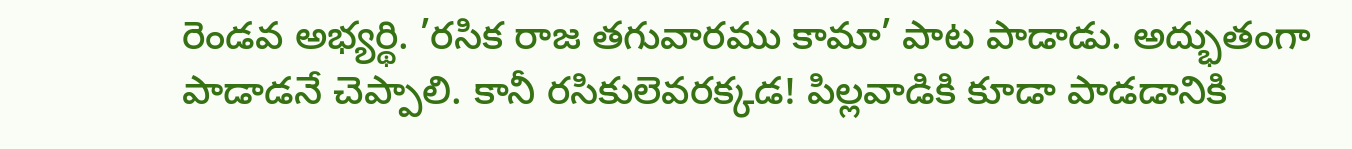రెండవ అభ్యర్థి. ’రసిక రాజ తగువారము కామా’ పాట పాడాడు. అద్భుతంగా పాడాడనే చెప్పాలి. కానీ రసికులెవరక్కడ! పిల్లవాడికి కూడా పాడడానికి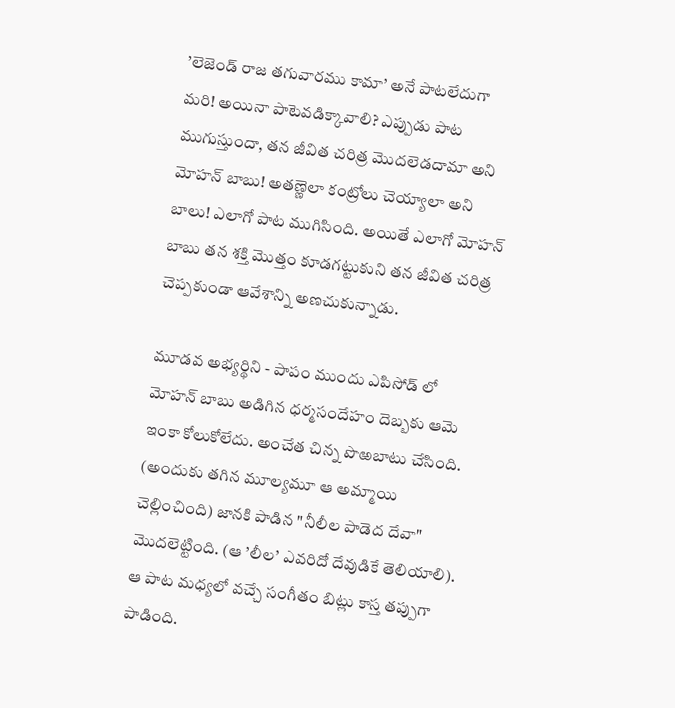’లెజెండ్ రాజ తగువారము కామా’ అనే పాటలేదుగా మరి! అయినా పాటెవడిక్కావాలి? ఎప్పుడు పాట ముగుస్తుందా, తన జీవిత చరిత్ర మొదలెడదామా అని మోహన్ బాబు! అతణ్ణెలా కంట్రోలు చెయ్యాలా అని బాలు! ఎలాగో పాట ముగిసింది. అయితే ఎలాగో మోహన్ బాబు తన శక్తి మొత్తం కూడగట్టుకుని తన జీవిత చరిత్ర చెప్పకుండా ఆవేశాన్ని అణచుకున్నాడు.

మూడవ అభ్యర్థిని - పాపం ముందు ఎపిసోడ్ లో మోహన్ బాబు అడిగిన ధర్మసందేహం దెబ్బకు ఆమె ఇంకా కోలుకోలేదు. అంచేత చిన్న పొఱబాటు చేసింది. (అందుకు తగిన మూల్యమూ ఆ అమ్మాయి చెల్లించింది) జానకి పాడిన "నీలీల పాడెద దేవా" మొదలెట్టింది. (ఆ ’లీల’ ఎవరిదో దేవుడికే తెలియాలి). ఆ పాట మధ్యలో వచ్చే సంగీతం బిట్లు కాస్త తప్పుగా పాడింది.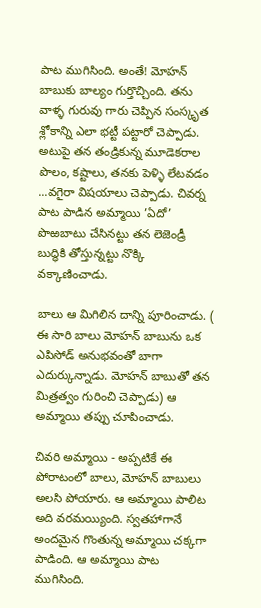పాట ముగిసింది. అంతే! మోహన్ బాబుకు బాల్యం గుర్తొచ్చింది. తను వాళ్ళ గురువు గారు చెప్పిన సంస్కృత శ్లోకాన్ని ఎలా భట్టీ పట్టారో చెప్పాడు. అటుపై తన తండ్రికున్న మూడెకరాల పొలం, కష్టాలు, తనకు పెళ్ళి లేటవడం ...వగైరా విషయాలు చెప్పాడు. చివర్న పాట పాడిన అమ్మాయి ’ఏదో’ పొఱబాటు చేసినట్టు తన లెజెండ్రీ బుద్ధికి తోస్తున్నట్టు నొక్కి వక్కాణించాడు.

బాలు ఆ మిగిలిన దాన్ని పూరించాడు. ( ఈ సారి బాలు మోహన్ బాబును ఒక ఎపిసోడ్ అనుభవంతో బాగా ఎదుర్కున్నాడు. మోహన్ బాబుతో తన మిత్రత్వం గురించి చెప్పాడు) ఆ అమ్మాయి తప్పు చూపించాడు.

చివరి అమ్మాయి - అప్పటికే ఈ పోరాటంలో బాలు, మోహన్ బాబులు అలసి పోయారు. ఆ అమ్మాయి పాలిట అది వరమయ్యింది. స్వతహాగానే అందమైన గొంతున్న అమ్మాయి చక్కగా పాడింది. ఆ అమ్మాయి పాట ముగిసింది.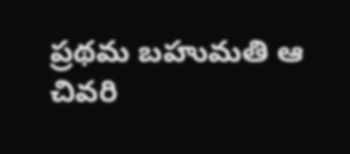ప్రథమ బహుమతి ఆ చివరి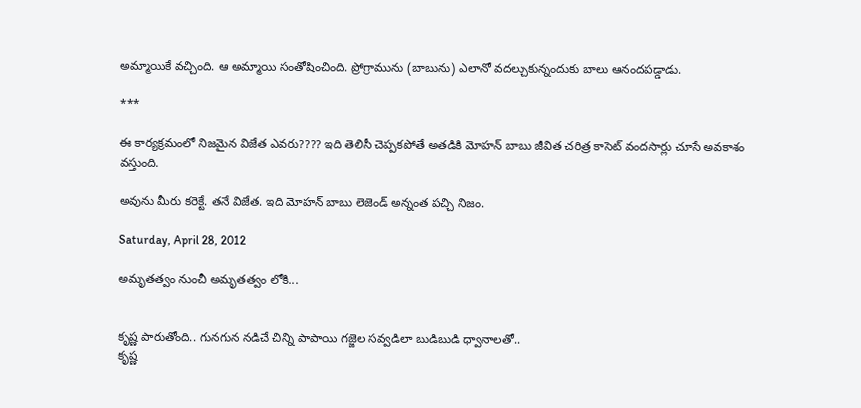అమ్మాయికే వచ్చింది. ఆ అమ్మాయి సంతోషించింది. ప్రోగ్రామును (బాబును) ఎలానో వదల్చుకున్నందుకు బాలు ఆనందపడ్డాడు.

***

ఈ కార్యక్రమంలో నిజమైన విజేత ఎవరు???? ఇది తెలిసీ చెప్పకపోతే అతడికి మోహన్ బాబు జీవిత చరిత్ర కాసెట్ వందసార్లు చూసే అవకాశం వస్తుంది.

అవును మీరు కరెక్టే. తనే విజేత. ఇది మోహన్ బాబు లెజెండ్ అన్నంత పచ్చి నిజం.

Saturday, April 28, 2012

అమృతత్వం నుంచీ అమృతత్వం లోకి...


కృష్ణ పారుతోంది.. గునగున నడిచే చిన్ని పాపాయి గజ్జెల సవ్వడిలా బుడిబుడి ధ్వానాలతో..
కృష్ణ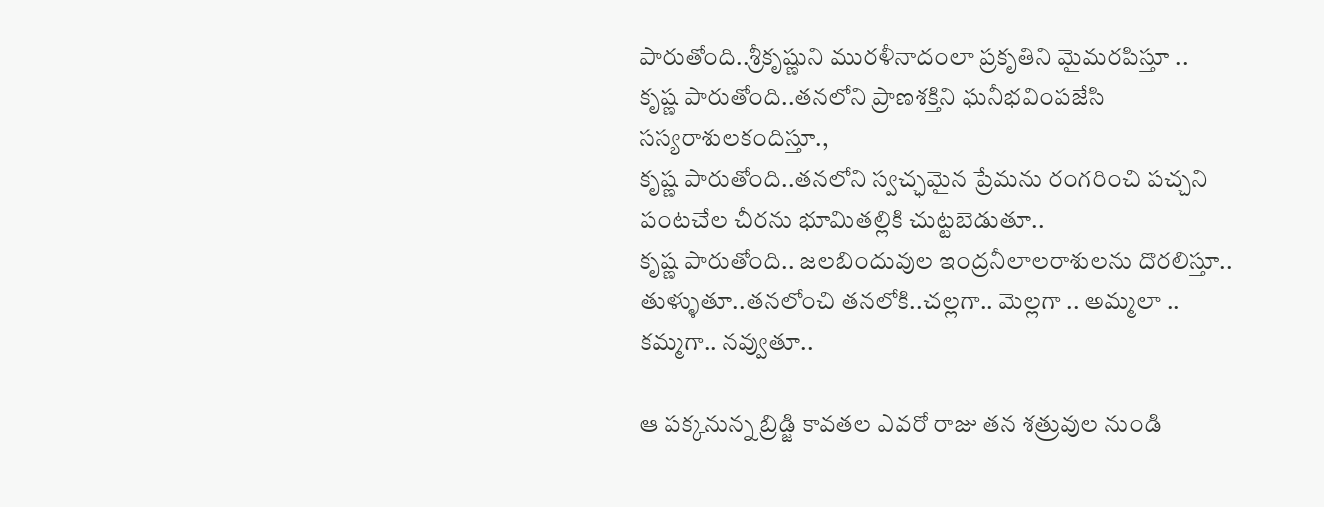పారుతోంది..శ్రీకృష్ణుని మురళీనాదంలా ప్రకృతిని మైమరపిస్తూ ..
కృష్ణ పారుతోంది..తనలోని ప్రాణశక్తిని ఘనీభవింపజేసి సస్యరాశులకందిస్తూ.,
కృష్ణ పారుతోంది..తనలోని స్వచ్ఛమైన ప్రేమను రంగరించి పచ్చని పంటచేల చీరను భూమితల్లికి చుట్టబెడుతూ..
కృష్ణ పారుతోంది.. జలబిందువుల ఇంద్రనీలాలరాశులను దొరలిస్తూ.. తుళ్ళుతూ..తనలోంచి తనలోకి..చల్లగా.. మెల్లగా .. అమ్మలా .. కమ్మగా.. నవ్వుతూ..

ఆ పక్కనున్న బ్రిడ్జి కావతల ఎవరో రాజు తన శత్రువుల నుండి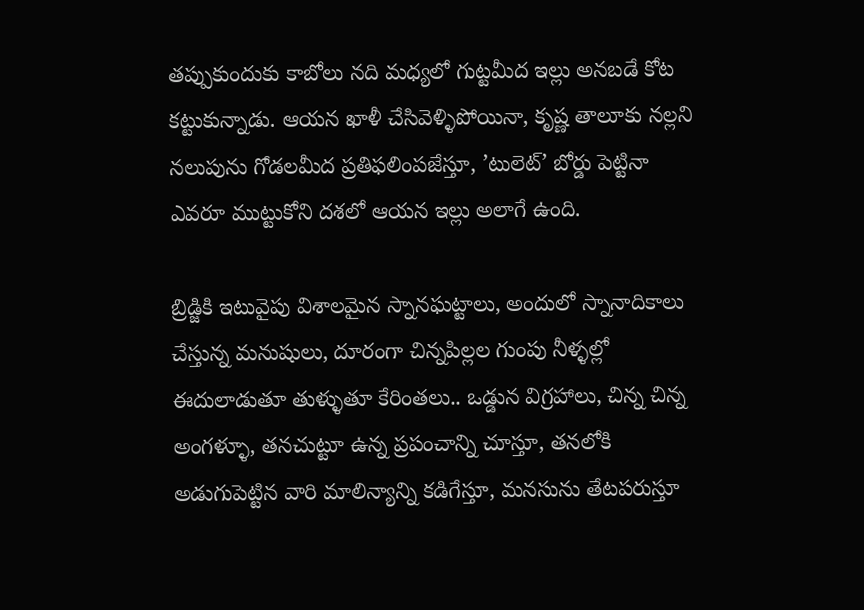తప్పుకుందుకు కాబోలు నది మధ్యలో గుట్టమీద ఇల్లు అనబడే కోట కట్టుకున్నాడు. ఆయన ఖాళీ చేసివెళ్ళిపోయినా, కృష్ణ తాలూకు నల్లని నలుపును గోడలమీద ప్రతిఫలింపజేస్తూ, ’టులెట్’ బోర్డు పెట్టినా ఎవరూ ముట్టుకోని దశలో ఆయన ఇల్లు అలాగే ఉంది.

బ్రిడ్జికి ఇటువైపు విశాలమైన స్నానఘట్టాలు, అందులో స్నానాదికాలు చేస్తున్న మనుషులు, దూరంగా చిన్నపిల్లల గుంపు నీళ్ళల్లో ఈదులాడుతూ తుళ్ళుతూ కేరింతలు.. ఒడ్డున విగ్రహాలు, చిన్న చిన్న అంగళ్ళూ, తనచుట్టూ ఉన్న ప్రపంచాన్ని చూస్తూ, తనలోకి అడుగుపెట్టిన వారి మాలిన్యాన్ని కడిగేస్తూ, మనసును తేటపరుస్తూ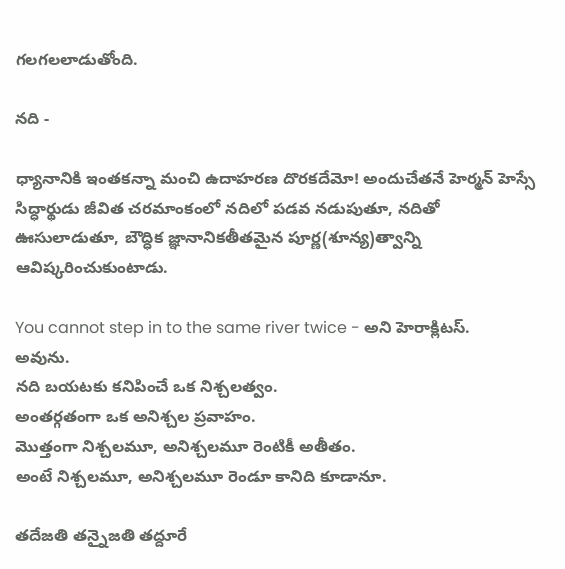గలగలలాడుతోంది.

నది -

ధ్యానానికి ఇంతకన్నా మంచి ఉదాహరణ దొరకదేమో! అందుచేతనే హెర్మన్ హెస్సే సిద్ధార్థుడు జీవిత చరమాంకంలో నదిలో పడవ నడుపుతూ, నదితో ఊసులాడుతూ, బౌద్ధిక జ్ఞానానికతీతమైన పూర్ణ(శూన్య)త్వాన్ని ఆవిష్కరించుకుంటాడు.

You cannot step in to the same river twice - అని హెరాక్లిటస్.
అవును.
నది బయటకు కనిపించే ఒక నిశ్చలత్వం.
అంతర్గతంగా ఒక అనిశ్చల ప్రవాహం.
మొత్తంగా నిశ్చలమూ, అనిశ్చలమూ రెంటికీ అతీతం.
అంటే నిశ్చలమూ, అనిశ్చలమూ రెండూ కానిది కూడానూ.

తదేజతి తన్నైజతి తద్దూరే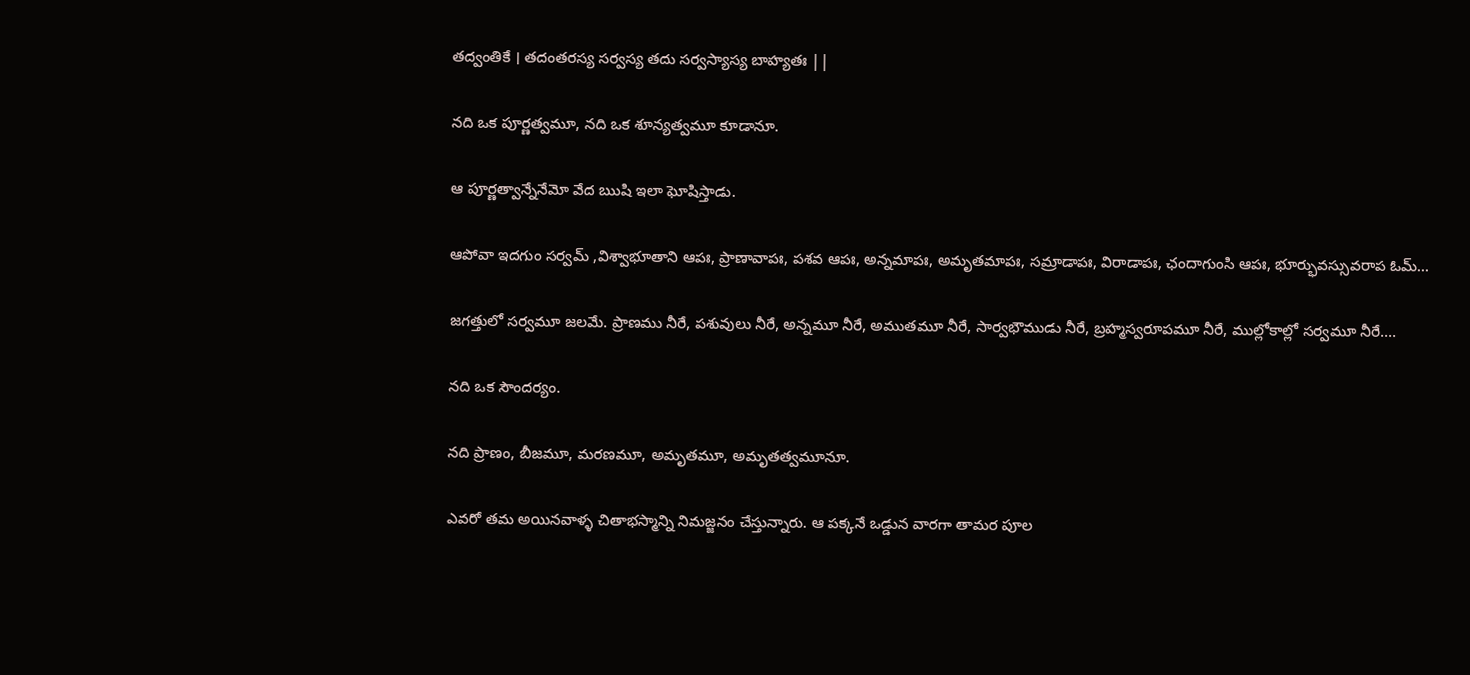తద్వంతికే । తదంతరస్య సర్వస్య తదు సర్వస్యాస్య బాహ్యతః ||

నది ఒక పూర్ణత్వమూ, నది ఒక శూన్యత్వమూ కూడానూ.

ఆ పూర్ణత్వాన్నేనేమో వేద ఋషి ఇలా ఘోషిస్తాడు.

ఆపోవా ఇదగుం సర్వమ్ ,విశ్వాభూతాని ఆపః, ప్రాణావాపః, పశవ ఆపః, అన్నమాపః, అమృతమాపః, సమ్రాడాపః, విరాడాపః, ఛందాగుంసి ఆపః, భూర్భువస్సువరాప ఓమ్...

జగత్తులో సర్వమూ జలమే. ప్రాణము నీరే, పశువులు నీరే, అన్నమూ నీరే, అముతమూ నీరే, సార్వభౌముడు నీరే, బ్రహ్మస్వరూపమూ నీరే, ముల్లోకాల్లో సర్వమూ నీరే....

నది ఒక సౌందర్యం.

నది ప్రాణం, బీజమూ, మరణమూ, అమృతమూ, అమృతత్వమూనూ.

ఎవరో తమ అయినవాళ్ళ చితాభస్మాన్ని నిమజ్జనం చేస్తున్నారు. ఆ పక్కనే ఒడ్డున వారగా తామర పూల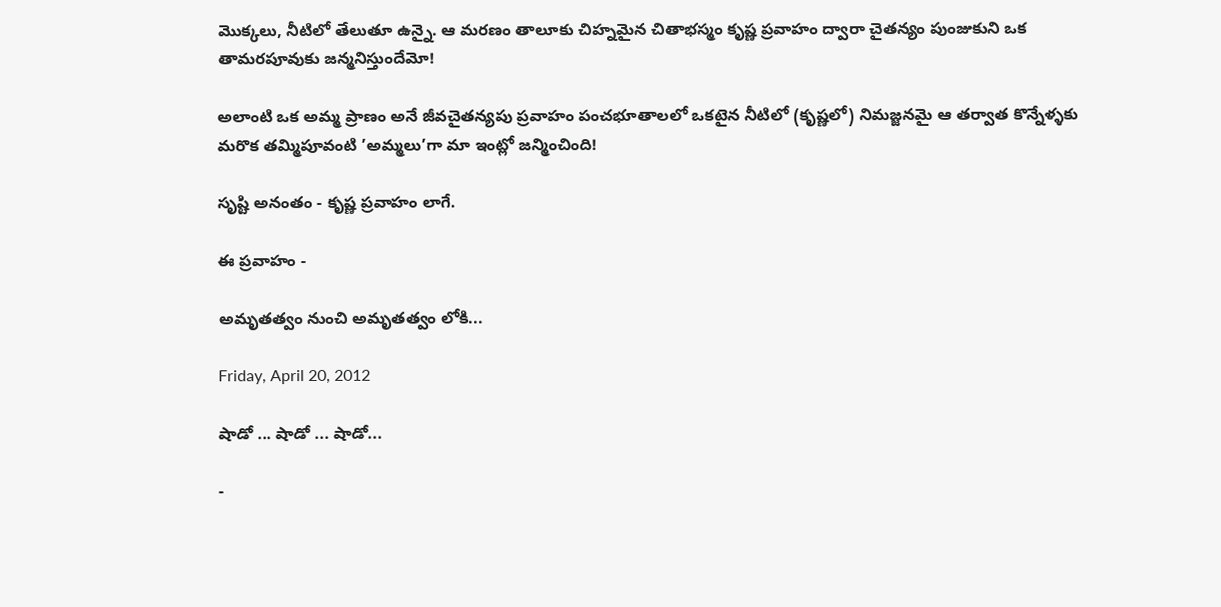మొక్కలు, నీటిలో తేలుతూ ఉన్నై. ఆ మరణం తాలూకు చిహ్నమైన చితాభస్మం కృష్ణ ప్రవాహం ద్వారా చైతన్యం పుంజుకుని ఒక తామరపూవుకు జన్మనిస్తుందేమో!

అలాంటి ఒక అమ్మ ప్రాణం అనే జీవచైతన్యపు ప్రవాహం పంచభూతాలలో ఒకటైన నీటిలో (కృష్ణలో) నిమజ్జనమై ఆ తర్వాత కొన్నేళ్ళకు మరొక తమ్మిపూవంటి ’అమ్మలు’గా మా ఇంట్లో జన్మించింది!

సృష్టి అనంతం - కృష్ణ ప్రవాహం లాగే.

ఈ ప్రవాహం -

అమృతత్వం నుంచి అమృతత్వం లోకి...

Friday, April 20, 2012

షాడో ... షాడో ... షాడో...

-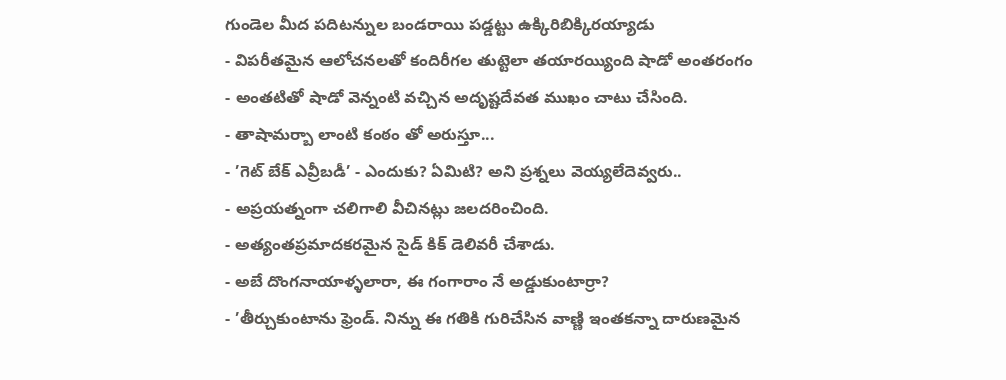గుండెల మీద పదిటన్నుల బండరాయి పడ్డట్టు ఉక్కిరిబిక్కిరయ్యాడు
- విపరీతమైన ఆలోచనలతో కందిరీగల తుట్టెలా తయారయ్యింది షాడో అంతరంగం
- అంతటితో షాడో వెన్నంటి వచ్చిన అదృష్టదేవత ముఖం చాటు చేసింది.
- తాషామర్బా లాంటి కంఠం తో అరుస్తూ...
- ’గెట్ బేక్ ఎవ్రీబడీ’ - ఎందుకు? ఏమిటి? అని ప్రశ్నలు వెయ్యలేదెవ్వరు..
- అప్రయత్నంగా చలిగాలి వీచినట్లు జలదరించింది.
- అత్యంతప్రమాదకరమైన సైడ్ కిక్ డెలివరీ చేశాడు.
- అబే దొంగనాయాళ్ళలారా, ఈ గంగారాం నే అడ్డుకుంటార్రా?
- ’తీర్చుకుంటాను ఫ్రెండ్. నిన్ను ఈ గతికి గురిచేసిన వాణ్ణి ఇంతకన్నా దారుణమైన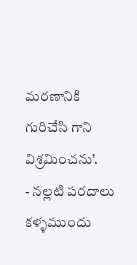మరణానికి గురిచేసి గాని విశ్రమించను’.
- నల్లటి పరదాలు కళ్ళముందు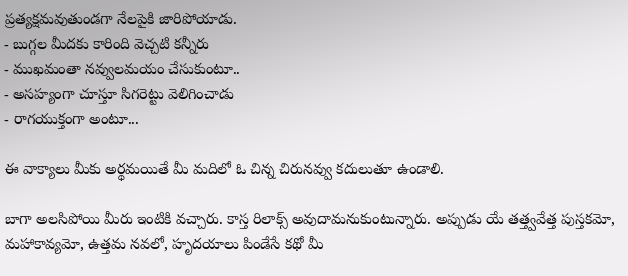ప్రత్యక్షమవుతుండగా నేలపైకి జారిపోయాడు.
- బుగ్గల మీదకు కారింది వెచ్చటి కన్నీరు
- ముఖమంతా నవ్వులమయం చేసుకుంటూ..
- అసహ్యంగా చూస్తూ సిగరెట్టు వెలిగించాడు
- రాగయుక్తంగా అంటూ...

ఈ వాక్యాలు మీకు అర్థమయితే మీ మదిలో ఓ చిన్న చిరునవ్వు కదులుతూ ఉండాలి.

బాగా అలసిపోయి మీరు ఇంటికి వచ్చారు. కాస్త రిలాక్స్ అవుదామనుకుంటున్నారు. అప్పుడు యే తత్త్వవేత్త పుస్తకమో, మహాకావ్యమో, ఉత్తమ నవలో, హృదయాలు పిండేసే కథో మీ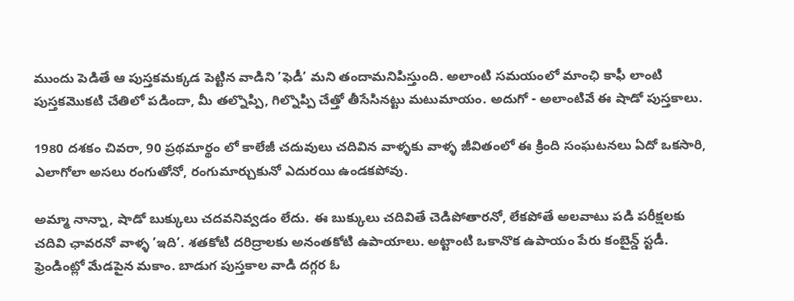ముందు పెడితే ఆ పుస్తకమక్కడ పెట్టిన వాడిని ’ఫెడీ’ మని తందామనిపిస్తుంది. అలాంటి సమయంలో మాంఛి కాఫీ లాంటి పుస్తకమొకటి చేతిలో పడిందా, మీ తల్నొప్పి, గిల్నొప్పి చేత్తో తీసేసినట్టు మటుమాయం. అదుగో - అలాంటివే ఈ షాడో పుస్తకాలు.

1980 దశకం చివరా, 90 ప్రథమార్థం లో కాలేజీ చదువులు చదివిన వాళ్ళకు వాళ్ళ జీవితంలో ఈ క్రింది సంఘటనలు ఏదో ఒకసారి, ఎలాగోలా అసలు రంగుతోనో, రంగుమార్చుకునో ఎదురయి ఉండకపోవు.

అమ్మా నాన్నా, షాడో బుక్కులు చదవనివ్వడం లేదు. ఈ బుక్కులు చదివితే చెడిపోతారనో, లేకపోతే అలవాటు పడి పరీక్షలకు చదివి ఛావరనో వాళ్ళ ’ఇది’. శతకోటి దరిద్రాలకు అనంతకోటి ఉపాయాలు. అట్టాంటి ఒకానొక ఉపాయం పేరు కంబైన్డ్ స్టడీ. ఫ్రెండింట్లో మేడపైన మకాం. బాడుగ పుస్తకాల వాడి దగ్గర ఓ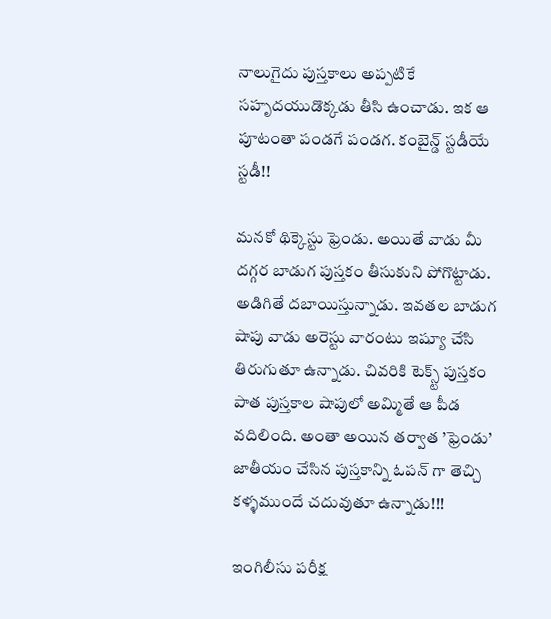నాలుగైదు పుస్తకాలు అప్పటికే సహృదయుడొక్కడు తీసి ఉంచాడు. ఇక ఆ పూటంతా పండగే పండగ. కంబైన్డ్ స్టడీయే స్టడీ!!

మనకో థిక్కెస్టు ఫ్రెండు. అయితే వాడు మీ దగ్గర బాడుగ పుస్తకం తీసుకుని పోగొట్టాడు. అడిగితే దబాయిస్తున్నాడు. ఇవతల బాడుగ షాపు వాడు అరెస్టు వారంటు ఇష్యూ చేసి తిరుగుతూ ఉన్నాడు. చివరికి టెక్స్ట్ పుస్తకం పాత పుస్తకాల షాపులో అమ్మితే ఆ పీడ వదిలింది. అంతా అయిన తర్వాత ’ఫ్రెండు’ జాతీయం చేసిన పుస్తకాన్ని ఓపన్ గా తెచ్చి కళ్ళముందే చదువుతూ ఉన్నాడు!!!

ఇంగిలీసు పరీక్ష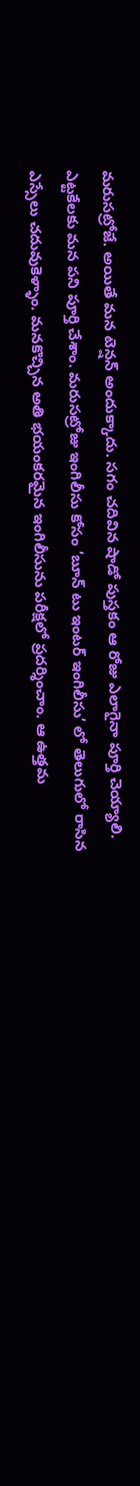మరుసట్రోజే. అయితే మన టెన్షన్ అందుక్కాదు. సగం చదివిన షాడో పుస్తకం ఆ రోజు ఎలాగైనా పూర్తి చెయ్యాలి. ఎట్టకేలకు మన పని పూర్తి చేశాం. మరుసట్రోజు ఇంగిలీసు కోసం ’బూన్ టు ఇంటర్ ఇంగిలీసు’ లో తెలుగులో రాసిన ఎస్సేలు చదువుకెళ్ళాం. మనకొచ్చిన అతి భయంకరమైన ఇంగిలీసును పరీక్షలో ప్రదర్శించాం. ఆ ఉత్తమ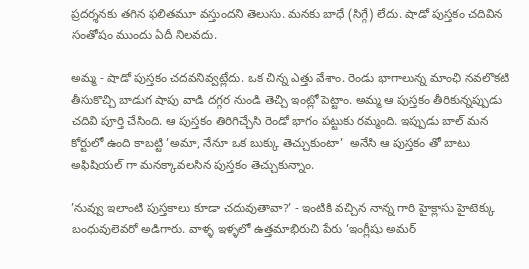ప్రదర్శనకు తగిన ఫలితమూ వస్తుందని తెలుసు. మనకు బాధే (సిగ్గే) లేదు. షాడో పుస్తకం చదివిన సంతోషం ముందు ఏదీ నిలవదు.

అమ్మ - షాడో పుస్తకం చదవనివ్వట్లేదు. ఒక చిన్న ఎత్తు వేశాం. రెండు భాగాలున్న మాంఛి నవలొకటి తీసుకొచ్చి బాడుగ షాపు వాడి దగ్గర నుండి తెచ్చి ఇంట్లో పెట్టాం. అమ్మ ఆ పుస్తకం తీరికున్నప్పుడు చదివి పూర్తి చేసింది. ఆ పుస్తకం తిరిగిచ్చేసి రెండో భాగం పట్టుకు రమ్మంది. ఇప్పుడు బాల్ మన కోర్టులో ఉంది కాబట్టి ’అమా, నేనూ ఒక బుక్కు తెచ్చుకుంటా’  అనేసి ఆ పుస్తకం తో బాటు అఫిషియల్ గా మనక్కావలసిన పుస్తకం తెచ్చుకున్నాం.

’నువ్వు ఇలాంటి పుస్తకాలు కూడా చదువుతావా?’ - ఇంటికి వచ్చిన నాన్న గారి హైక్లాసు హైటెక్కు బంధువులెవరో అడిగారు. వాళ్ళ ఇళ్ళలో ఉత్తమాభిరుచి పేరు ’ఇంగ్లీషు అమర్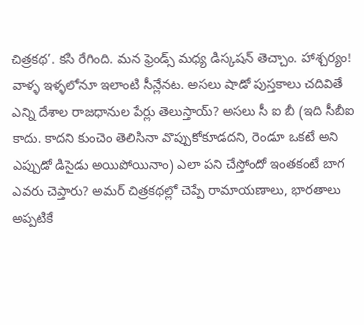చిత్రకథ’. కసి రేగింది. మన ఫ్రెండ్స్ మధ్య డిస్కషన్ తెచ్చాం. హాశ్చర్యం! వాళ్ళ ఇళ్ళలోనూ ఇలాంటి సీన్లేనట. అసలు షాడో పుస్తకాలు చదివితే ఎన్ని దేశాల రాజధానుల పేర్లు తెలుస్తాయ్? అసలు సీ ఐ బీ (ఇది సీబీఐ కాదు. కాదని కుంచెం తెలిసినా వొప్పుకోకూడదని, రెండూ ఒకటే అని ఎప్పుడో డిసైడు అయిపోయినాం) ఎలా పని చేస్తోందో ఇంతకంటే బాగ ఎవరు చెప్తారు? అమర్ చిత్రకథల్లో చెప్పే రామాయణాలు, భారతాలు అప్పటికే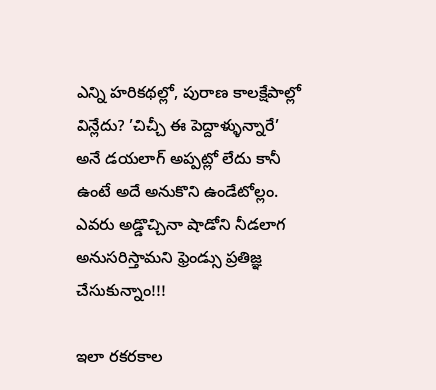ఎన్ని హరికథల్లో, పురాణ కాలక్షేపాల్లో విన్లేదు? ’చిచ్చీ ఈ పెద్దాళ్ళున్నారే’ అనే డయలాగ్ అప్పట్లో లేదు కానీ ఉంటే అదే అనుకొని ఉండేటోల్లం. ఎవరు అడ్డొచ్చినా షాడోని నీడలాగ అనుసరిస్తామని ఫ్రెండ్సు ప్రతిజ్ఞ చేసుకున్నాం!!!

ఇలా రకరకాల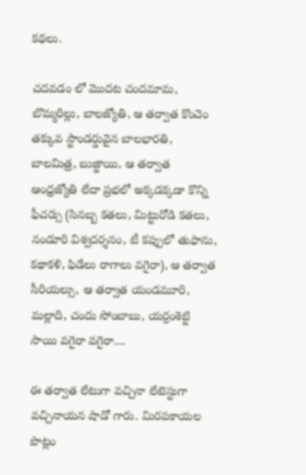కథలు.

చదవడం లో మొదట చందమామ, బొమ్మరిల్లు, బాలజ్యోతి, ఆ తర్వాత కొంచెం తక్కువ స్టాండర్డువైన బాలభారతి, బాలమిత్ర, బుజ్జాయి, ఆ తర్వాత ఆంధ్రజ్యోతి లేదా ప్రభలో అక్కడక్కడా కొన్ని ఫీచర్సు (సినబ్బ కతలు, మిట్టురోడి కతలు, నండూరి విశ్వదర్శనం, టీ కప్పులో తుఫాను, కథాకళి, ఫిడేలు రాగాలు వగైరా), ఆ తర్వాత సీరియల్సు, ఆ తర్వాత యండమూరి, మల్లాది, చందు సోంబాబు, యర్రంశెట్టి సాయి వగైరా వగైరా....

ఈ తర్వాత లేటుగా వచ్చినా లేటెస్టుగా వచ్చినాయన షాడో గారు. మిరపకాయల పొట్లం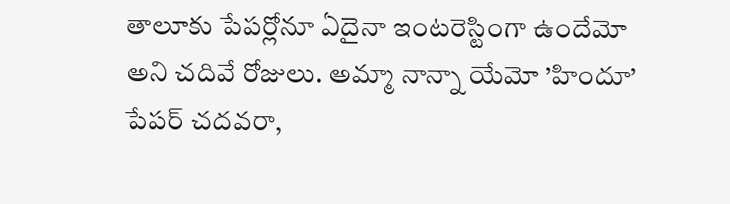తాలూకు పేపర్లోనూ ఏదైనా ఇంటరెస్టింగా ఉందేమో అని చదివే రోజులు. అమ్మా నాన్నా యేమో ’హిందూ’ పేపర్ చదవరా,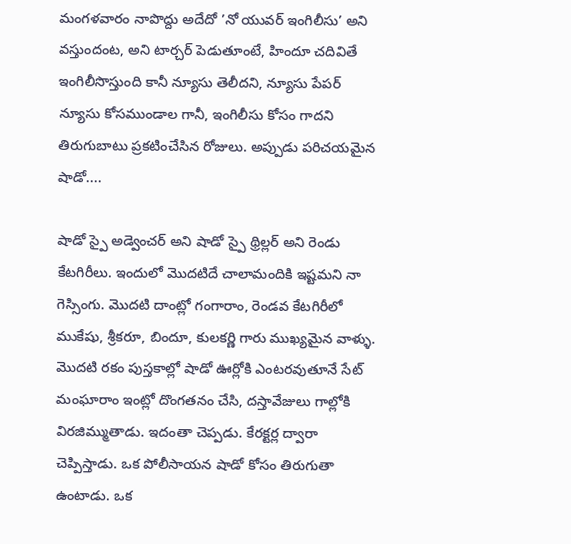మంగళవారం నాపొద్దు అదేదో ’నో యువర్ ఇంగిలీసు’ అని వస్తుందంట, అని టార్చర్ పెడుతూంటే, హిందూ చదివితే ఇంగిలీసొస్తుంది కానీ న్యూసు తెలీదని, న్యూసు పేపర్ న్యూసు కోసముండాల గానీ, ఇంగిలీసు కోసం గాదని తిరుగుబాటు ప్రకటించేసిన రోజులు. అప్పుడు పరిచయమైన షాడో....

షాడో స్పై అడ్వెంచర్ అని షాడో స్పై థ్రిల్లర్ అని రెండు కేటగిరీలు. ఇందులో మొదటిదే చాలామందికి ఇష్టమని నా గెస్సింగు. మొదటి దాంట్లో గంగారాం, రెండవ కేటగిరీలో ముకేషు, శ్రీకరూ, బిందూ, కులకర్ణి గారు ముఖ్యమైన వాళ్ళు. మొదటి రకం పుస్తకాల్లో షాడో ఊర్లోకి ఎంటరవుతూనే సేట్ మంఘారాం ఇంట్లో దొంగతనం చేసి, దస్తావేజులు గాల్లోకి విరజిమ్ముతాడు. ఇదంతా చెప్పడు. కేరక్టర్ల ద్వారా చెప్పిస్తాడు. ఒక పోలీసాయన షాడో కోసం తిరుగుతా ఉంటాడు. ఒక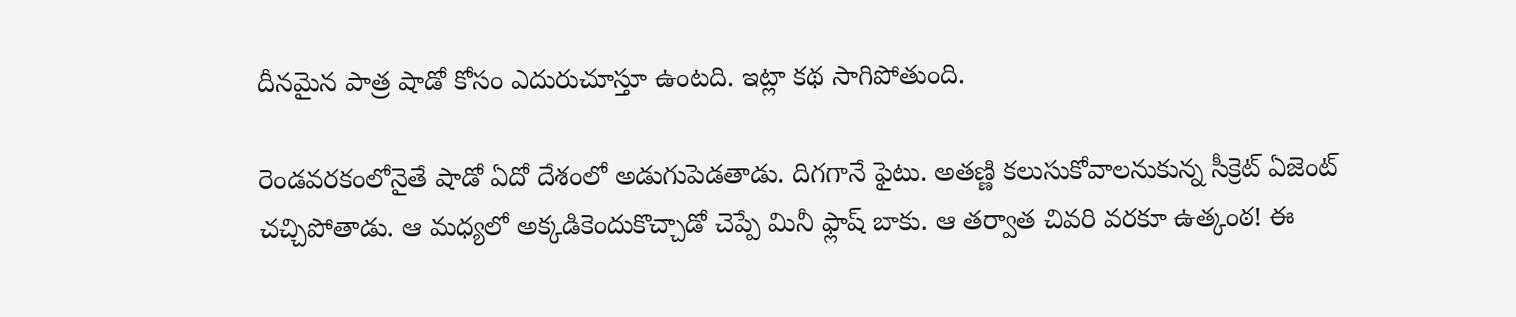దీనమైన పాత్ర షాడో కోసం ఎదురుచూస్తూ ఉంటది. ఇట్లా కథ సాగిపోతుంది.

రెండవరకంలోనైతే షాడో ఏదో దేశంలో అడుగుపెడతాడు. దిగగానే ఫైటు. అతణ్ణి కలుసుకోవాలనుకున్న సీక్రెట్ ఏజెంట్ చచ్చిపోతాడు. ఆ మధ్యలో అక్కడికెందుకొచ్చాడో చెప్పే మినీ ఫ్లాష్ బాకు. ఆ తర్వాత చివరి వరకూ ఉత్కంఠ! ఈ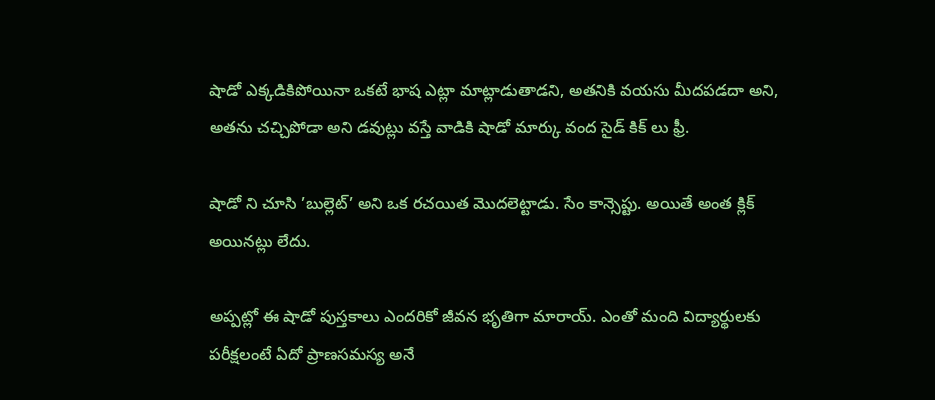షాడో ఎక్కడికిపోయినా ఒకటే భాష ఎట్లా మాట్లాడుతాడని, అతనికి వయసు మీదపడదా అని, అతను చచ్చిపోడా అని డవుట్లు వస్తే వాడికి షాడో మార్కు వంద సైడ్ కిక్ లు ఫ్రీ.

షాడో ని చూసి ’బుల్లెట్’ అని ఒక రచయిత మొదలెట్టాడు. సేం కాన్సెప్టు. అయితే అంత క్లిక్ అయినట్లు లేదు.

అప్పట్లో ఈ షాడో పుస్తకాలు ఎందరికో జీవన భృతిగా మారాయ్. ఎంతో మంది విద్యార్థులకు పరీక్షలంటే ఏదో ప్రాణసమస్య అనే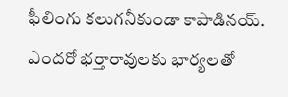ఫీలింగు కలుగనీకుండా కాపాడినయ్. ఎందరో భర్తారావులకు భార్యలతో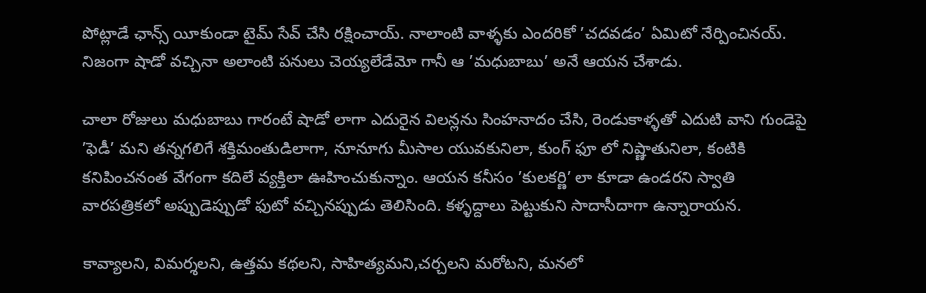పోట్లాడే ఛాన్స్ యీకుండా టైమ్ సేవ్ చేసి రక్షించాయ్. నాలాంటి వాళ్ళకు ఎందరికో ’చదవడం’ ఏమిటో నేర్పించినయ్. నిజంగా షాడో వచ్చినా అలాంటి పనులు చెయ్యలేడేమో గానీ ఆ ’మధుబాబు’ అనే ఆయన చేశాడు.

చాలా రోజులు మధుబాబు గారంటే షాడో లాగా ఎదురైన విలన్లను సింహనాదం చేసి, రెండుకాళ్ళతో ఎదుటి వాని గుండెపై ’ఫెడీ’ మని తన్నగలిగే శక్తిమంతుడిలాగా, నూనూగు మీసాల యువకునిలా, కుంగ్ ఫూ లో నిష్ణాతునిలా, కంటికి కనిపించనంత వేగంగా కదిలే వ్యక్తిలా ఊహించుకున్నాం. ఆయన కనీసం ’కులకర్ణి’ లా కూడా ఉండరని స్వాతి వారపత్రికలో అప్పుడెప్పుడో ఫుటో వచ్చినప్పుడు తెలిసింది. కళ్ళద్దాలు పెట్టుకుని సాదాసీదాగా ఉన్నారాయన.

కావ్యాలని, విమర్శలని, ఉత్తమ కథలని, సాహిత్యమని,చర్చలని మరోటని, మనలో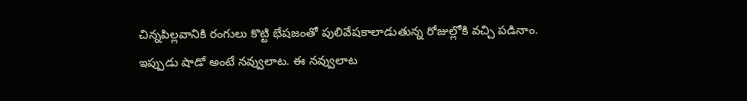చిన్నపిల్లవానికి రంగులు కొట్టి భేషజంతో పులివేషకాలాడుతున్న రోజుల్లోకి వచ్చి పడినాం. ఇప్పుడు షాడో అంటే నవ్వులాట. ఈ నవ్వులాట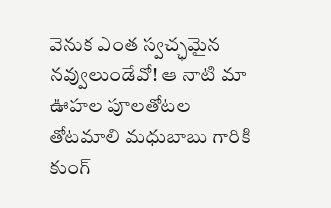వెనుక ఎంత స్వచ్ఛమైన నవ్వులుండేవో! ఆ నాటి మా ఊహల పూలతోటల తోటమాలి మధుబాబు గారికి కుంగ్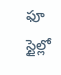ఫూ స్టైల్లో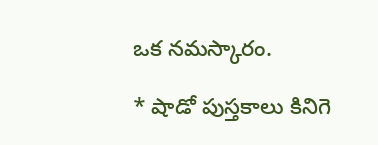ఒక నమస్కారం.

* షాడో పుస్తకాలు కినిగె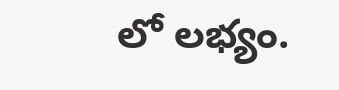లో లభ్యం.